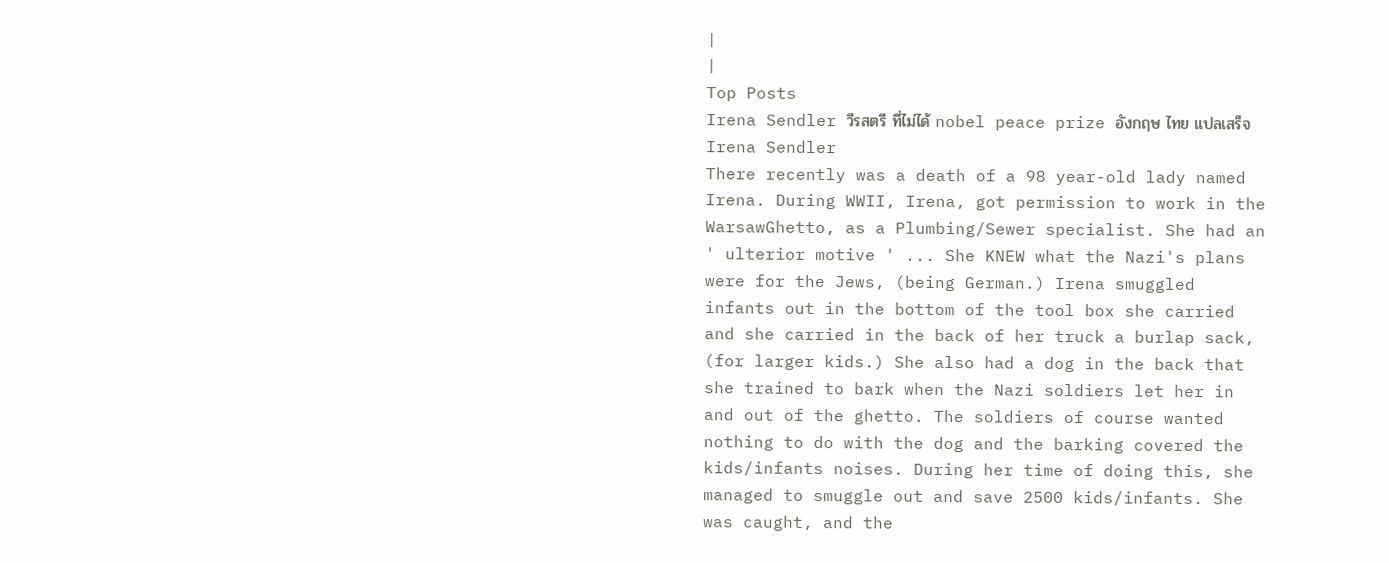|
|
Top Posts
Irena Sendler วีรสตรี ที่ไม่ได้ nobel peace prize อังกฤษ ไทย แปลเสร็จ
Irena Sendler
There recently was a death of a 98 year-old lady named Irena. During WWII, Irena, got permission to work in the WarsawGhetto, as a Plumbing/Sewer specialist. She had an ' ulterior motive ' ... She KNEW what the Nazi's plans were for the Jews, (being German.) Irena smuggled infants out in the bottom of the tool box she carried and she carried in the back of her truck a burlap sack, (for larger kids.) She also had a dog in the back that she trained to bark when the Nazi soldiers let her in and out of the ghetto. The soldiers of course wanted nothing to do with the dog and the barking covered the kids/infants noises. During her time of doing this, she managed to smuggle out and save 2500 kids/infants. She was caught, and the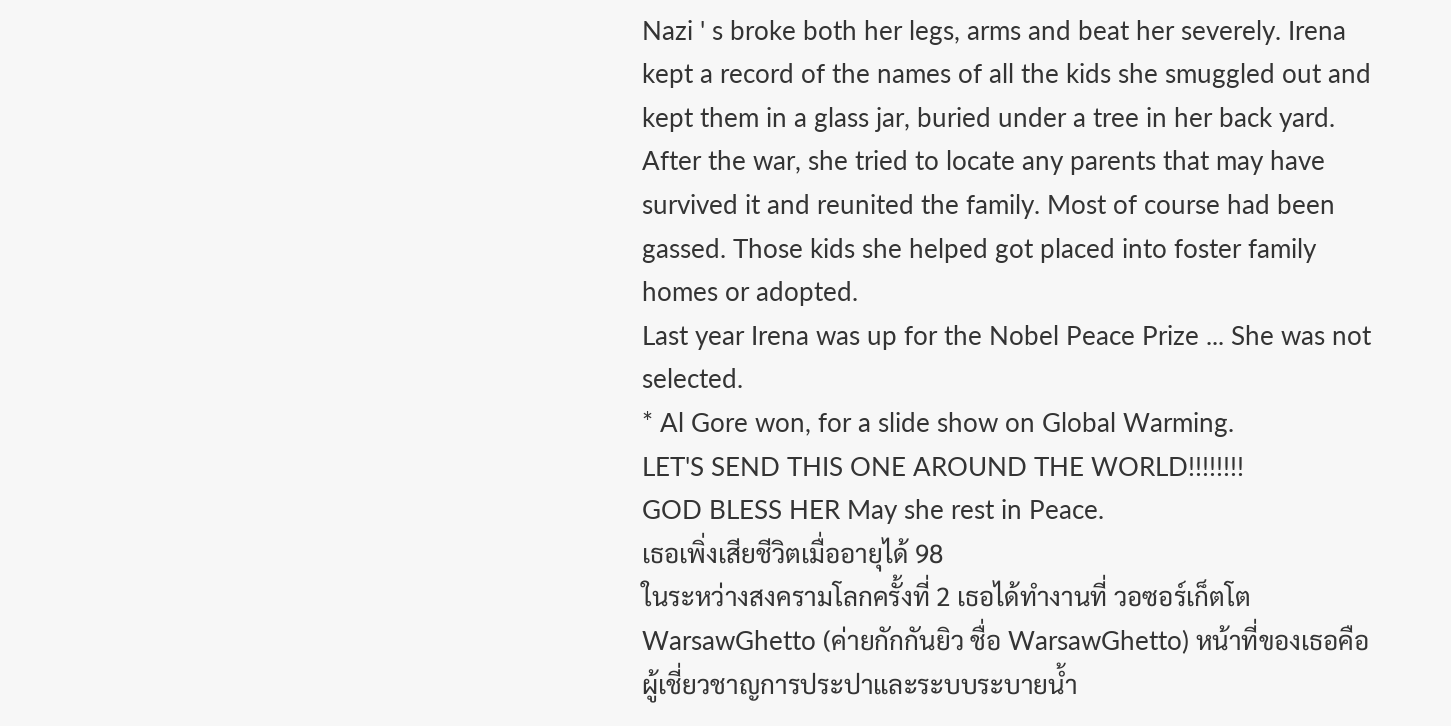Nazi ' s broke both her legs, arms and beat her severely. Irena kept a record of the names of all the kids she smuggled out and kept them in a glass jar, buried under a tree in her back yard. After the war, she tried to locate any parents that may have survived it and reunited the family. Most of course had been gassed. Those kids she helped got placed into foster family homes or adopted.
Last year Irena was up for the Nobel Peace Prize ... She was not selected.
* Al Gore won, for a slide show on Global Warming.
LET'S SEND THIS ONE AROUND THE WORLD!!!!!!!!
GOD BLESS HER May she rest in Peace.
เธอเพิ่งเสียชีวิตเมื่ออายุได้ 98
ในระหว่างสงครามโลกครั้งที่ 2 เธอได้ทำงานที่ วอซอร์เก็ตโต WarsawGhetto (ค่ายกักกันยิว ชื่อ WarsawGhetto) หน้าที่ของเธอคือ ผู้เชี่ยวชาญการประปาและระบบระบายน้ำ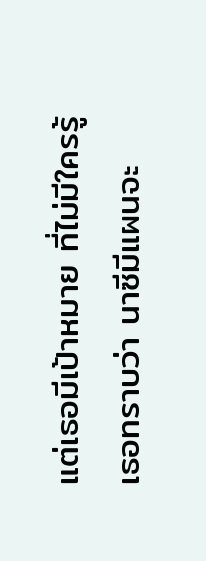แต่เธอมีเป้าหมาย ที่ไม่มีใครรู้
เธอทราบว่า นาซีมีแผนจะ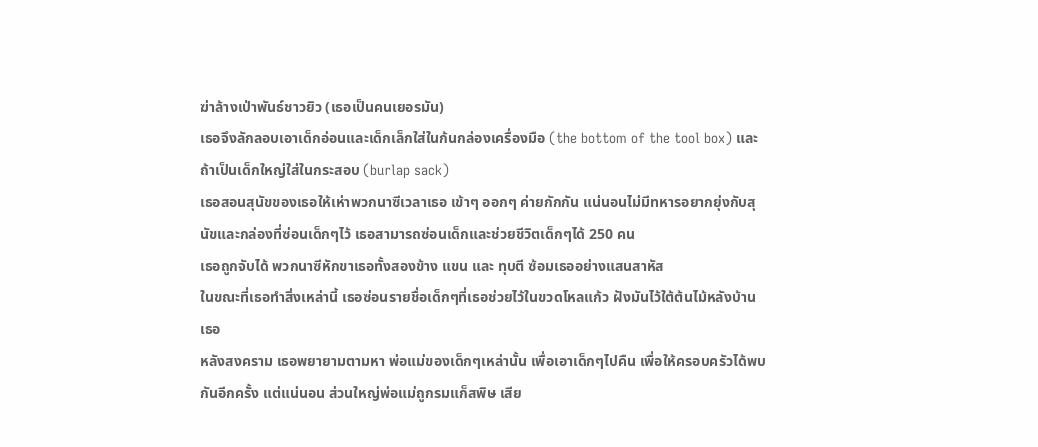ฆ่าล้างเป่าพันธ์ชาวยิว (เธอเป็นคนเยอรมัน)
เธอจึงลักลอบเอาเด็กอ่อนและเด็กเล็กใส่ในก้นกล่องเครื่องมือ (the bottom of the tool box) และถ้าเป็นเด็กใหญ่ใส่ในกระสอบ (burlap sack)
เธอสอนสุนัขของเธอให้เห่าพวกนาซีเวลาเธอ เข้าๆ ออกๆ ค่ายกักกัน แน่นอนไม่มีทหารอยากยุ่งกับสุนัขและกล่องที่ซ่อนเด็กๆไว้ เธอสามารถซ่อนเด็กและช่วยชีวิตเด็กๆได้ 250 คน
เธอถูกจับได้ พวกนาซีหักขาเธอทั้งสองข้าง แขน และ ทุบตี ซ้อมเธออย่างแสนสาหัส
ในขณะที่เธอทำสิ่งเหล่านี้ เธอซ่อนรายชื่อเด็กๆที่เธอช่วยไว้ในขวดโหลแก้ว ฝังมันไว้ใต้ต้นไม้หลังบ้านเธอ
หลังสงคราม เธอพยายามตามหา พ่อแม่ของเด็กๆเหล่านั้น เพื่อเอาเด็กๆไปคืน เพื่อให้ครอบครัวได้พบกันอีกครั้ง แต่แน่นอน ส่วนใหญ่พ่อแม่ถูกรมแก็สพิษ เสีย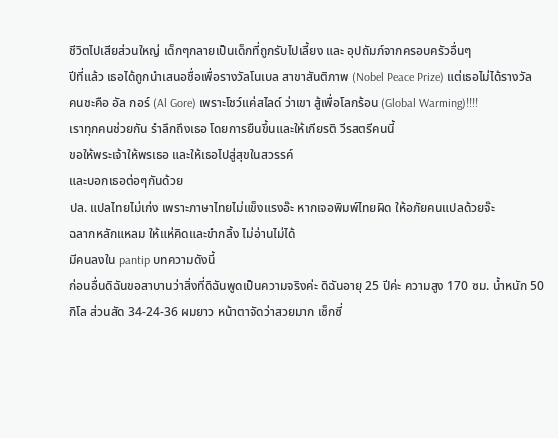ชีวิตไปเสียส่วนใหญ่ เด็กๆกลายเป็นเด็กที่ถูกรับไปเลี้ยง และ อุปถัมภ์จากครอบครัวอื่นๆ
ปีที่แล้ว เธอได้ถูกนำเสนอชื่อเพื่อรางวัลโนเบล สาขาสันติภาพ (Nobel Peace Prize) แต่เธอไม่ได้รางวัล
คนชะคือ อัล กอร์ (Al Gore) เพราะโชว์แค่สไลด์ ว่าเขา สู้เพื่อโลกร้อน (Global Warming)!!!!
เราทุกคนช่วยกัน รำลึกถึงเธอ โดยการยืนขึ้นและให้เกียรติ วีรสตรีคนนี้
ขอให้พระเจ้าให้พรเธอ และให้เธอไปสู่สุขในสวรรค์
และบอกเธอต่อๆกันด้วย
ปล. แปลไทยไม่เก่ง เพราะภาษาไทยไม่แข็งแรงอ๊ะ หากเจอพิมพ์ไทยผิด ให้อภัยคนแปลด้วยจ๊ะ
ฉลากหลักแหลม ให้แห่คิดและขำกลิ้ง ไม่อ่านไม่ได้
มีคนลงใน pantip บทความดังนี้
ก่อนอื่นดิฉันขอสาบานว่าสิ่งที่ดิฉันพูดเป็นความจริงค่ะ ดิฉันอายุ 25 ปีค่ะ ความสูง 170 ซม. น้ำหนัก 50 กิโล ส่วนสัด 34-24-36 ผมยาว หน้าตาจัดว่าสวยมาก เซ็กซี่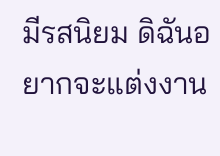มีรสนิยม ดิฉันอยากจะแต่งงาน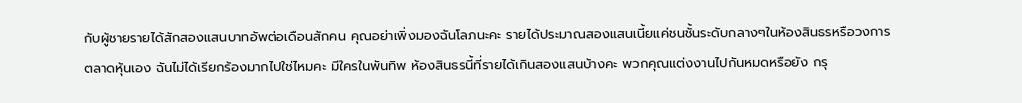กับผู้ชายรายได้สักสองแสนบาทอัพต่อเดือนสักคน คุณอย่าเพิ่งมองฉันโลภนะคะ รายได้ประมาณสองแสนเนี้ยแค่ชนชั้นระดับกลางๆในห้องสินธรหรือวงการตลาดหุ้นเอง ฉันไม่ได้เรียกร้องมากไปใช่ไหมคะ มีใครในพันทิพ ห้องสินธรนี้ที่รายได้เกินสองแสนบ้างคะ พวกคุณแต่งงานไปกันหมดหรือยัง กรุ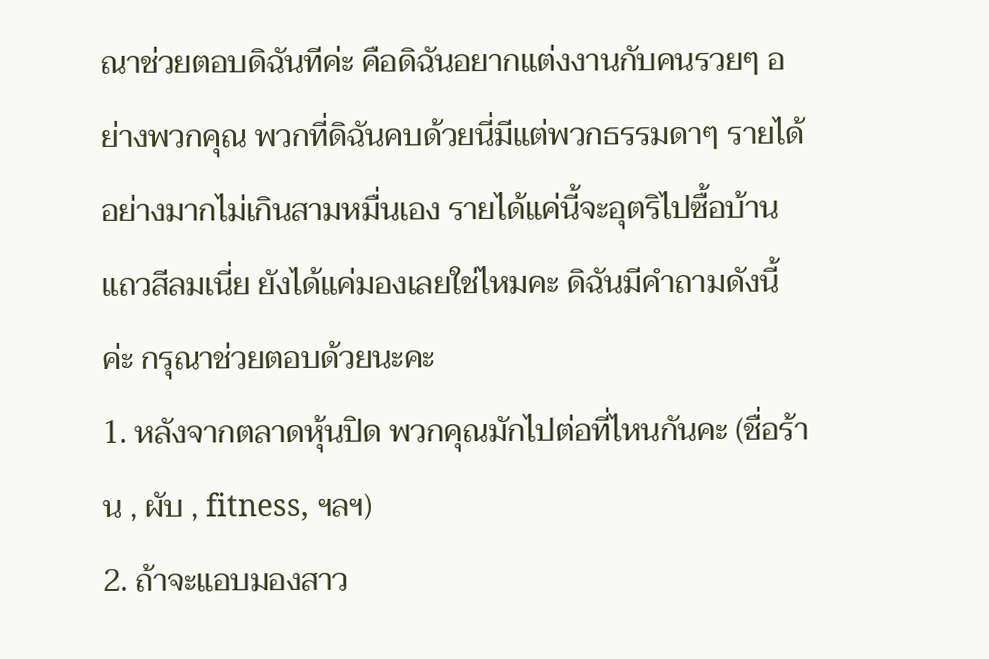ณาช่วยตอบดิฉันทีค่ะ คือดิฉันอยากแต่งงานกับคนรวยๆ อย่างพวกคุณ พวกที่ดิฉันคบด้วยนี่มีแต่พวกธรรมดาๆ รายได้อย่างมากไม่เกินสามหมื่นเอง รายได้แค่นี้จะอุตริไปซื้อบ้านแถวสีลมเนี่ย ยังได้แค่มองเลยใช่ไหมคะ ดิฉันมีคำถามดังนี้ค่ะ กรุณาช่วยตอบด้วยนะคะ
1. หลังจากตลาดหุ้นปิด พวกคุณมักไปต่อที่ไหนกันคะ (ชื่อร้าน , ผับ , fitness, ฯลฯ)
2. ถ้าจะแอบมองสาว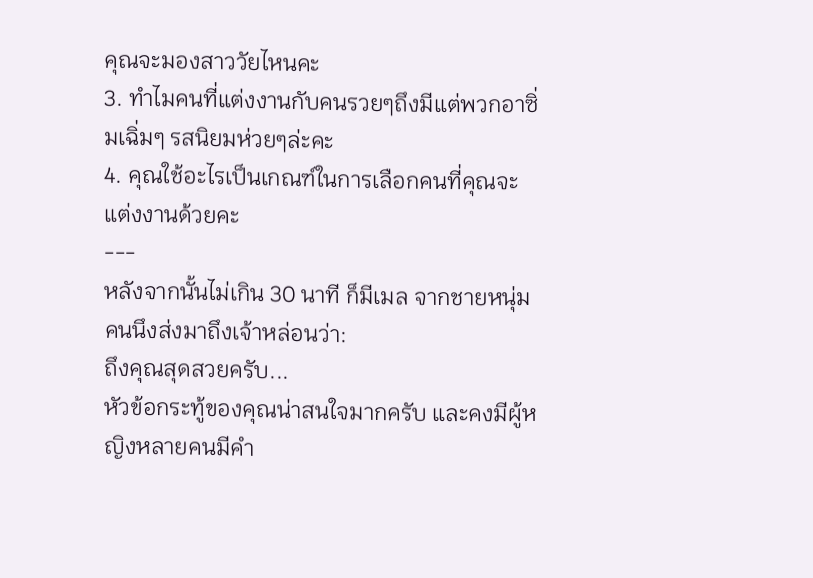คุณจะมองสาววัยไหนคะ
3. ทำไมคนที่แต่งงานกับคนรวยๆถึงมีแต่พวกอาซิ่มเฉิ่มๆ รสนิยมห่วยๆล่ะคะ
4. คุณใช้อะไรเป็นเกณฑ์ในการเลือกคนที่คุณจะแต่งงานด้วยคะ
---
หลังจากนั้นไม่เกิน 30 นาที ก็มีเมล จากชายหนุ่มคนนึงส่งมาถึงเจ้าหล่อนว่า:
ถึงคุณสุดสวยครับ...
หัวข้อกระทู้ของคุณน่าสนใจมากครับ และคงมีผู้หญิงหลายคนมีคำ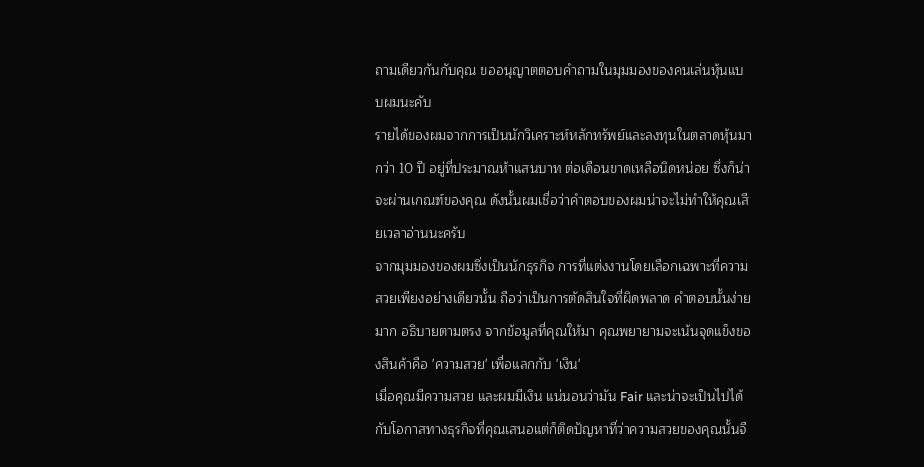ถามเดียวกันกับคุณ ขออนุญาตตอบคำถามในมุมมองของคนเล่นหุ้นแบบผมนะคับ
รายได้ของผมจากการเป็นนักวิเคราะห์หลักทรัพย์และลงทุนในตลาดหุ้นมากว่า 10 ปี อยู่ที่ประมาณห้าแสนบาท ต่อเดือนขาดเหลือนิดหน่อย ซึ่งก็น่าจะผ่านเกณฑ์ของคุณ ดังนั้นผมเชื่อว่าคำตอบของผมน่าจะไม่ทำให้คุณเสียเวลาอ่านนะครับ
จากมุมมองของผมซึ่งเป็นนักธุรกิจ การที่แต่งงานโดยเลือกเฉพาะที่ความสวยเพียงอย่างเดียวนั้น ถือว่าเป็นการตัดสินใจที่ผิดพลาด คำตอบนั้นง่ายมาก อธิบายตามตรง จากข้อมูลที่คุณให้มา คุณพยายามจะเน้นจุดแข็งของสินค้าคือ 'ความสวย' เพื่อแลกกับ 'เงิน'
เมื่อคุณมีความสวย และผมมีเงิน แน่นอนว่ามัน Fair และน่าจะเป็นไปได้กับโอกาสทางธุรกิจที่คุณเสนอแต่ก็ติดปัญหาที่ว่าความสวยของคุณนั้นจื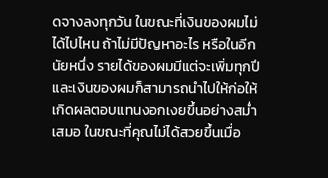ดจางลงทุกวัน ในขณะที่เงินของผมไม่ได้ไปไหน ถ้าไม่มีปัญหาอะไร หรือในอีกนัยหนึ่ง รายได้ของผมมีแต่จะเพิ่มทุกปีและเงินของผมก็สามารถนำไปให้ก่อให้เกิดผลตอบแทนงอกเงยขึ้นอย่างสม่ำเสมอ ในขณะที่คุณไม่ได้สวยขึ้นเมื่อ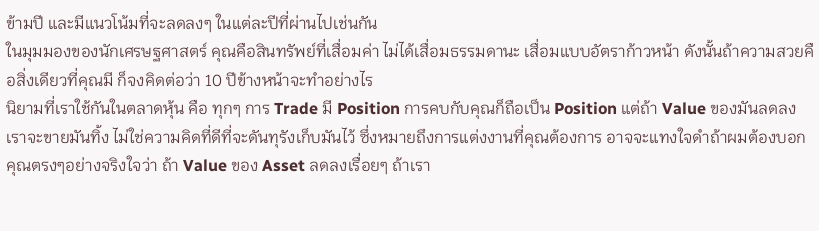ข้ามปี และมีแนวโน้มที่จะลดลงๆ ในแต่ละปีที่ผ่านไปเช่นกัน
ในมุมมองของนักเศรษฐศาสตร์ คุณคือสินทรัพย์ที่เสื่อมค่า ไม่ได้เสื่อมธรรมดานะ เสื่อมแบบอัตราก้าวหน้า ดังนั้นถ้าความสวยคือสิ่งเดียวที่คุณมี ก็จงคิดต่อว่า 10 ปีข้างหน้าจะทำอย่างไร
นิยามที่เราใช้กันในตลาดหุ้น คือ ทุกๆ การ Trade มี Position การคบกับคุณก็ถือเป็น Position แต่ถ้า Value ของมันลดลง เราจะขายมันทิ้ง ไม่ใช่ความคิดที่ดีที่จะดันทุรังเก็บมันไว้ ซึ่งหมายถึงการแต่งงานที่คุณต้องการ อาจจะแทงใจดำถ้าผมต้องบอกคุณตรงๆอย่างจริงใจว่า ถ้า Value ของ Asset ลดลงเรื่อยๆ ถ้าเรา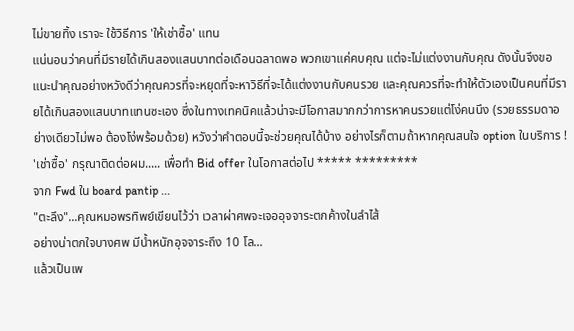ไม่ขายทิ้ง เราจะ ใช้วิธีการ 'ให้เช่าซื้อ' แทน
แน่นอนว่าคนที่มีรายได้เกินสองแสนบาทต่อเดือนฉลาดพอ พวกเขาแค่คบคุณ แต่จะไม่แต่งงานกับคุณ ดังนั้นจึงขอแนะนำคุณอย่างหวังดีว่าคุณควรที่จะหยุดที่จะหาวิธีที่จะได้แต่งงานกับคนรวย และคุณควรที่จะทำให้ตัวเองเป็นคนที่มีรายได้เกินสองแสนบาทแทนซะเอง ซึ่งในทางเทคนิคแล้วน่าจะมีโอกาสมากกว่าการหาคนรวยแต่โง่คนนึง (รวยธรรมดาอย่างเดียวไม่พอ ต้องโง่พร้อมด้วย) หวังว่าคำตอบนี้จะช่วยคุณได้บ้าง อย่างไรก็ตามถ้าหากคุณสนใจ option ในบริการ ! 'เช่าซื้อ' กรุณาติดต่อผม..... เพื่อทำ Bid offer ในโอกาสต่อไป ***** *********
จาก Fwd ใน board pantip ...
"ตะลึง"...คุณหมอพรทิพย์เขียนไว้ว่า เวลาผ่าศพจะเจออุจจาระตกค้างในลำไส้
อย่างน่าตกใจบางศพ มีน้ำหนักอุจจาระถึง 10 โล...
แล้วเป็นเพ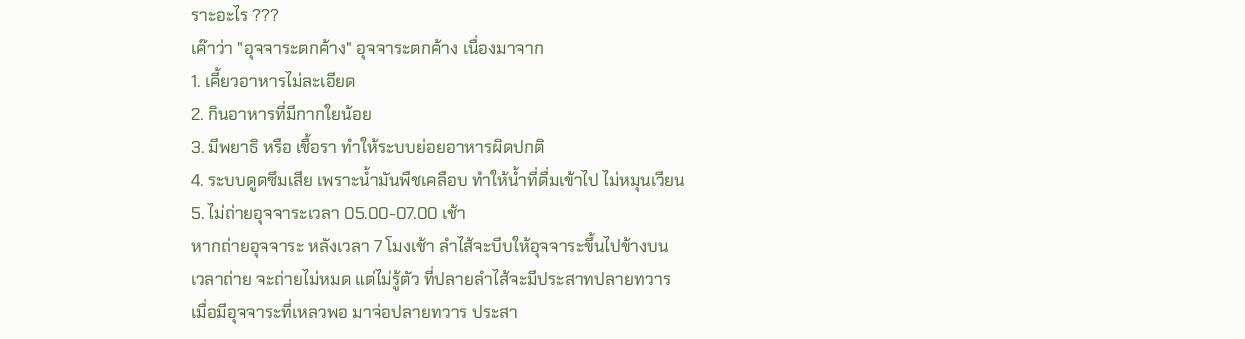ราะอะไร ???
เค๊าว่า "อุจจาระตกค้าง" อุจจาระตกค้าง เนื่องมาจาก
1. เคี้ยวอาหารไม่ละเอียด
2. กินอาหารที่มีกากใยน้อย
3. มีพยาธิ หรือ เชื้อรา ทำให้ระบบย่อยอาหารผิดปกติ
4. ระบบดูดซึมเสีย เพราะน้ำมันพืชเคลือบ ทำให้น้ำที่ดื่มเข้าไป ไม่หมุนเวียน
5. ไม่ถ่ายอุจจาระเวลา 05.00-07.00 เช้า
หากถ่ายอุจจาระ หลังเวลา 7 โมงเช้า ลำไส้จะบีบให้อุจจาระขึ้นไปข้างบน
เวลาถ่าย จะถ่ายไม่หมด แต่ไม่รู้ตัว ที่ปลายลำไส้จะมีประสาทปลายทวาร
เมื่อมีอุจจาระที่เหลวพอ มาจ่อปลายทวาร ประสา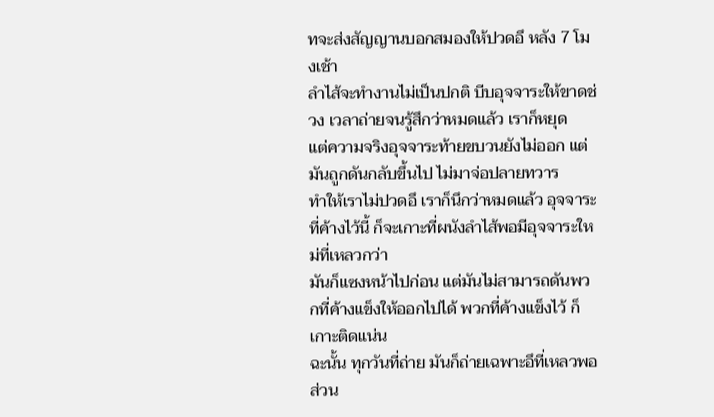ทจะส่งสัญญานบอกสมองให้ปวดอึ หลัง 7 โมงเช้า
ลำไส้จะทำงานไม่เป็นปกติ บีบอุจจาระให้ขาดช่วง เวลาถ่ายจนรู้สึกว่าหมดแล้ว เราก็หยุด
แต่ความจริงอุจจาระท้ายขบวนยังไม่ออก แต่มันถูกดันกลับขึ้นไป ไม่มาจ่อปลายทวาร
ทำให้เราไม่ปวดอึ เราก็นึกว่าหมดแล้ว อุจจาระที่ค้างไว้นี้ ก็จะเกาะที่ผนังลำไส้พอมีอุจจาระใหม่ที่เหลวกว่า
มันก็แซงหน้าไปก่อน แต่มันไม่สามารถดันพวกที่ค้างแข็งให้ออกไปได้ พวกที่ค้างแข็งไว้ ก็เกาะติดแน่น
ฉะนั้น ทุกวันที่ถ่าย มันก็ถ่ายเฉพาะอึที่เหลวพอ ส่วน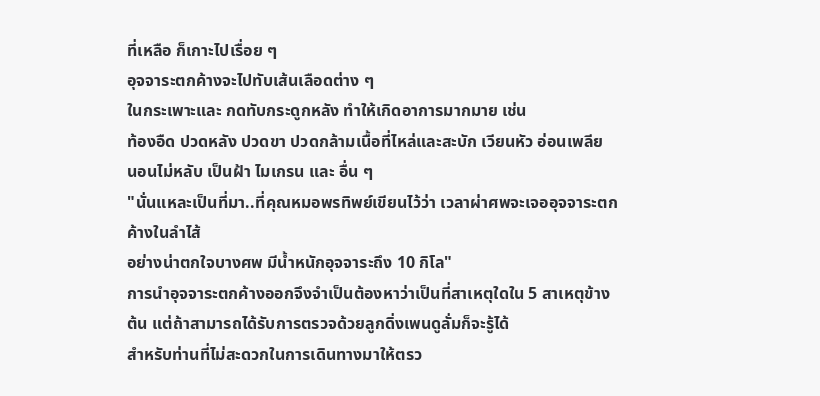ที่เหลือ ก็เกาะไปเรื่อย ๆ
อุจจาระตกค้างจะไปทับเส้นเลือดต่าง ๆ
ในกระเพาะและ กดทับกระดูกหลัง ทำให้เกิดอาการมากมาย เช่น
ท้องอืด ปวดหลัง ปวดขา ปวดกล้ามเนื้อที่ไหล่และสะบัก เวียนหัว อ่อนเพลีย
นอนไม่หลับ เป็นฝ้า ไมเกรน และ อื่น ๆ
"นั่นแหละเป็นที่มา..ที่คุณหมอพรทิพย์เขียนไว้ว่า เวลาผ่าศพจะเจออุจจาระตกค้างในลำไส้
อย่างน่าตกใจบางศพ มีน้ำหนักอุจจาระถึง 10 กิโล"
การนำอุจจาระตกค้างออกจึงจำเป็นต้องหาว่าเป็นที่สาเหตุใดใน 5 สาเหตุข้างต้น แต่ถ้าสามารถได้รับการตรวจด้วยลูกดิ่งเพนดูลั่มก็จะรู้ได้
สำหรับท่านที่ไม่สะดวกในการเดินทางมาให้ตรว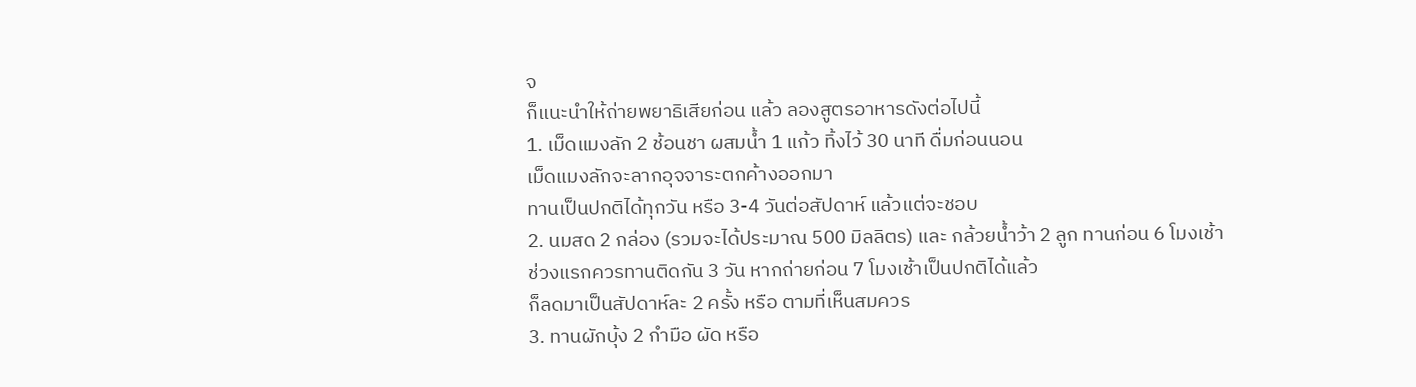จ
ก็แนะนำให้ถ่ายพยาธิเสียก่อน แล้ว ลองสูตรอาหารดังต่อไปนี้
1. เม็ดแมงลัก 2 ช้อนชา ผสมน้ำ 1 แก้ว ทิ้งไว้ 30 นาที ดื่มก่อนนอน
เม็ดแมงลักจะลากอุจจาระตกค้างออกมา
ทานเป็นปกติได้ทุกวัน หรือ 3-4 วันต่อสัปดาห์ แล้วแต่จะชอบ
2. นมสด 2 กล่อง (รวมจะได้ประมาณ 500 มิลลิตร) และ กล้วยน้ำว้า 2 ลูก ทานก่อน 6 โมงเช้า
ช่วงแรกควรทานติดกัน 3 วัน หากถ่ายก่อน 7 โมงเช้าเป็นปกติได้แล้ว
ก็ลดมาเป็นสัปดาห์ละ 2 ครั้ง หรือ ตามที่เห็นสมควร
3. ทานผักบุ้ง 2 กำมือ ผัด หรือ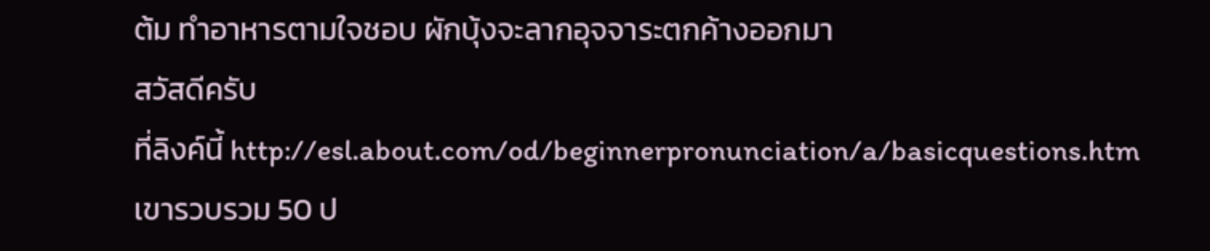ต้ม ทำอาหารตามใจชอบ ผักบุ้งจะลากอุจจาระตกค้างออกมา
สวัสดีครับ
ที่ลิงค์นี้ http://esl.about.com/od/beginnerpronunciation/a/basicquestions.htm
เขารวบรวม 50 ป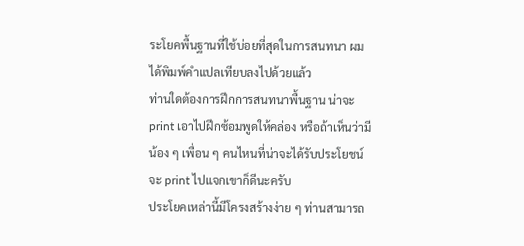ระโยคพื้นฐานที่ใช้บ่อยที่สุดในการสนทนา ผมได้พิมพ์คำแปลเทียบลงไปด้วยแล้ว
ท่านใดต้องการฝึกการสนทนาพื้นฐาน น่าจะ print เอาไปฝึกซ้อมพูดให้คล่อง หรือถ้าเห็นว่ามีน้อง ๆ เพื่อน ๆ คนไหนที่น่าจะได้รับประโยชน์ จะ print ไปแจกเขาก็ดีนะครับ
ประโยคเหล่านี้มีโครงสร้างง่าย ๆ ท่านสามารถ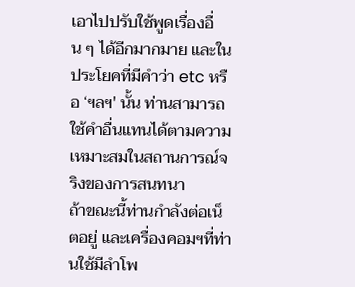เอาไปปรับใช้พูดเรื่องอื่น ๆ ได้อีกมากมาย และในประโยคที่มีคำว่า etc หรือ ‘ฯลฯ' นั้น ท่านสามารถใช้คำอื่นแทนได้ตามความเหมาะสมในสถานการณ์จริงของการสนทนา
ถ้าขณะนี้ท่านกำลังต่อเน็ตอยู่ และเครื่องคอมฯที่ท่านใช้มีลำโพ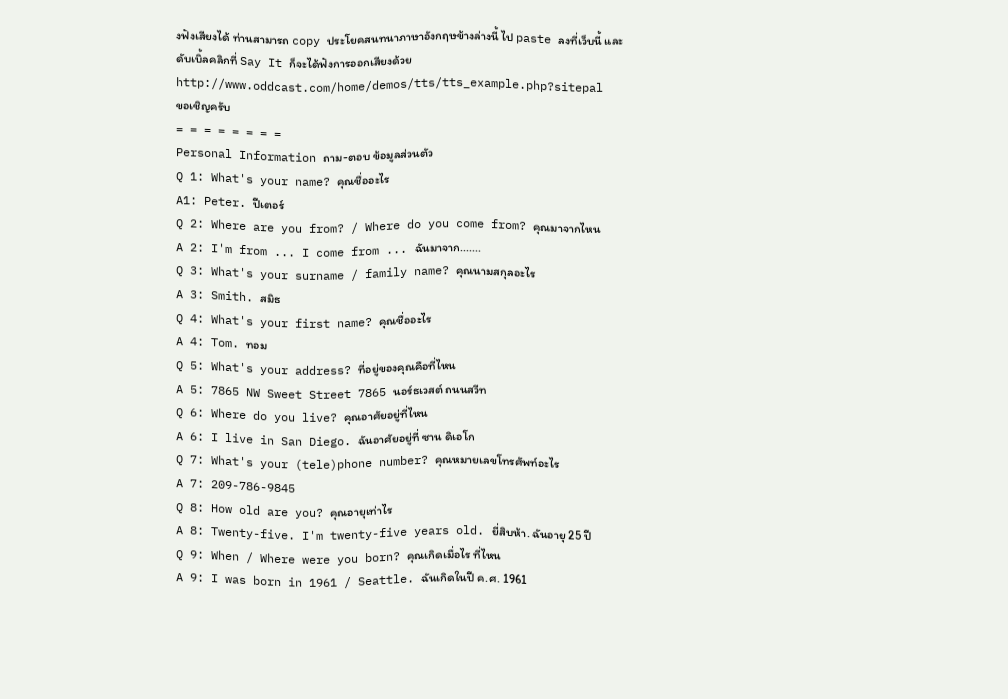งฟังเสียงได้ ท่านสามารถ copy ประโยคสนทนาภาษาอังกฤษข้างล่างนี้ ไป paste ลงที่เว็บนี้ และดับเบิ้ลคลิกที่ Say It ก็จะได้ฟังการออกเสียงด้วย
http://www.oddcast.com/home/demos/tts/tts_example.php?sitepal
ขอเชิญครับ
= = = = = = = =
Personal Information ถาม-ตอบ ข้อมูลส่วนตัว
Q 1: What's your name? คุณชื่ออะไร
A1: Peter. ปีเตอร์
Q 2: Where are you from? / Where do you come from? คุณมาจากไหน
A 2: I'm from ... I come from ... ฉันมาจาก.......
Q 3: What's your surname / family name? คุณนามสกุลอะไร
A 3: Smith. สมิธ
Q 4: What's your first name? คุณชื่ออะไร
A 4: Tom. ทอม
Q 5: What's your address? ที่อยู่ของคุณคือที่ไหน
A 5: 7865 NW Sweet Street 7865 นอร์ธเวสต์ ถนนสวีท
Q 6: Where do you live? คุณอาศัยอยู่ที่ไหน
A 6: I live in San Diego. ฉันอาศัยอยู่ที่ ซาน ดิเอโก
Q 7: What's your (tele)phone number? คุณหมายเลขโทรศัพท์อะไร
A 7: 209-786-9845
Q 8: How old are you? คุณอายุเท่าไร
A 8: Twenty-five. I'm twenty-five years old. ยี่สิบห้า. ฉันอายุ 25 ปี
Q 9: When / Where were you born? คุณเกิดเมื่อไร ที่ไหน
A 9: I was born in 1961 / Seattle. ฉันเกิดในปี ค.ศ. 1961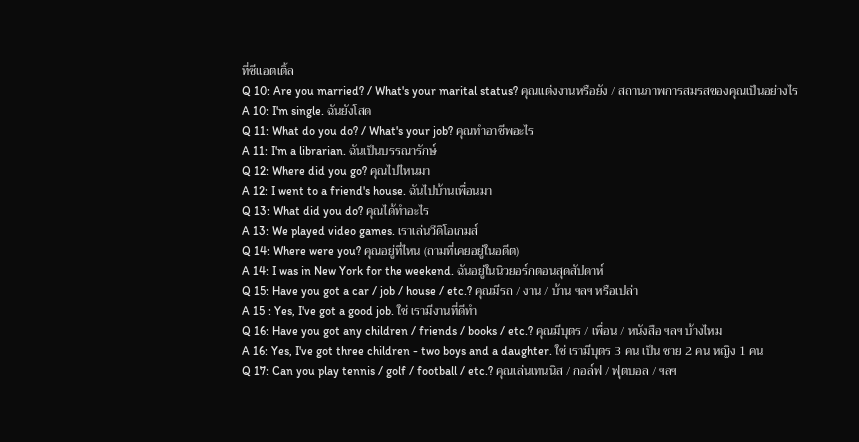ที่ซีแอตเติ้ล
Q 10: Are you married? / What's your marital status? คุณแต่งงานหรือยัง / สถานภาพการสมรสของคุณเป็นอย่างไร
A 10: I'm single. ฉันยังโสด
Q 11: What do you do? / What's your job? คุณทำอาชีพอะไร
A 11: I'm a librarian. ฉันเป็นบรรณารักษ์
Q 12: Where did you go? คุณไปไหนมา
A 12: I went to a friend's house. ฉันไปบ้านเพื่อนมา
Q 13: What did you do? คุณได้ทำอะไร
A 13: We played video games. เราเล่นวีดิโอเกมส์
Q 14: Where were you? คุณอยู่ที่ไหน (ถามที่เคยอยู่ในอดีต)
A 14: I was in New York for the weekend. ฉันอยู่ในนิวยอร์กตอนสุดสัปดาห์
Q 15: Have you got a car / job / house / etc.? คุณมีรถ / งาน / บ้าน ฯลฯ หรือเปล่า
A 15 : Yes, I've got a good job. ใช่ เรามีงานที่ดีทำ
Q 16: Have you got any children / friends / books / etc.? คุณมีบุตร / เพื่อน / หนังสือ ฯลฯ บ้างไหม
A 16: Yes, I've got three children - two boys and a daughter. ใช่ เรามีบุตร 3 คน เป็น ชาย 2 คน หญิง 1 คน
Q 17: Can you play tennis / golf / football / etc.? คุณเล่นเทนนิส / กอล์ฟ / ฟุตบอล / ฯลฯ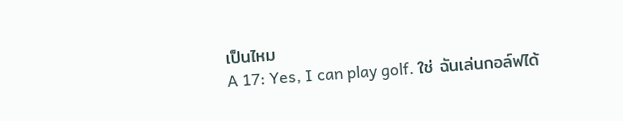เป็นไหม
A 17: Yes, I can play golf. ใช่ ฉันเล่นกอล์ฟได้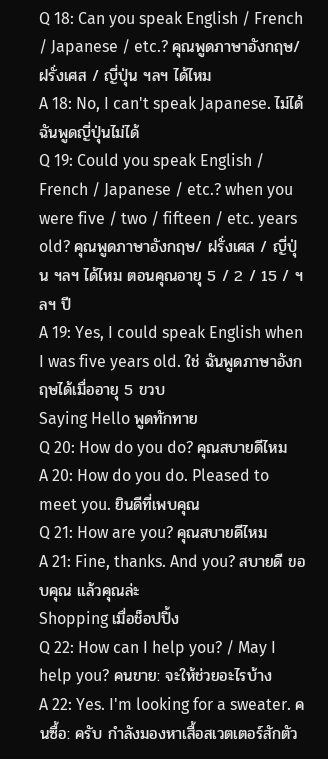Q 18: Can you speak English / French / Japanese / etc.? คุณพูดภาษาอังกฤษ/ ฝรั่งเศส / ญี่ปุ่น ฯลฯ ได้ไหม
A 18: No, I can't speak Japanese. ไม่ได้ ฉันพูดญี่ปุ่นไม่ได้
Q 19: Could you speak English / French / Japanese / etc.? when you were five / two / fifteen / etc. years old? คุณพูดภาษาอังกฤษ/ ฝรั่งเศส / ญี่ปุ่น ฯลฯ ได้ไหม ตอนคุณอายุ 5 / 2 / 15 / ฯลฯ ปี
A 19: Yes, I could speak English when I was five years old. ใช่ ฉันพูดภาษาอังกฤษได้เมื่ออายุ 5 ขวบ
Saying Hello พูดทักทาย
Q 20: How do you do? คุณสบายดีไหม
A 20: How do you do. Pleased to meet you. ยินดีที่เพบคุณ
Q 21: How are you? คุณสบายดีไหม
A 21: Fine, thanks. And you? สบายดี ขอบคุณ แล้วคุณล่ะ
Shopping เมื่อช็อปปิ้ง
Q 22: How can I help you? / May I help you? คนขาย: จะให้ช่วยอะไรบ้าง
A 22: Yes. I'm looking for a sweater. คนซื้อ: ครับ กำลังมองหาเสื้อสเวตเตอร์สักตัว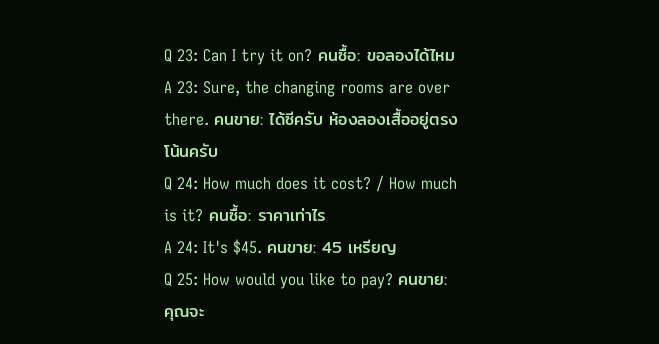Q 23: Can I try it on? คนซื้อ: ขอลองได้ไหม
A 23: Sure, the changing rooms are over there. คนขาย: ได้ซีครับ ห้องลองเสื้ออยู่ตรงโน้นครับ
Q 24: How much does it cost? / How much is it? คนซื้อ: ราคาเท่าไร
A 24: It's $45. คนขาย: 45 เหรียญ
Q 25: How would you like to pay? คนขาย: คุณจะ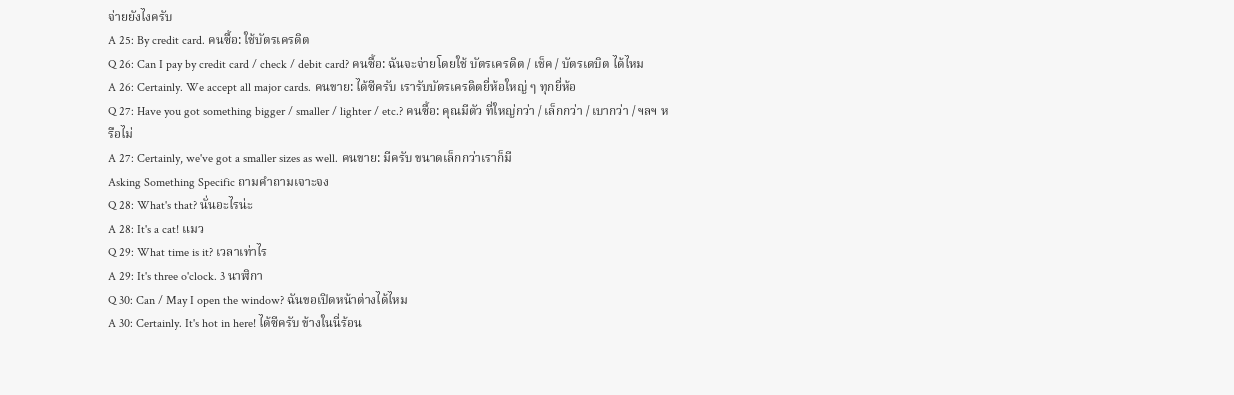จ่ายยังไงครับ
A 25: By credit card. คนซื้อ: ใช้บัตรเครดิต
Q 26: Can I pay by credit card / check / debit card? คนซื้อ: ฉันจะจ่ายโดยใช้ บัตรเครดิต / เช็ค / บัตรเดบิต ได้ไหม
A 26: Certainly. We accept all major cards. คนขาย: ได้ซีครับ เรารับบัตรเครดิตยี่ห้อใหญ่ ๆ ทุกยี่ห้อ
Q 27: Have you got something bigger / smaller / lighter / etc.? คนซื้อ: คุณมีตัว ที่ใหญ่กว่า / เล็กกว่า / เบากว่า / ฯลฯ หรือไม่
A 27: Certainly, we've got a smaller sizes as well. คนขาย: มีครับ ขนาดเล็กกว่าเราก็มี
Asking Something Specific ถามคำถามเจาะจง
Q 28: What's that? นั่นอะไรน่ะ
A 28: It's a cat! แมว
Q 29: What time is it? เวลาเท่าไร
A 29: It's three o'clock. 3 นาฬิกา
Q 30: Can / May I open the window? ฉันขอเปิดหน้าต่างได้ไหม
A 30: Certainly. It's hot in here! ได้ซีครับ ข้างในนี่ร้อน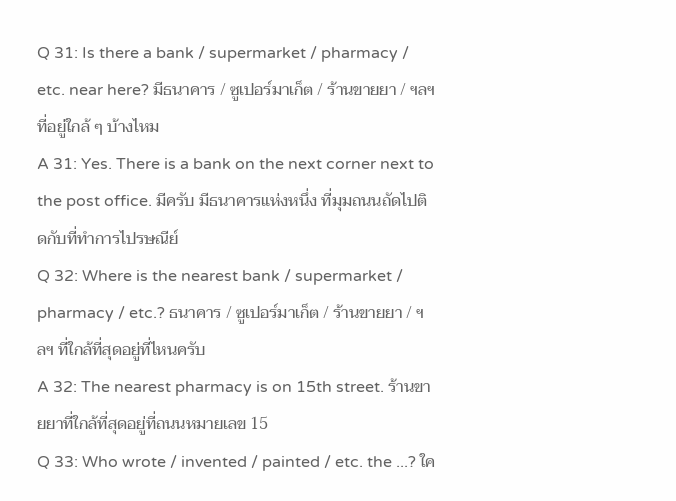Q 31: Is there a bank / supermarket / pharmacy / etc. near here? มีธนาคาร / ซูเปอร์มาเก็ต / ร้านขายยา / ฯลฯ ที่อยู่ใกล้ ๆ บ้างไหม
A 31: Yes. There is a bank on the next corner next to the post office. มีครับ มีธนาคารแห่งหนึ่ง ที่มุมถนนถัดไปติดกับที่ทำการไปรษณีย์
Q 32: Where is the nearest bank / supermarket / pharmacy / etc.? ธนาคาร / ซูเปอร์มาเก็ต / ร้านขายยา / ฯลฯ ที่ใกล้ที่สุดอยู่ที่ไหนครับ
A 32: The nearest pharmacy is on 15th street. ร้านขายยาที่ใกล้ที่สุดอยู่ที่ถนนหมายเลข 15
Q 33: Who wrote / invented / painted / etc. the ...? ใค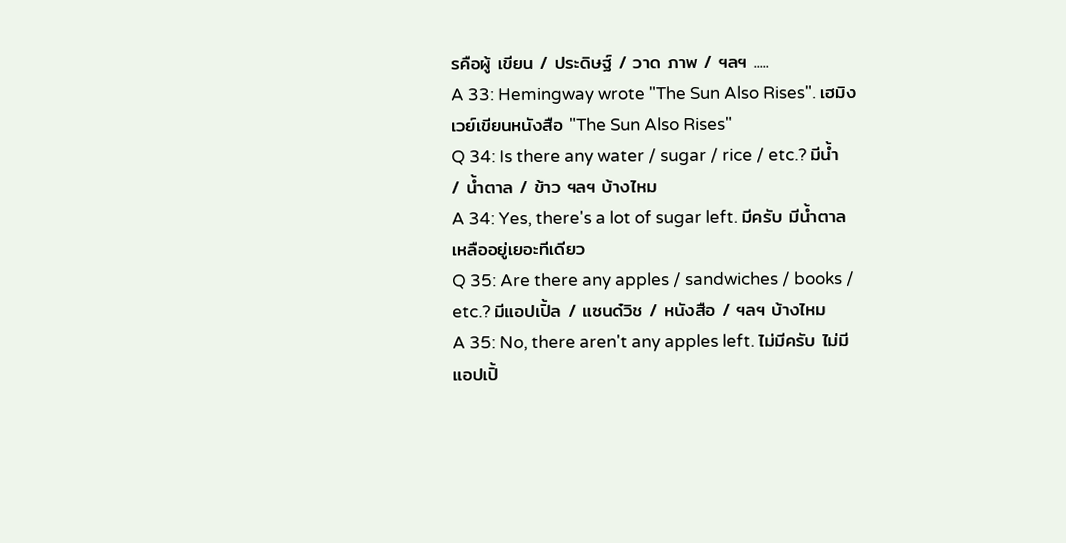รคือผู้ เขียน / ประดิษฐ์ / วาด ภาพ / ฯลฯ .....
A 33: Hemingway wrote "The Sun Also Rises". เฮมิงเวย์เขียนหนังสือ "The Sun Also Rises"
Q 34: Is there any water / sugar / rice / etc.? มีน้ำ / น้ำตาล / ข้าว ฯลฯ บ้างไหม
A 34: Yes, there's a lot of sugar left. มีครับ มีน้ำตาลเหลืออยู่เยอะทีเดียว
Q 35: Are there any apples / sandwiches / books / etc.? มีแอปเปิ้ล / แซนด๋วิช / หนังสือ / ฯลฯ บ้างไหม
A 35: No, there aren't any apples left. ไม่มีครับ ไม่มีแอปเปิ้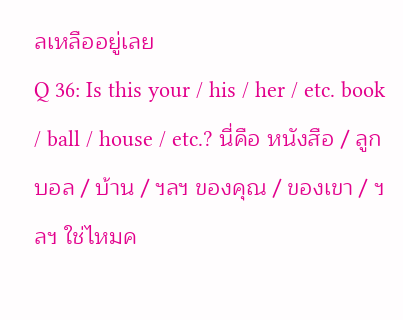ลเหลืออยู่เลย
Q 36: Is this your / his / her / etc. book / ball / house / etc.? นี่คือ หนังสือ / ลูกบอล / บ้าน / ฯลฯ ของคุณ / ของเขา / ฯลฯ ใช่ไหมค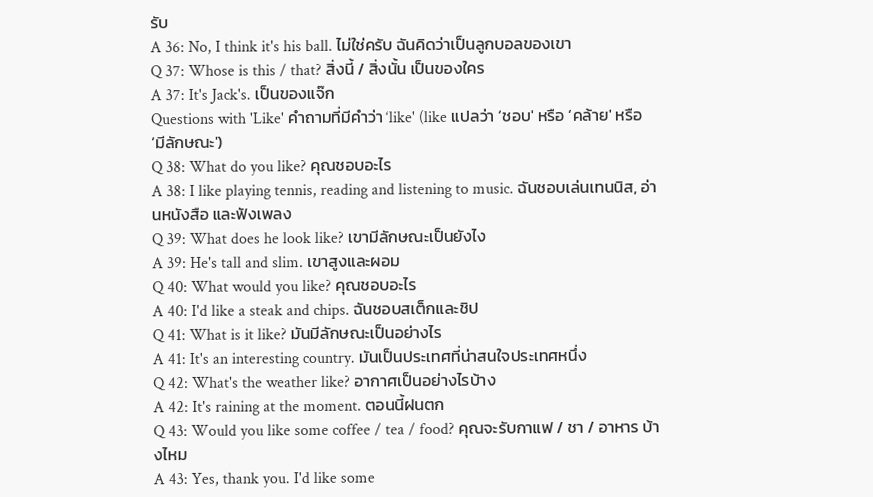รับ
A 36: No, I think it's his ball. ไม่ใช่ครับ ฉันคิดว่าเป็นลูกบอลของเขา
Q 37: Whose is this / that? สิ่งนี้ / สิ่งนั้น เป็นของใคร
A 37: It's Jack's. เป็นของแจ๊ก
Questions with 'Like' คำถามที่มีคำว่า ‘like' (like แปลว่า ‘ชอบ' หรือ ‘คล้าย' หรือ ‘มีลักษณะ')
Q 38: What do you like? คุณชอบอะไร
A 38: I like playing tennis, reading and listening to music. ฉันชอบเล่นเทนนิส, อ่านหนังสือ และฟังเพลง
Q 39: What does he look like? เขามีลักษณะเป็นยังไง
A 39: He's tall and slim. เขาสูงและผอม
Q 40: What would you like? คุณชอบอะไร
A 40: I'd like a steak and chips. ฉันชอบสเต็กและชิป
Q 41: What is it like? มันมีลักษณะเป็นอย่างไร
A 41: It's an interesting country. มันเป็นประเทศที่น่าสนใจประเทศหนึ่ง
Q 42: What's the weather like? อากาศเป็นอย่างไรบ้าง
A 42: It's raining at the moment. ตอนนี้ฝนตก
Q 43: Would you like some coffee / tea / food? คุณจะรับกาแฟ / ชา / อาหาร บ้างไหม
A 43: Yes, thank you. I'd like some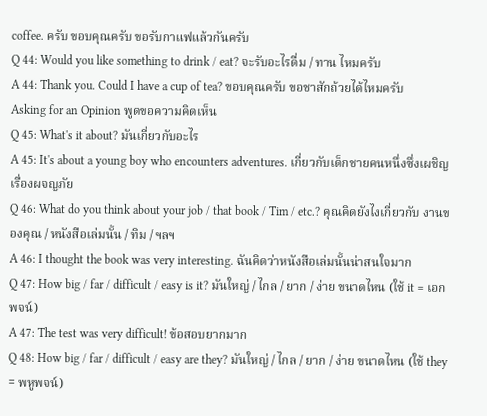coffee. ครับ ขอบคุณครับ ขอรับกาแฟแล้วกันครับ
Q 44: Would you like something to drink / eat? จะรับอะไรดื่ม / ทาน ไหมครับ
A 44: Thank you. Could I have a cup of tea? ขอบคุณครับ ขอชาสักถ้วยได้ไหมครับ
Asking for an Opinion พูดขอความคิดเห็น
Q 45: What's it about? มันเกี่ยวกับอะไร
A 45: It's about a young boy who encounters adventures. เกี่ยวกับเด็กชายคนหนึ่งซึ่งเผชิญเรื่องผจญภัย
Q 46: What do you think about your job / that book / Tim / etc.? คุณคิดยังไงเกี่ยวกับ งานของคุณ / หนังสือเล่มนั้น / ทิม / ฯลฯ
A 46: I thought the book was very interesting. ฉันคิดว่าหนังสือเล่มนั้นน่าสนใจมาก
Q 47: How big / far / difficult / easy is it? มันใหญ่ / ไกล / ยาก / ง่าย ขนาดไหน (ใช้ it = เอกพจน์)
A 47: The test was very difficult! ข้อสอบยากมาก
Q 48: How big / far / difficult / easy are they? มันใหญ่ / ไกล / ยาก / ง่าย ขนาดไหน (ใช้ they = พหูพจน์)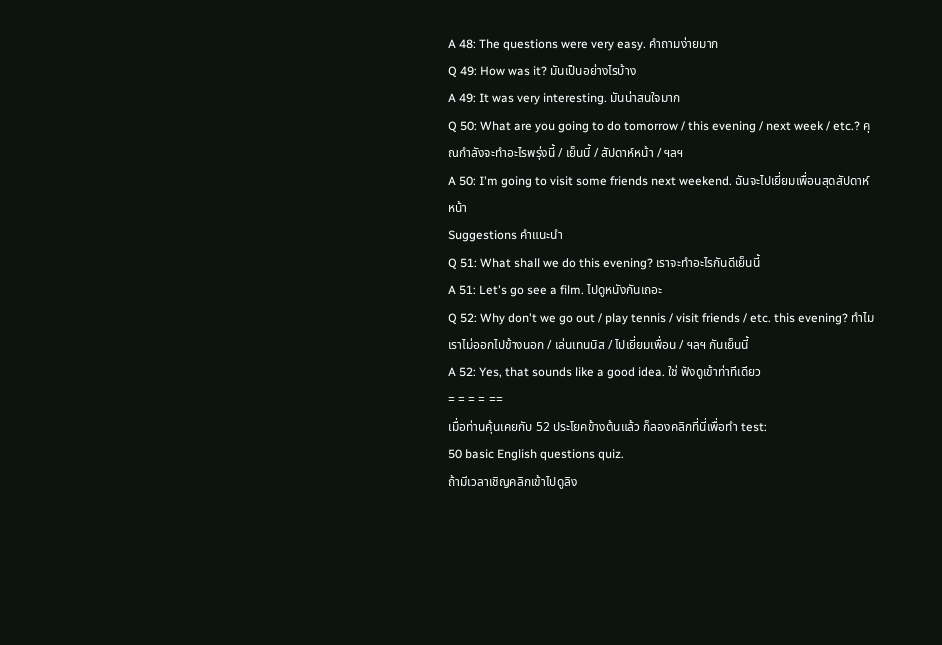A 48: The questions were very easy. คำถามง่ายมาก
Q 49: How was it? มันเป็นอย่างไรบ้าง
A 49: It was very interesting. มันน่าสนใจมาก
Q 50: What are you going to do tomorrow / this evening / next week / etc.? คุณกำลังจะทำอะไรพรุ่งนี้ / เย็นนี้ / สัปดาห์หน้า / ฯลฯ
A 50: I'm going to visit some friends next weekend. ฉันจะไปเยี่ยมเพื่อนสุดสัปดาห์หน้า
Suggestions คำแนะนำ
Q 51: What shall we do this evening? เราจะทำอะไรกันดีเย็นนี้
A 51: Let's go see a film. ไปดูหนังกันเถอะ
Q 52: Why don't we go out / play tennis / visit friends / etc. this evening? ทำไมเราไม่ออกไปข้างนอก / เล่นเทนนิส / ไปเยี่ยมเพื่อน / ฯลฯ กันเย็นนี้
A 52: Yes, that sounds like a good idea. ใช่ ฟังดูเข้าท่าทีเดียว
= = = = ==
เมื่อท่านคุ้นเคยกับ 52 ประโยคข้างต้นแล้ว ก็ลองคลิกที่นี่เพื่อทำ test:
50 basic English questions quiz.
ถ้ามีเวลาเชิญคลิกเข้าไปดูลิง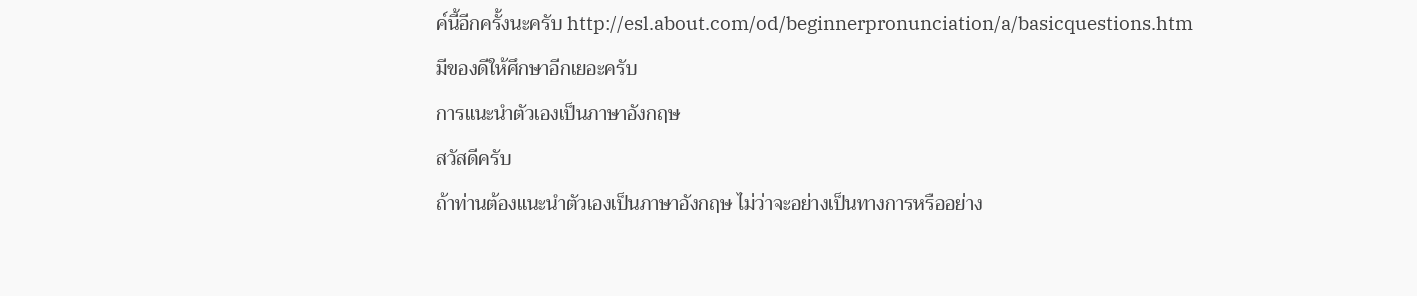ค์นี้อีกครั้งนะครับ http://esl.about.com/od/beginnerpronunciation/a/basicquestions.htm
มีของดีให้ศึกษาอีกเยอะครับ
การแนะนำตัวเองเป็นภาษาอังกฤษ
สวัสดีครับ
ถ้าท่านต้องแนะนำตัวเองเป็นภาษาอังกฤษ ไม่ว่าจะอย่างเป็นทางการหรืออย่าง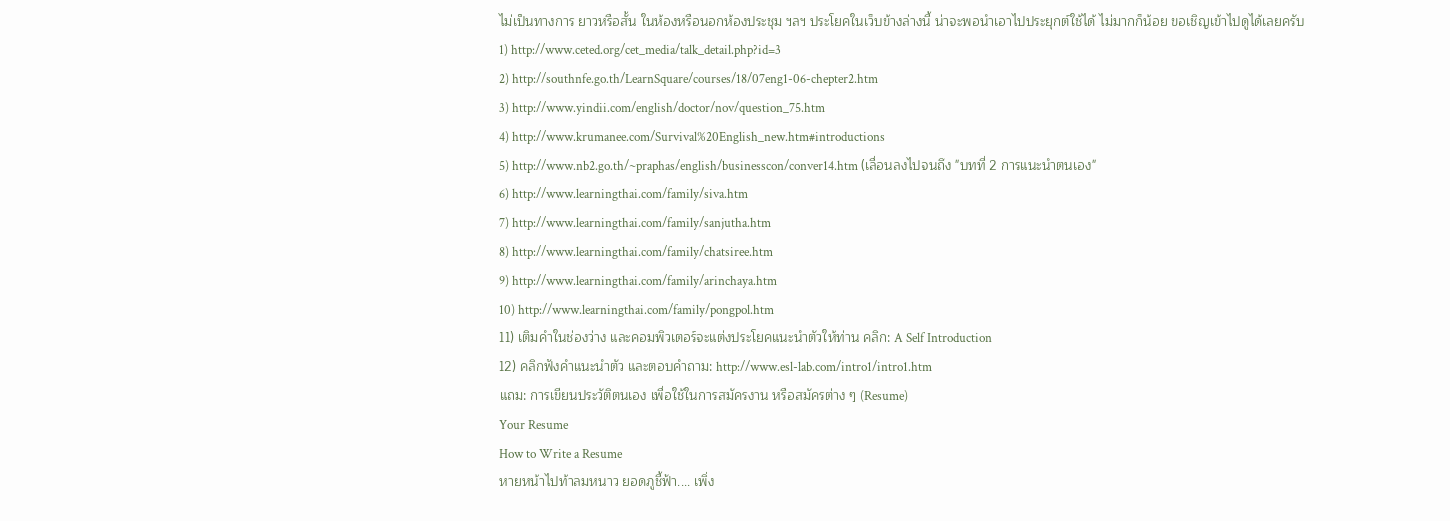ไม่เป็นทางการ ยาวหรือสั้น ในห้องหรือนอกห้องประชุม ฯลฯ ประโยคในเว็บข้างล่างนี้ น่าจะพอนำเอาไปประยุกต์ใช้ได้ ไม่มากก็น้อย ขอเชิญเข้าไปดูได้เลยครับ
1) http://www.ceted.org/cet_media/talk_detail.php?id=3
2) http://southnfe.go.th/LearnSquare/courses/18/07eng1-06-chepter2.htm
3) http://www.yindii.com/english/doctor/nov/question_75.htm
4) http://www.krumanee.com/Survival%20English_new.htm#introductions
5) http://www.nb2.go.th/~praphas/english/businesscon/conver14.htm (เลื่อนลงไปจนถึง "บทที่ 2 การแนะนำตนเอง"
6) http://www.learningthai.com/family/siva.htm
7) http://www.learningthai.com/family/sanjutha.htm
8) http://www.learningthai.com/family/chatsiree.htm
9) http://www.learningthai.com/family/arinchaya.htm
10) http://www.learningthai.com/family/pongpol.htm
11) เติมคำในช่องว่าง และคอมพิวเตอร์จะแต่งประโยคแนะนำตัวให้ท่าน คลิก: A Self Introduction
12) คลิกฟังคำแนะนำตัว และตอบคำถาม: http://www.esl-lab.com/intro1/intro1.htm
แถม: การเขียนประวัติตนเอง เพื่อใช้ในการสมัครงาน หรือสมัครต่าง ๆ (Resume)
Your Resume
How to Write a Resume
หายหน้าไปท้าลมหนาว ยอดภูชี้ฟ้า.... เพิ่ง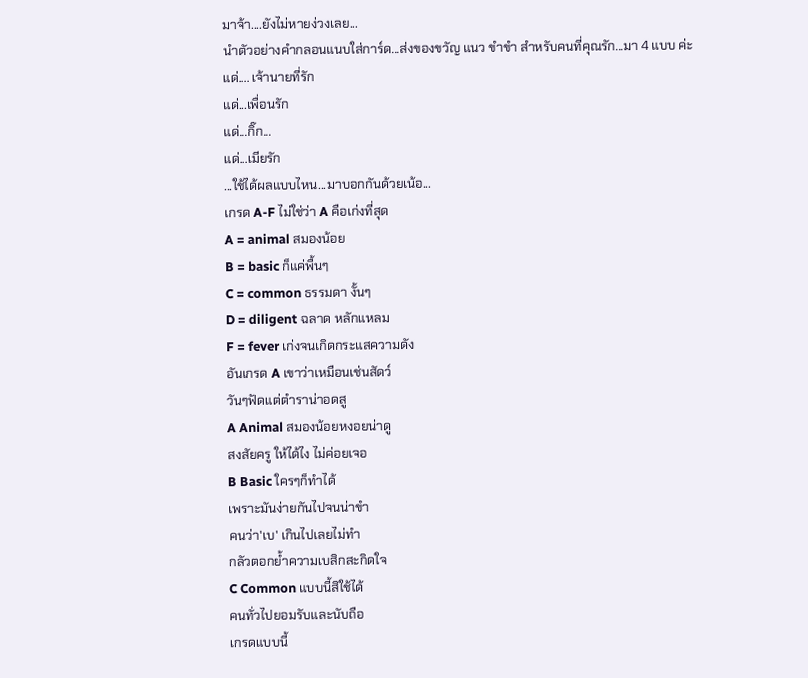มาจ้า....ยังไม่หายง่วงเลย...
นำตัวอย่างคำกลอนแนบใส่การ์ด...ส่งของขวัญ แนว ขำขำ สำหรับคนที่คุณรัก...มา 4 แบบ ค่ะ
แด่.... เจ้านายที่รัก
แด่...เพื่อนรัก
แด่...กิ๊ก...
แด่...เมียรัก
...ใช้ได้ผลแบบไหน...มาบอกกันด้วยเน้อ...
เกรด A-F ไม่ใช่ว่า A คือเก่งที่สุด
A = animal สมองน้อย
B = basic ก็แค่พื้นๆ
C = common ธรรมดา งั้นๆ
D = diligent ฉลาด หลักแหลม
F = fever เก่งจนเกิดกระแสความดัง
อันเกรด A เขาว่าเหมือนเช่นสัดว์
วันๆฟัดแต่ตำราน่าอดสู
A Animal สมองน้อยหงอยน่าดู
สงสัยครู ให้ได้ไง ไม่ค่อยเจอ
B Basic ใครๆก็ทำได้
เพราะมันง่ายกันไปจนน่าขำ
คนว่า'เบ' เกินไปเลยไม่ทำ
กลัวตอกย้ำความเบสิกสะกิดใจ
C Common แบบนี้สิใช้ได้
คนทั่วไปยอมรับและนับถือ
เกรดแบบนี้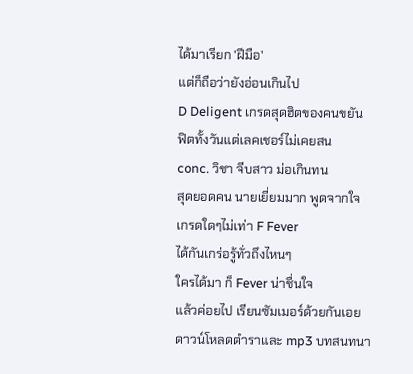ได้มาเรียก 'ฝีมือ'
แต่ก็ถือว่ายังอ่อนเกินไป
D Deligent เกรดสุดฮิตของคนขยัน
ฟิตทั้งวันแต่เลคเชอร์ไม่เคยสน
conc. วิชา จีบสาว ม่อเกินทน
สุดยอดคน นายเยี่ยมมาก พูดจากใจ
เกรดใดๆไม่เท่า F Fever
ได้กันเกร่อรู้ทั่วถึงไหนๆ
ใครได้มา ก็ Fever น่าชื่นใจ
แล้วค่อยไป เรียนซัมเมอร์ด้วยกันเอย
ดาวน์โหลดตำราและ mp3 บทสนทนา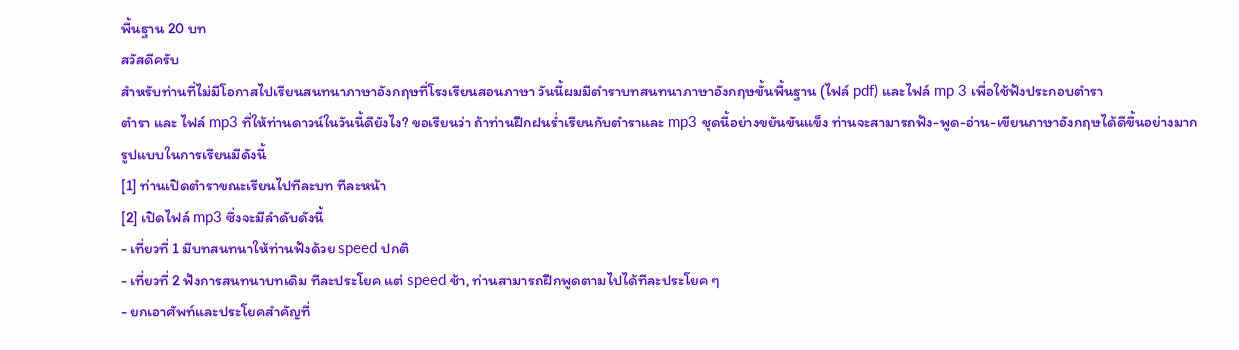พื้นฐาน 20 บท
สวัสดีครับ
สำหรับท่านที่ไม่มีโอกาสไปเรียนสนทนาภาษาอังกฤษที่โรงเรียนสอนภาษา วันนี้ผมมีตำราบทสนทนาภาษาอังกฤษขั้นพื้นฐาน (ไฟล์ pdf) และไฟล์ mp 3 เพื่อใช้ฟังประกอบตำรา
ตำรา และ ไฟล์ mp3 ที่ให้ท่านดาวน์ในวันนี้ดียังไง? ขอเรียนว่า ถ้าท่านฝึกฝนร่ำเรียนกับตำราและ mp3 ชุดนี้อย่างขยันขันแข็ง ท่านจะสามารถฟัง-พูด-อ่าน-เขียนภาษาอังกฤษได้ดีขึ้นอย่างมาก
รูปแบบในการเรียนมีดังนี้
[1] ท่านเปิดตำราขณะเรียนไปทีละบท ทีละหน้า
[2] เปิดไฟล์ mp3 ซึ่งจะมีลำดับดังนี้
- เที่ยวที่ 1 มีบทสนทนาให้ท่านฟังด้วย speed ปกติ
- เที่ยวที่ 2 ฟังการสนทนาบทเดิม ทีละประโยค แต่ speed ช้า, ท่านสามารถฝึกพูดตามไปได้ทีละประโยค ๆ
- ยกเอาศัพท์และประโยคสำคัญที่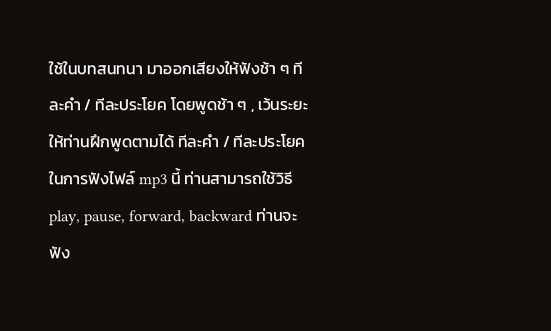ใช้ในบทสนทนา มาออกเสียงให้ฟังช้า ๆ ทีละคำ / ทีละประโยค โดยพูดช้า ๆ , เว้นระยะให้ท่านฝึกพูดตามได้ ทีละคำ / ทีละประโยค
ในการฟังไฟล์ mp3 นี้ ท่านสามารถใช้วิธี play, pause, forward, backward ท่านจะฟัง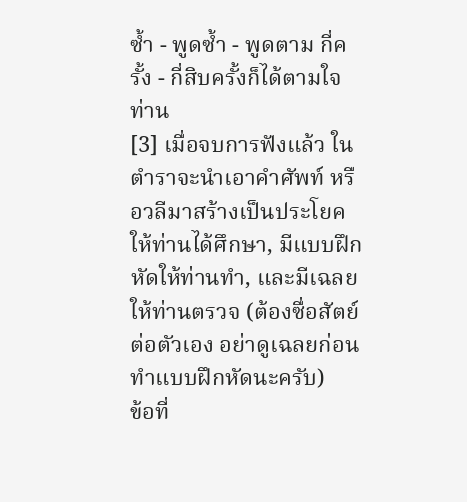ซ้ำ - พูดซ้ำ - พูดตาม กี่ครั้ง - กี่สิบครั้งก็ได้ตามใจท่าน
[3] เมื่อจบการฟังแล้ว ในตำราจะนำเอาคำศัพท์ หรือวลีมาสร้างเป็นประโยคให้ท่านได้ศึกษา, มีแบบฝึกหัดให้ท่านทำ, และมีเฉลยให้ท่านตรวจ (ต้องซื่อสัตย์ต่อตัวเอง อย่าดูเฉลยก่อนทำแบบฝึกหัดนะครับ)
ข้อที่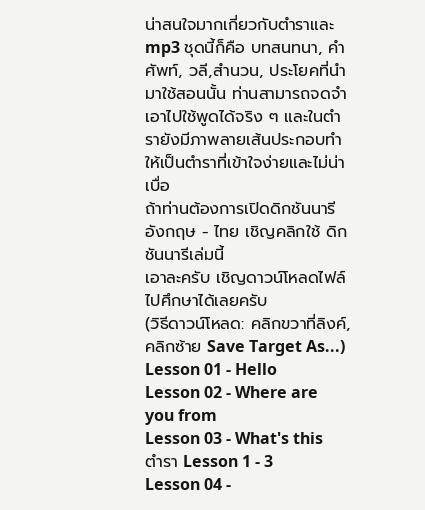น่าสนใจมากเกี่ยวกับตำราและ mp3 ชุดนี้ก็คือ บทสนทนา, คำศัพท์, วลี,สำนวน, ประโยคที่นำมาใช้สอนนั้น ท่านสามารถจดจำเอาไปใช้พูดได้จริง ๆ และในตำรายังมีภาพลายเส้นประกอบทำให้เป็นตำราที่เข้าใจง่ายและไม่น่าเบื่อ
ถ้าท่านต้องการเปิดดิกชันนารี อังกฤษ - ไทย เชิญคลิกใช้ ดิกชันนารีเล่มนี้
เอาละครับ เชิญดาวน์โหลดไฟล์ไปศึกษาได้เลยครับ
(วิธีดาวน์โหลด: คลิกขวาที่ลิงค์, คลิกซ้าย Save Target As...)
Lesson 01 - Hello
Lesson 02 - Where are you from
Lesson 03 - What's this
ตำรา Lesson 1 - 3
Lesson 04 -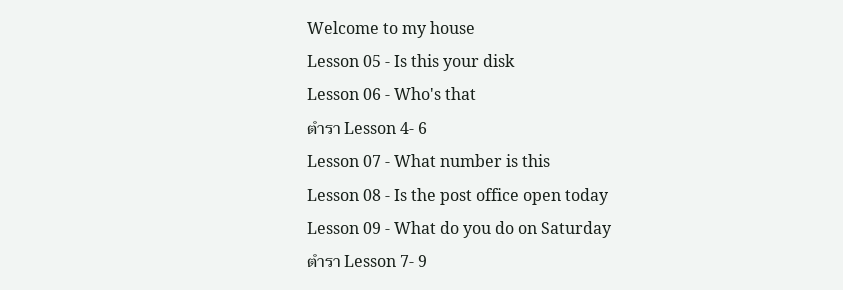Welcome to my house
Lesson 05 - Is this your disk
Lesson 06 - Who's that
ตำรา Lesson 4- 6
Lesson 07 - What number is this
Lesson 08 - Is the post office open today
Lesson 09 - What do you do on Saturday
ตำรา Lesson 7- 9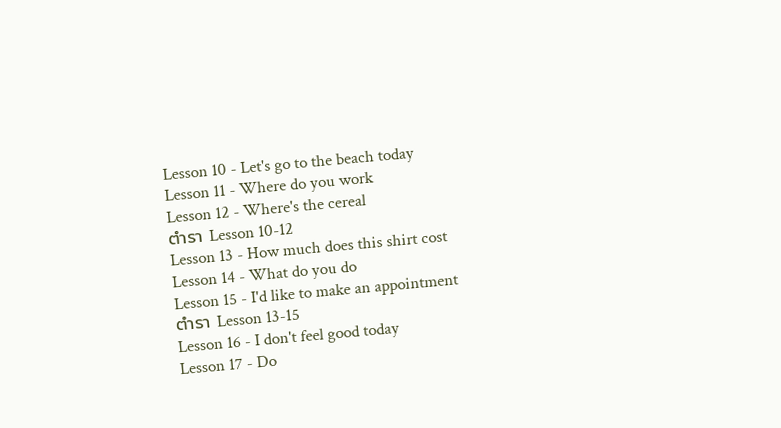Lesson 10 - Let's go to the beach today
Lesson 11 - Where do you work
Lesson 12 - Where's the cereal
ตำรา Lesson 10-12
Lesson 13 - How much does this shirt cost
Lesson 14 - What do you do
Lesson 15 - I'd like to make an appointment
ตำรา Lesson 13-15
Lesson 16 - I don't feel good today
Lesson 17 - Do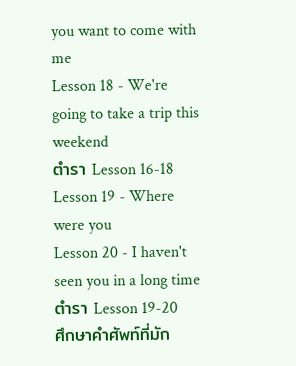you want to come with me
Lesson 18 - We're going to take a trip this weekend
ตำรา Lesson 16-18
Lesson 19 - Where were you
Lesson 20 - I haven't seen you in a long time
ตำรา Lesson 19-20
ศึกษาคำศัพท์ที่มัก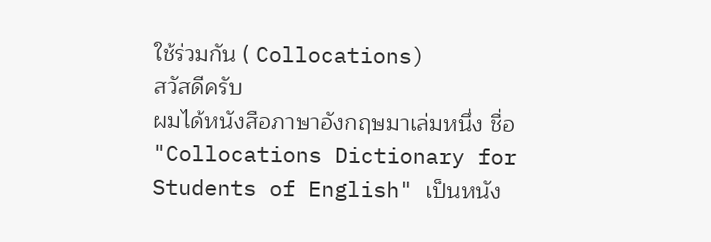ใช้ร่วมกัน ( Collocations)
สวัสดีครับ
ผมได้หนังสือภาษาอังกฤษมาเล่มหนึ่ง ชื่อ "Collocations Dictionary for Students of English" เป็นหนัง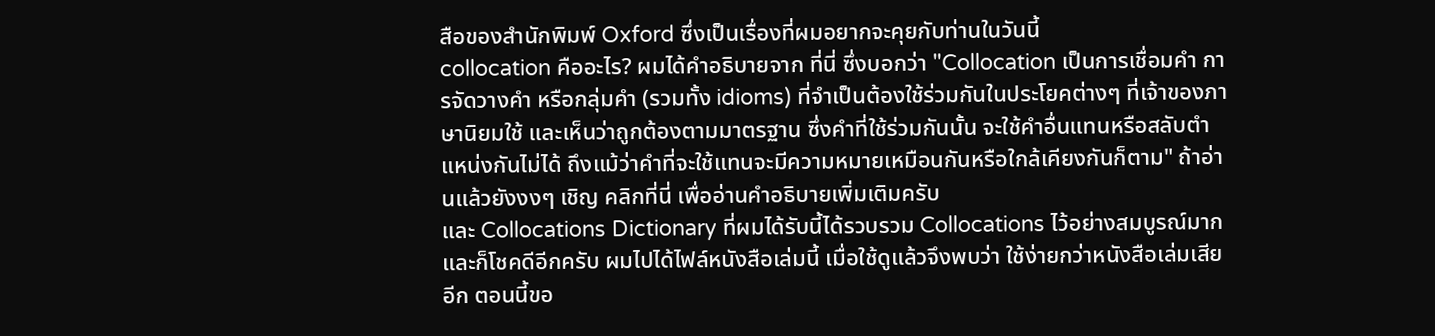สือของสำนักพิมพ์ Oxford ซึ่งเป็นเรื่องที่ผมอยากจะคุยกับท่านในวันนี้
collocation คืออะไร? ผมได้คำอธิบายจาก ที่นี่ ซึ่งบอกว่า "Collocation เป็นการเชื่อมคำ การจัดวางคำ หรือกลุ่มคำ (รวมทั้ง idioms) ที่จำเป็นต้องใช้ร่วมกันในประโยคต่างๆ ที่เจ้าของภาษานิยมใช้ และเห็นว่าถูกต้องตามมาตรฐาน ซึ่งคำที่ใช้ร่วมกันนั้น จะใช้คำอื่นแทนหรือสลับตำแหน่งกันไม่ได้ ถึงแม้ว่าคำที่จะใช้แทนจะมีความหมายเหมือนกันหรือใกล้เคียงกันก็ตาม" ถ้าอ่านแล้วยังงงๆ เชิญ คลิกที่นี่ เพื่ออ่านคำอธิบายเพิ่มเติมครับ
และ Collocations Dictionary ที่ผมได้รับนี้ได้รวบรวม Collocations ไว้อย่างสมบูรณ์มาก
และก็โชคดีอีกครับ ผมไปได้ไฟล์หนังสือเล่มนี้ เมื่อใช้ดูแล้วจึงพบว่า ใช้ง่ายกว่าหนังสือเล่มเสียอีก ตอนนี้ขอ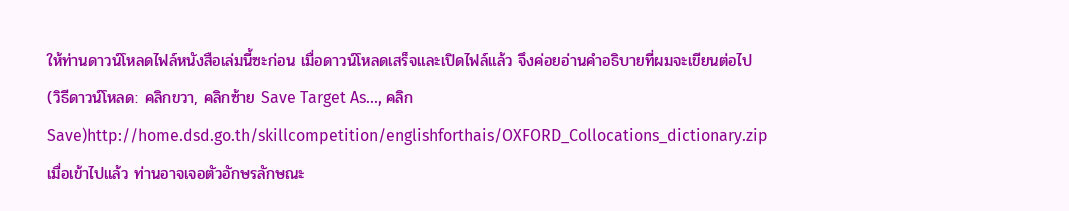ให้ท่านดาวน์โหลดไฟล์หนังสือเล่มนี้ซะก่อน เมื่อดาวน์โหลดเสร็จและเปิดไฟล์แล้ว จึงค่อยอ่านคำอธิบายที่ผมจะเขียนต่อไป
(วิธีดาวน์โหลด: คลิกขวา, คลิกซ้าย Save Target As..., คลิก Save)http://home.dsd.go.th/skillcompetition/englishforthais/OXFORD_Collocations_dictionary.zip
เมื่อเข้าไปแล้ว ท่านอาจเจอตัวอักษรลักษณะ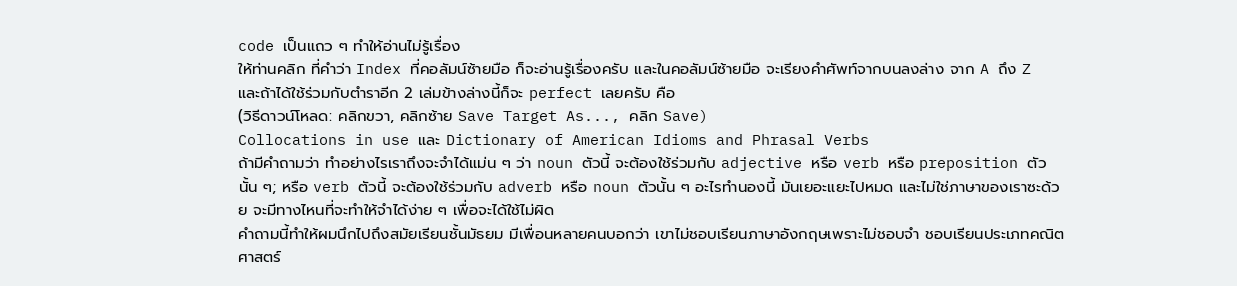code เป็นแถว ๆ ทำให้อ่านไม่รู้เรื่อง
ให้ท่านคลิก ที่คำว่า Index ที่คอลัมน์ซ้ายมือ ก็จะอ่านรู้เรื่องครับ และในคอลัมน์ซ้ายมือ จะเรียงคำศัพท์จากบนลงล่าง จาก A ถึง Z
และถ้าได้ใช้ร่วมกับตำราอีก 2 เล่มข้างล่างนี้ก็จะ perfect เลยครับ คือ
(วิธีดาวน์โหลด: คลิกขวา, คลิกซ้าย Save Target As..., คลิก Save)
Collocations in use และ Dictionary of American Idioms and Phrasal Verbs
ถ้ามีคำถามว่า ทำอย่างไรเราถึงจะจำได้แม่น ๆ ว่า noun ตัวนี้ จะต้องใช้ร่วมกับ adjective หรือ verb หรือ preposition ตัวนั้น ๆ; หรือ verb ตัวนี้ จะต้องใช้ร่วมกับ adverb หรือ noun ตัวนั้น ๆ อะไรทำนองนี้ มันเยอะแยะไปหมด และไม่ใช่ภาษาของเราซะด้วย จะมีทางไหนที่จะทำให้จำได้ง่าย ๆ เพื่อจะได้ใช้ไม่ผิด
คำถามนี้ทำให้ผมนึกไปถึงสมัยเรียนชั้นมัธยม มีเพื่อนหลายคนบอกว่า เขาไม่ชอบเรียนภาษาอังกฤษเพราะไม่ชอบจำ ชอบเรียนประเภทคณิตศาสตร์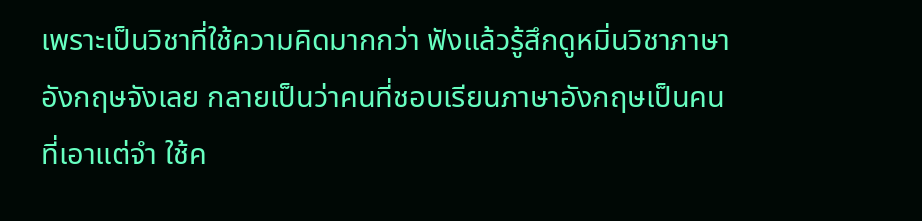เพราะเป็นวิชาที่ใช้ความคิดมากกว่า ฟังแล้วรู้สึกดูหมิ่นวิชาภาษาอังกฤษจังเลย กลายเป็นว่าคนที่ชอบเรียนภาษาอังกฤษเป็นคนที่เอาแต่จำ ใช้ค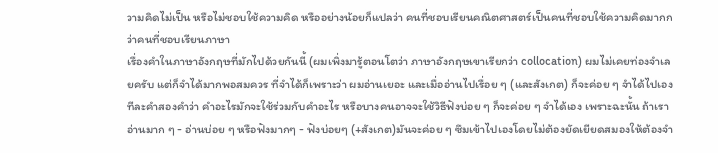วามคิดไม่เป็น หรือไม่ชอบใช้ความคิด หรืออย่างน้อยก็แปลว่า คนที่ชอบเรียนคณิตศาสตร์เป็นคนที่ชอบใช้ความคิดมากกว่าคนที่ชอบเรียนภาษา
เรื่องคำในภาษาอังกฤษที่มักไปด้วยกันนี้ (ผมเพิ่งมารู้ตอนโตว่า ภาษาอังกฤษเขาเรียกว่า collocation) ผมไม่เคยท่องจำเลยครับ แต่ก็จำได้มากพอสมควร ที่จำได้ก็เพราะว่า ผมอ่านเยอะ และเมื่ออ่านไปเรื่อย ๆ (และสังเกต) ก็จะค่อย ๆ จำได้ไปเองทีละคำสองคำว่า คำอะไรมักจะใช้ร่วมกับคำอะไร หรือบางคนอาจจะใช้วิธีฟังบ่อย ๆ ก็จะค่อย ๆ จำได้เอง เพราะฉะนั้น ถ้าเราอ่านมาก ๆ - อ่านบ่อย ๆ หรือฟังมากๆ - ฟังบ่อยๆ (+สังเกต)มันจะค่อย ๆ ซึมเข้าไปเองโดยไม่ต้องยัดเยียดสมองให้ต้องจำ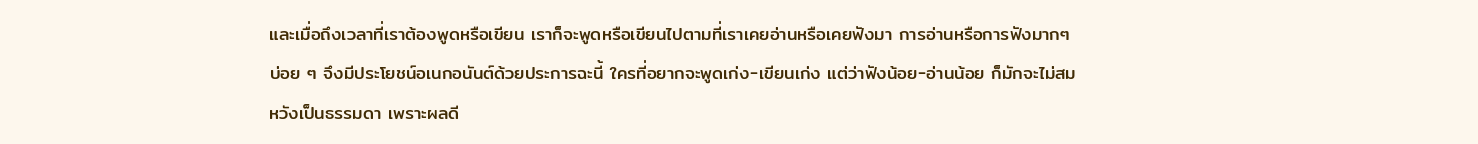และเมื่อถึงเวลาที่เราต้องพูดหรือเขียน เราก็จะพูดหรือเขียนไปตามที่เราเคยอ่านหรือเคยฟังมา การอ่านหรือการฟังมากๆ บ่อย ๆ จึงมีประโยชน์อเนกอนันต์ด้วยประการฉะนี้ ใครที่อยากจะพูดเก่ง-เขียนเก่ง แต่ว่าฟังน้อย-อ่านน้อย ก็มักจะไม่สมหวังเป็นธรรมดา เพราะผลดี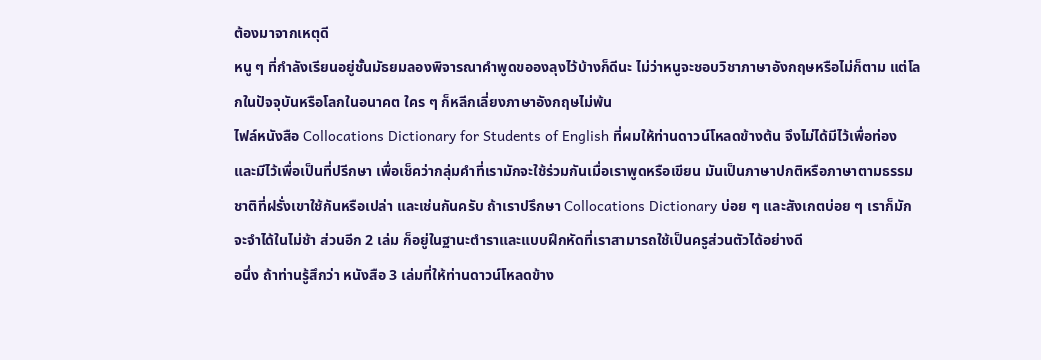ต้องมาจากเหตุดี
หนู ๆ ที่กำลังเรียนอยู่ชั้นมัธยมลองพิจารณาคำพูดขอองลุงไว้บ้างก็ดีนะ ไม่ว่าหนูจะชอบวิชาภาษาอังกฤษหรือไม่ก็ตาม แต่โลกในปัจจุบันหรือโลกในอนาคต ใคร ๆ ก็หลีกเลี่ยงภาษาอังกฤษไม่พ้น
ไฟล์หนังสือ Collocations Dictionary for Students of English ที่ผมให้ท่านดาวน์โหลดข้างต้น จึงไม่ได้มีไว้เพื่อท่อง และมีไว้เพื่อเป็นที่ปรีกษา เพื่อเช็คว่ากลุ่มคำที่เรามักจะใช้ร่วมกันเมื่อเราพูดหรือเขียน มันเป็นภาษาปกติหรือภาษาตามธรรมชาติที่ฝรั่งเขาใช้กันหรือเปล่า และเช่นกันครับ ถ้าเราปรึกษา Collocations Dictionary บ่อย ๆ และสังเกตบ่อย ๆ เราก็มักจะจำได้ในไม่ช้า ส่วนอีก 2 เล่ม ก็อยู่ในฐานะตำราและแบบฝึกหัดที่เราสามารถใช้เป็นครูส่วนตัวได้อย่างดี
อนึ่ง ถ้าท่านรู้สึกว่า หนังสือ 3 เล่มที่ให้ท่านดาวน์โหลดข้าง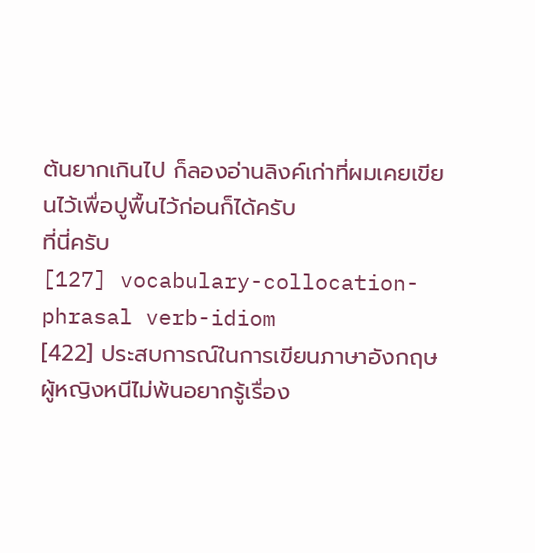ต้นยากเกินไป ก็ลองอ่านลิงค์เก่าที่ผมเคยเขียนไว้เพื่อปูพื้นไว้ก่อนก็ได้ครับ
ที่นี่ครับ
[127] vocabulary-collocation-phrasal verb-idiom
[422] ประสบการณ์ในการเขียนภาษาอังกฤษ
ผู้หญิงหนีไม่พ้นอยากรู้เรื่อง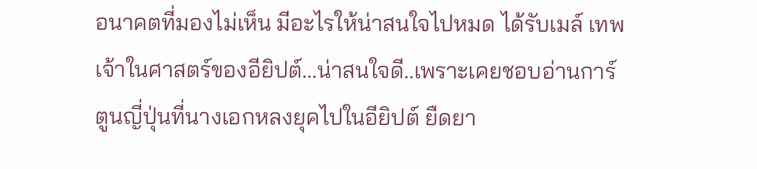อนาคตที่มองไม่เห็น มีอะไรให้น่าสนใจไปหมด ได้รับเมล์ เทพเจ้าในศาสตร์ของอียิปต์...น่าสนใจดี..เพราะเคยชอบอ่านการ์ตูนญี่ปุ่นที่นางเอกหลงยุคไปในอียิปต์ ยืดยา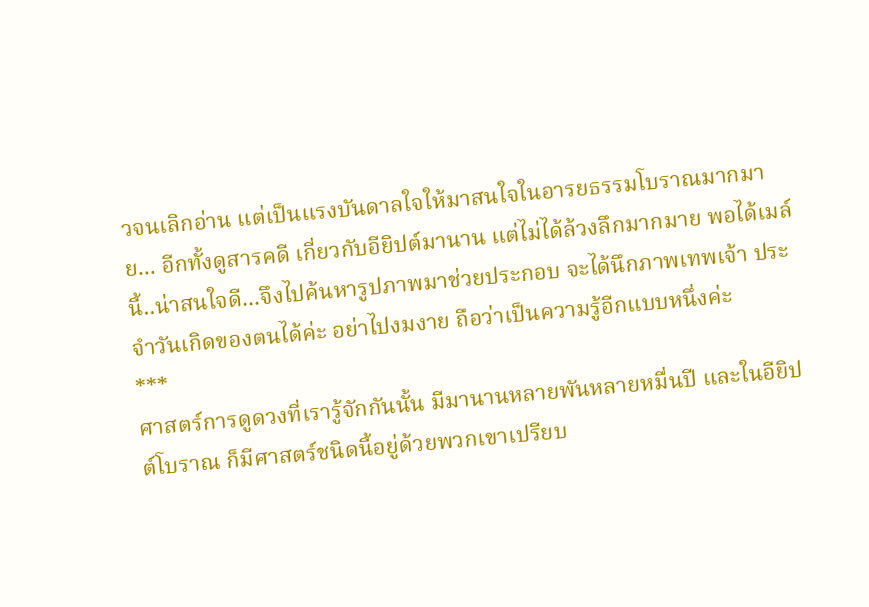วจนเลิกอ่าน แต่เป็นแรงบันดาลใจให้มาสนใจในอารยธรรมโบราณมากมาย... อีกทั้งดูสารคดี เกี่ยวกับอียิปต์มานาน แต่ไม่ได้ล้วงลึกมากมาย พอได้เมล์นี้..น่าสนใจดี...จึงไปค้นหารูปภาพมาช่วยประกอบ จะได้นึกภาพเทพเจ้า ประจำวันเกิดของตนได้ค่ะ อย่าไปงมงาย ถือว่าเป็นความรู้อีกแบบหนึ่งค่ะ
***
ศาสตร์การดูดวงที่เรารู้จักกันนั้น มีมานานหลายพันหลายหมื่นปี และในอียิปต์โบราณ ก็มีศาสตร์ชนิดนี้อยู่ด้วยพวกเขาเปรียบ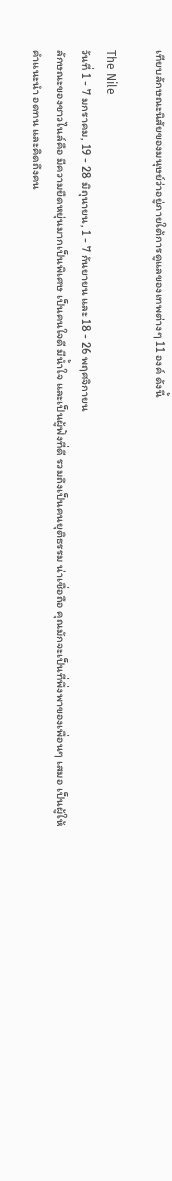เทียบลักษณะนิสัยของมนุษย์ว่าอยู่ภายใต้การดูแลของเทพต่างๆ 11 องค์ ดังนี้

The Nile
วันที่ 1 - 7 มกราคม, 19 - 28 มิถุนายน, 1 - 7 กันยายน และ 18 - 26 พฤศจิกายน
ลักษณะของชาวไนล์คือ มีความยืดหยุ่นมากเป็นพิเศษ เป็นคนใจดี มีน้ำใจ และเป็นผู้ฟังที่ดี รวมถึงเป็นคนยุติธรรม น่าเชื่อถือ คุณมักจะเป็นที่พึ่งพาของเพื่อนๆ เสมอ เป็นผู้ให้คำแนะนำ อดทน และคิดถึงคน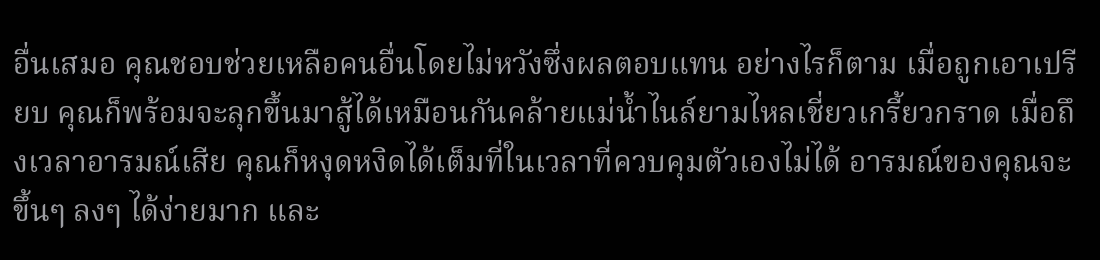อื่นเสมอ คุณชอบช่วยเหลือคนอื่นโดยไม่หวังซึ่งผลตอบแทน อย่างไรก็ตาม เมื่อถูกเอาเปรียบ คุณก็พร้อมจะลุกขึ้นมาสู้ได้เหมือนกันคล้ายแม่น้ำไนล์ยามไหลเชี่ยวเกรี้ยวกราด เมื่อถึงเวลาอารมณ์เสีย คุณก็หงุดหงิดได้เต็มที่ในเวลาที่ควบคุมตัวเองไม่ได้ อารมณ์ของคุณจะขึ้นๆ ลงๆ ได้ง่ายมาก และ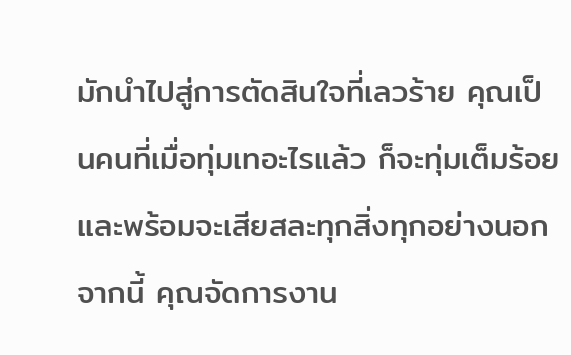มักนำไปสู่การตัดสินใจที่เลวร้าย คุณเป็นคนที่เมื่อทุ่มเทอะไรแล้ว ก็จะทุ่มเต็มร้อย และพร้อมจะเสียสละทุกสิ่งทุกอย่างนอกจากนี้ คุณจัดการงาน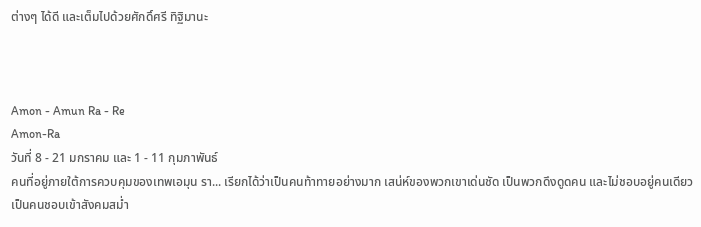ต่างๆ ได้ดี และเต็มไปด้วยศักดิ์ศรี ทิฐิมานะ



Amon - Amun Ra - Re
Amon-Ra
วันที่ 8 - 21 มกราคม และ 1 - 11 กุมภาพันธ์
คนที่อยู่ภายใต้การควบคุมของเทพเอมุน รา... เรียกได้ว่าเป็นคนท้าทายอย่างมาก เสน่ห์ของพวกเขาเด่นชัด เป็นพวกดึงดูดคน และไม่ชอบอยู่คนเดียว เป็นคนชอบเข้าสังคมสม่ำ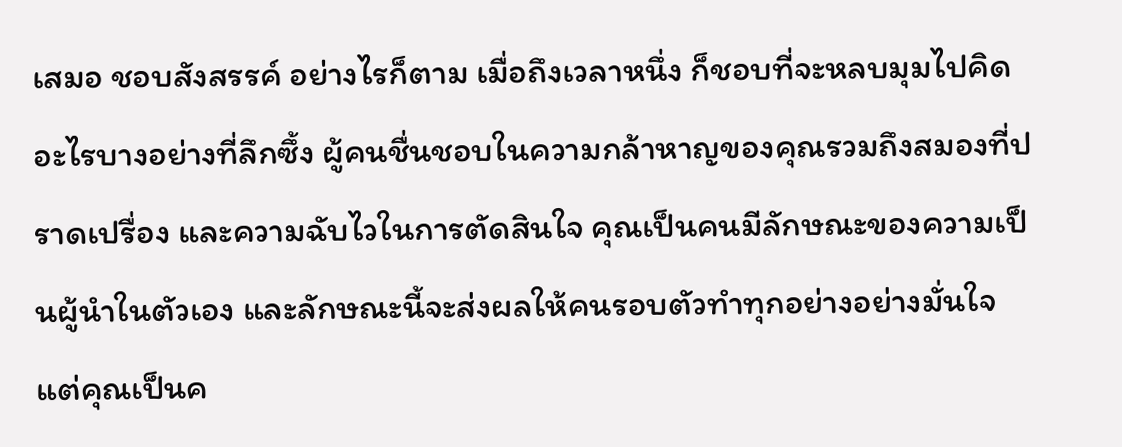เสมอ ชอบสังสรรค์ อย่างไรก็ตาม เมื่อถึงเวลาหนึ่ง ก็ชอบที่จะหลบมุมไปคิดอะไรบางอย่างที่ลึกซึ้ง ผู้คนชื่นชอบในความกล้าหาญของคุณรวมถึงสมองที่ปราดเปรื่อง และความฉับไวในการตัดสินใจ คุณเป็นคนมีลักษณะของความเป็นผู้นำในตัวเอง และลักษณะนี้จะส่งผลให้คนรอบตัวทำทุกอย่างอย่างมั่นใจ แต่คุณเป็นค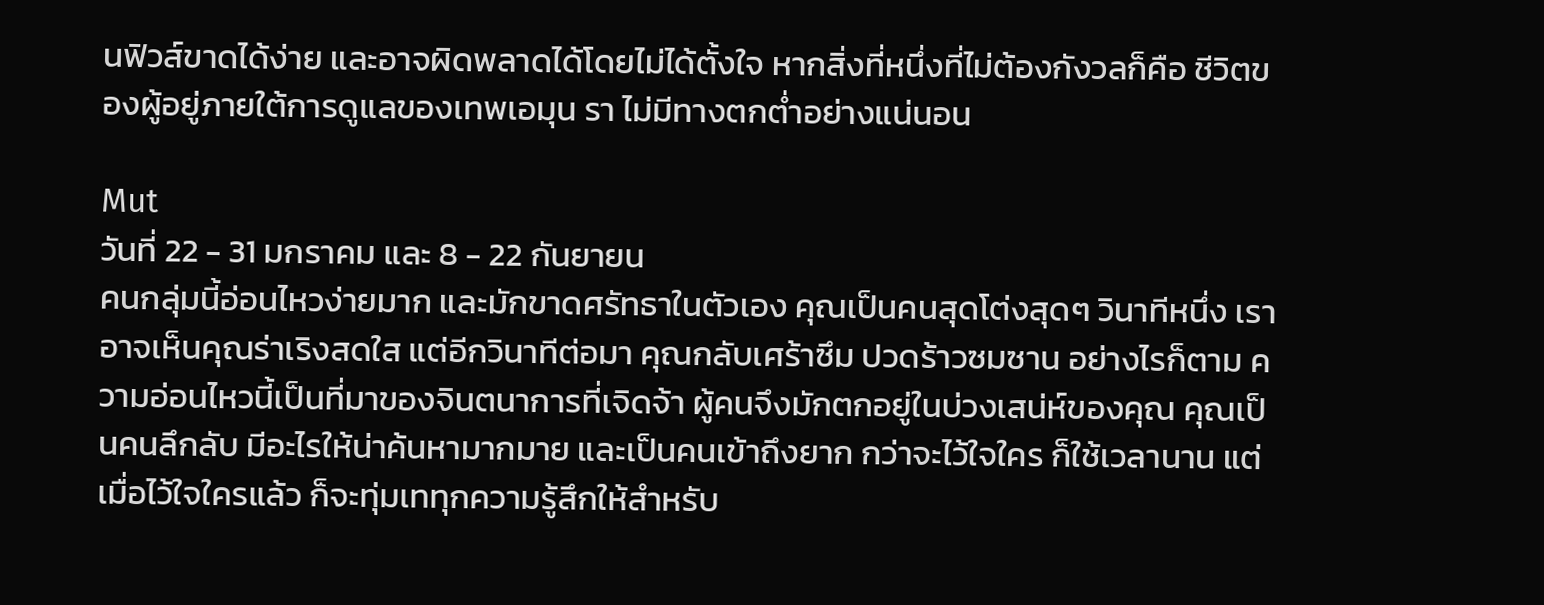นฟิวส์ขาดได้ง่าย และอาจผิดพลาดได้โดยไม่ได้ตั้งใจ หากสิ่งที่หนึ่งที่ไม่ต้องกังวลก็คือ ชีวิตของผู้อยู่ภายใต้การดูแลของเทพเอมุน รา ไม่มีทางตกต่ำอย่างแน่นอน

Mut
วันที่ 22 - 31 มกราคม และ 8 - 22 กันยายน
คนกลุ่มนี้อ่อนไหวง่ายมาก และมักขาดศรัทธาในตัวเอง คุณเป็นคนสุดโต่งสุดๆ วินาทีหนึ่ง เราอาจเห็นคุณร่าเริงสดใส แต่อีกวินาทีต่อมา คุณกลับเศร้าซึม ปวดร้าวซมซาน อย่างไรก็ตาม ความอ่อนไหวนี้เป็นที่มาของจินตนาการที่เจิดจ้า ผู้คนจึงมักตกอยู่ในบ่วงเสน่ห์ของคุณ คุณเป็นคนลึกลับ มีอะไรให้น่าค้นหามากมาย และเป็นคนเข้าถึงยาก กว่าจะไว้ใจใคร ก็ใช้เวลานาน แต่เมื่อไว้ใจใครแล้ว ก็จะทุ่มเททุกความรู้สึกให้สำหรับ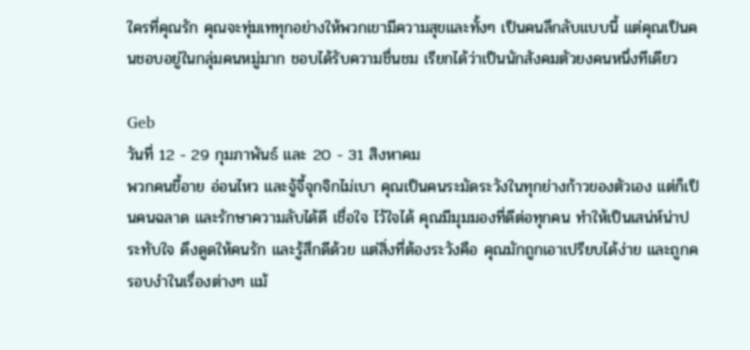ใครที่คุณรัก คุณจะทุ่มเททุกอย่างให้พวกเขามีความสุขและทั้งๆ เป็นคนลึกลับแบบนี้ แต่คุณเป็นคนชอบอยู่ในกลุ่มคนหมู่มาก ชอบได้รับความชื่นชม เรียกได้ว่าเป็นนักสังคมตัวยงคนหนึ่งทีเดียว

Geb
วันที่ 12 - 29 กุมภาพันธ์ และ 20 - 31 สิงหาคม
พวกคนขี้อาย อ่อนไหว และจู้จี้จุกจิกไม่เบา คุณเป็นคนระมัดระวังในทุกย่างก้าวของตัวเอง แต่ก็เป็นคนฉลาด และรักษาความลับได้ดี เชื่อใจ ไว้ใจได้ คุณมีมุมมองที่ดีต่อทุกคน ทำให้เป็นเสน่ห์น่าประทับใจ ดึงดูดให้คนรัก และรู้สึกดีด้วย แต่สิ่งที่ต้องระวังคือ คุณมักถูกเอาเปรียบได้ง่าย และถูกครอบงำในเรื่องต่างๆ แม้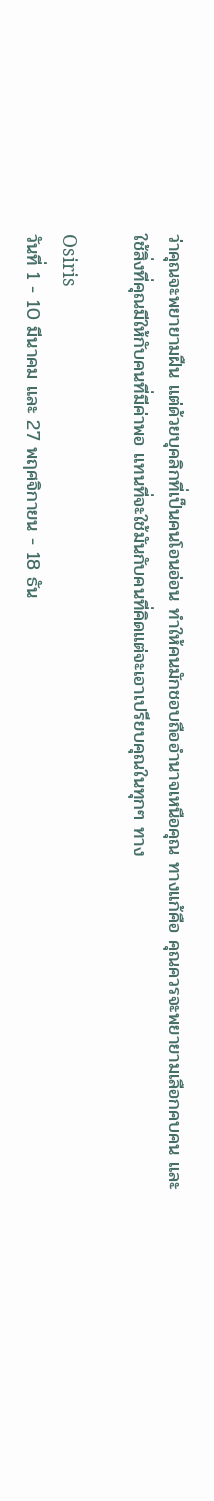ว่าคุณจะพยายามฝืน แต่ด้วยบุคลิกที่เป็นคนโอนอ่อน ทำให้คนมักชอบถืออำนาจเหนือคุณ ทางแก้คือ คุณควรจะพยายามเลือกคบคน และใช้สิ่งที่คุณมีให้กับคนที่มีค่าพอ แทนที่จะใช้มันกับคนที่คิดแต่จะเอาเปรียบคุณในทุกๆ ทาง

Osiris
วันที่ 1 - 10 มีนาคม และ 27 พฤศจิกายน - 18 ธัน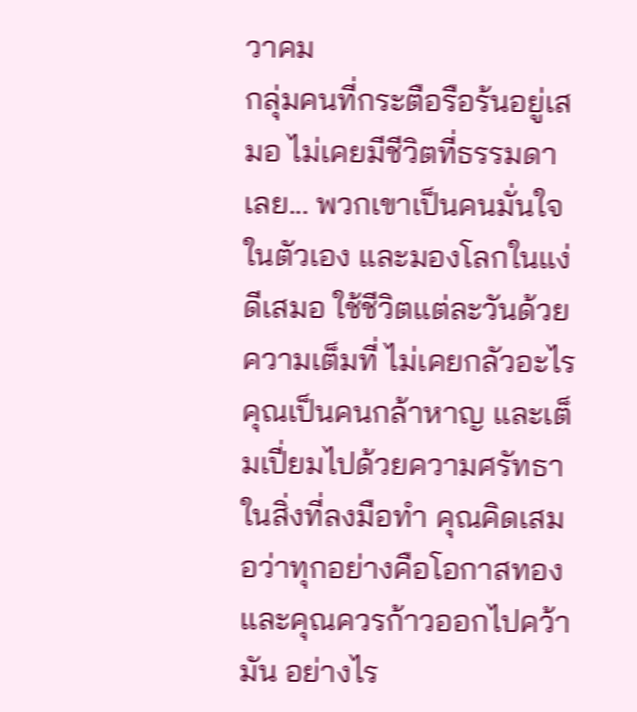วาคม
กลุ่มคนที่กระตือรือร้นอยู่เสมอ ไม่เคยมีชีวิตที่ธรรมดาเลย... พวกเขาเป็นคนมั่นใจในตัวเอง และมองโลกในแง่ดีเสมอ ใช้ชีวิตแต่ละวันด้วยความเต็มที่ ไม่เคยกลัวอะไร คุณเป็นคนกล้าหาญ และเต็มเปี่ยมไปด้วยความศรัทธาในสิ่งที่ลงมือทำ คุณคิดเสมอว่าทุกอย่างคือโอกาสทอง และคุณควรก้าวออกไปคว้ามัน อย่างไร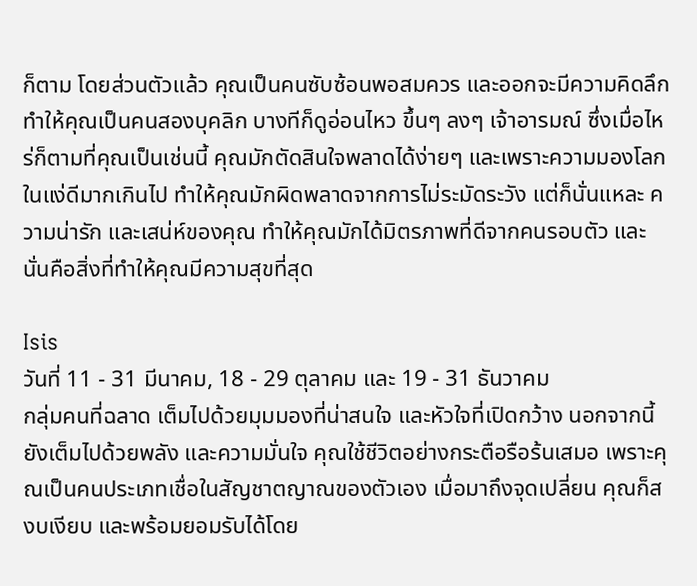ก็ตาม โดยส่วนตัวแล้ว คุณเป็นคนซับซ้อนพอสมควร และออกจะมีความคิดลึก ทำให้คุณเป็นคนสองบุคลิก บางทีก็ดูอ่อนไหว ขึ้นๆ ลงๆ เจ้าอารมณ์ ซึ่งเมื่อไหร่ก็ตามที่คุณเป็นเช่นนี้ คุณมักตัดสินใจพลาดได้ง่ายๆ และเพราะความมองโลกในแง่ดีมากเกินไป ทำให้คุณมักผิดพลาดจากการไม่ระมัดระวัง แต่ก็นั่นแหละ ความน่ารัก และเสน่ห์ของคุณ ทำให้คุณมักได้มิตรภาพที่ดีจากคนรอบตัว และนั่นคือสิ่งที่ทำให้คุณมีความสุขที่สุด

Isis
วันที่ 11 - 31 มีนาคม, 18 - 29 ตุลาคม และ 19 - 31 ธันวาคม
กลุ่มคนที่ฉลาด เต็มไปด้วยมุมมองที่น่าสนใจ และหัวใจที่เปิดกว้าง นอกจากนี้ยังเต็มไปด้วยพลัง และความมั่นใจ คุณใช้ชีวิตอย่างกระตือรือร้นเสมอ เพราะคุณเป็นคนประเภทเชื่อในสัญชาตญาณของตัวเอง เมื่อมาถึงจุดเปลี่ยน คุณก็สงบเงียบ และพร้อมยอมรับได้โดย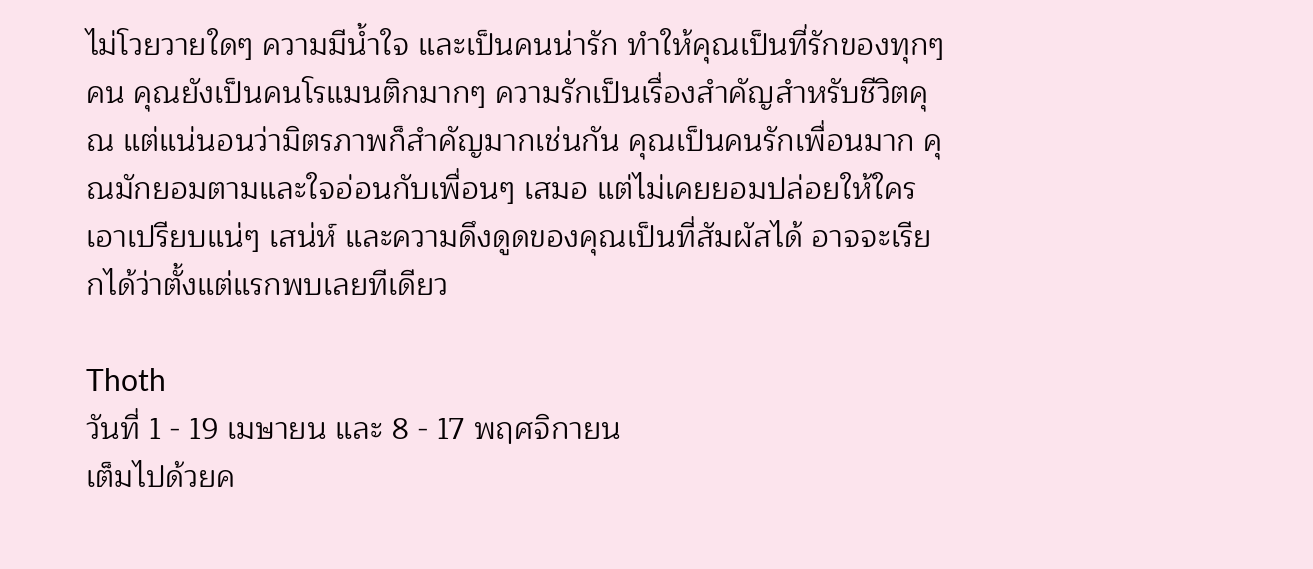ไม่โวยวายใดๆ ความมีน้ำใจ และเป็นคนน่ารัก ทำให้คุณเป็นที่รักของทุกๆ คน คุณยังเป็นคนโรแมนติกมากๆ ความรักเป็นเรื่องสำคัญสำหรับชีวิตคุณ แต่แน่นอนว่ามิตรภาพก็สำคัญมากเช่นกัน คุณเป็นคนรักเพื่อนมาก คุณมักยอมตามและใจอ่อนกับเพื่อนๆ เสมอ แต่ไม่เคยยอมปล่อยให้ใครเอาเปรียบแน่ๆ เสน่ห์ และความดึงดูดของคุณเป็นที่สัมผัสได้ อาจจะเรียกได้ว่าตั้งแต่แรกพบเลยทีเดียว

Thoth
วันที่ 1 - 19 เมษายน และ 8 - 17 พฤศจิกายน
เต็มไปด้วยค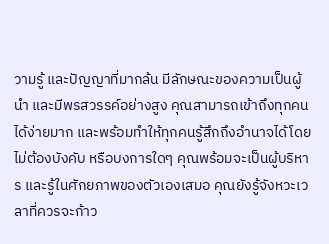วามรู้ และปัญญาที่มากล้น มีลักษณะของความเป็นผู้นำ และมีพรสวรรค์อย่างสูง คุณสามารถเข้าถึงทุกคนได้ง่ายมาก และพร้อมทำให้ทุกคนรู้สึกถึงอำนาจได้โดยไม่ต้องบังคับ หรือบงการใดๆ คุณพร้อมจะเป็นผู้บริหาร และรู้ในศักยภาพของตัวเองเสมอ คุณยังรู้จังหวะเวลาที่ควรจะก้าว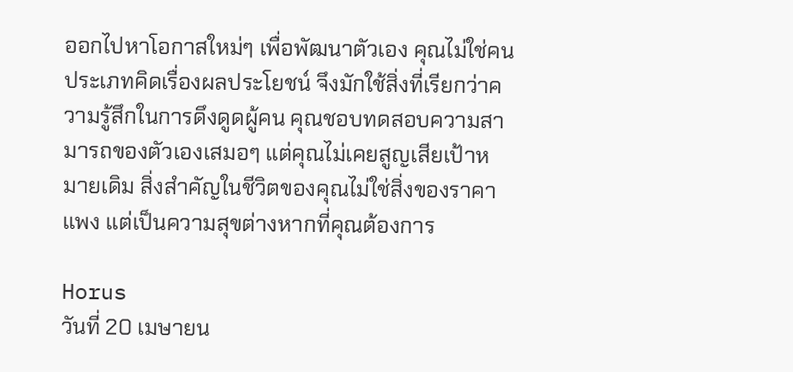ออกไปหาโอกาสใหม่ๆ เพื่อพัฒนาตัวเอง คุณไม่ใช่คนประเภทคิดเรื่องผลประโยชน์ จึงมักใช้สิ่งที่เรียกว่าความรู้สึกในการดึงดูดผู้คน คุณชอบทดสอบความสามารถของตัวเองเสมอๆ แต่คุณไม่เคยสูญเสียเป้าหมายเดิม สิ่งสำคัญในชีวิตของคุณไม่ใช่สิ่งของราคาแพง แต่เป็นความสุขต่างหากที่คุณต้องการ

Horus
วันที่ 20 เมษายน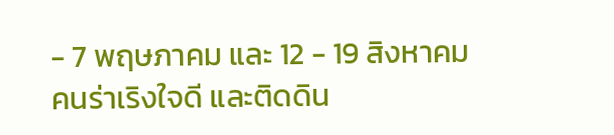- 7 พฤษภาคม และ 12 - 19 สิงหาคม
คนร่าเริงใจดี และติดดิน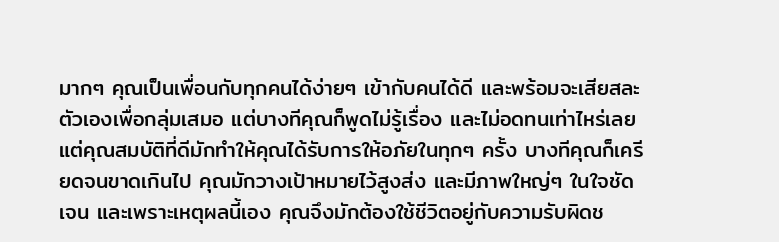มากๆ คุณเป็นเพื่อนกับทุกคนได้ง่ายๆ เข้ากับคนได้ดี และพร้อมจะเสียสละตัวเองเพื่อกลุ่มเสมอ แต่บางทีคุณก็พูดไม่รู้เรื่อง และไม่อดทนเท่าไหร่เลย แต่คุณสมบัติที่ดีมักทำให้คุณได้รับการให้อภัยในทุกๆ ครั้ง บางทีคุณก็เครียดจนขาดเกินไป คุณมักวางเป้าหมายไว้สูงส่ง และมีภาพใหญ่ๆ ในใจชัดเจน และเพราะเหตุผลนี้เอง คุณจึงมักต้องใช้ชีวิตอยู่กับความรับผิดช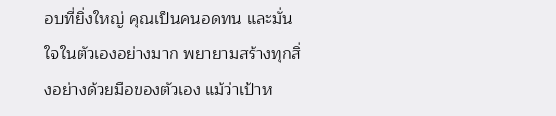อบที่ยิ่งใหญ่ คุณเป็นคนอดทน และมั่นใจในตัวเองอย่างมาก พยายามสร้างทุกสิ่งอย่างด้วยมือของตัวเอง แม้ว่าเป้าห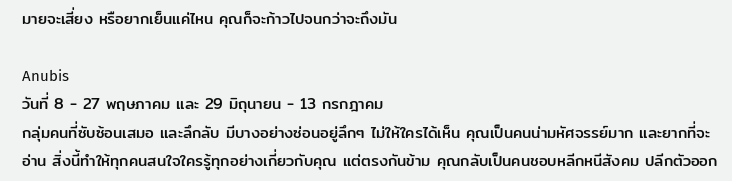มายจะเสี่ยง หรือยากเย็นแค่ไหน คุณก็จะก้าวไปจนกว่าจะถึงมัน

Anubis
วันที่ 8 - 27 พฤษภาคม และ 29 มิถุนายน - 13 กรกฎาคม
กลุ่มคนที่ซับซ้อนเสมอ และลึกลับ มีบางอย่างซ่อนอยู่ลึกๆ ไม่ให้ใครได้เห็น คุณเป็นคนน่ามหัศจรรย์มาก และยากที่จะอ่าน สิ่งนี้ทำให้ทุกคนสนใจใครรู้ทุกอย่างเกี่ยวกับคุณ แต่ตรงกันข้าม คุณกลับเป็นคนชอบหลีกหนีสังคม ปลีกตัวออก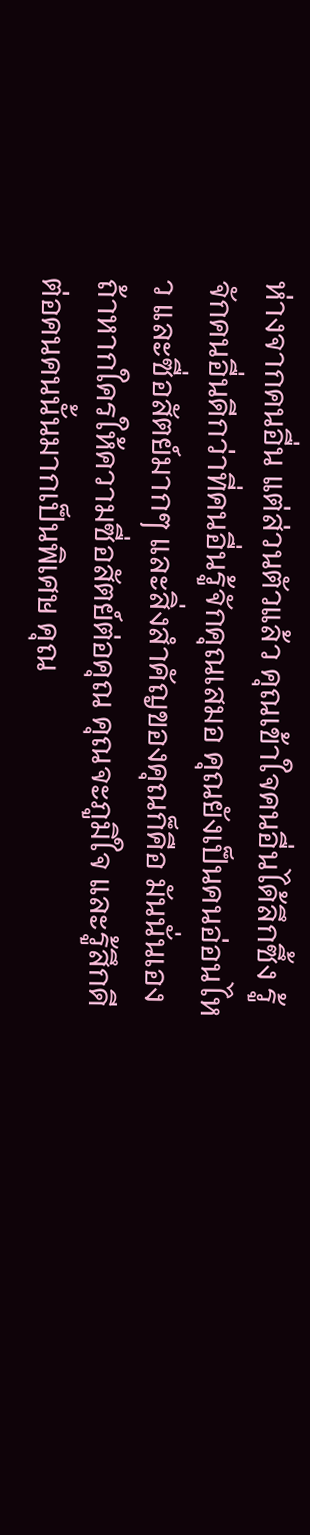ห่างจากคนอื่น แต่ส่วนตัวแล้ว คุณเข้าใจคนอื่นได้ลึกซึ้ง รู้จักคนอื่นดีกว่าที่คนอื่นรู้จักคุณเสมอ คุณยังเป็นคนอ่อนไหว และซื่อสัตย์มากๆ และสิ่งสำคัญของคุณก็คือ มันนั่นเอง ถ้าหากใครให้ความซื่อสัตย์ต่อคุณ คุณจะภูมิใจ และรู้สึกดีต่อคนคนนั้นมากเป็นพิเศษ คุณ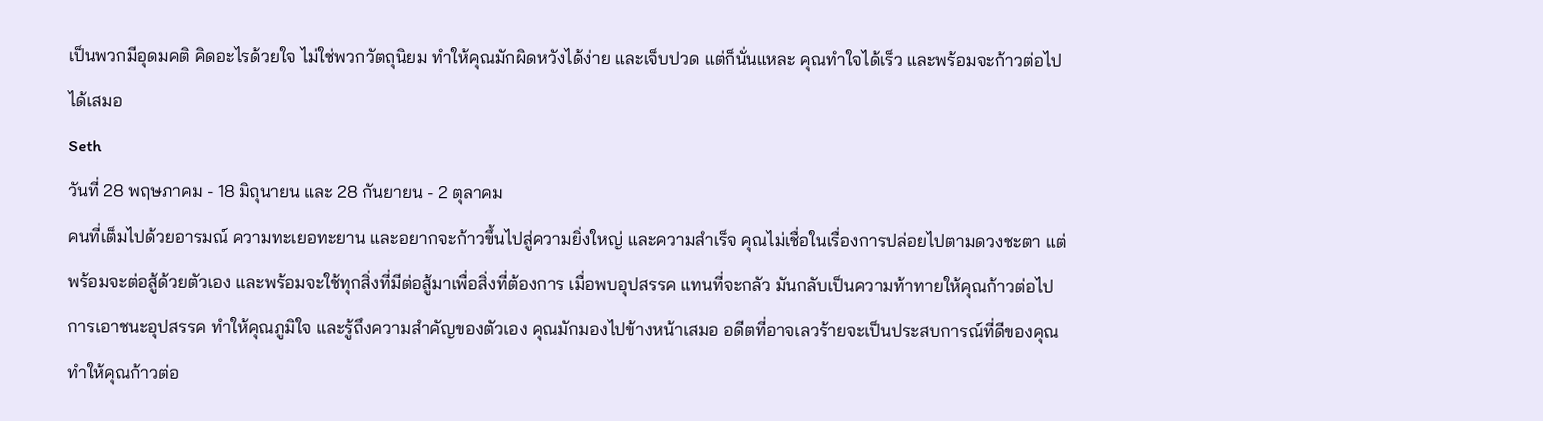เป็นพวกมีอุดมคติ คิดอะไรด้วยใจ ไม่ใช่พวกวัตถุนิยม ทำให้คุณมักผิดหวังได้ง่าย และเจ็บปวด แต่ก็นั่นแหละ คุณทำใจได้เร็ว และพร้อมจะก้าวต่อไปได้เสมอ
Seth
วันที่ 28 พฤษภาคม - 18 มิถุนายน และ 28 กันยายน - 2 ตุลาคม
คนที่เต็มไปด้วยอารมณ์ ความทะเยอทะยาน และอยากจะก้าวขึ้นไปสู่ความยิ่งใหญ่ และความสำเร็จ คุณไม่เชื่อในเรื่องการปล่อยไปตามดวงชะตา แต่พร้อมจะต่อสู้ด้วยตัวเอง และพร้อมจะใช้ทุกสิ่งที่มีต่อสู้มาเพื่อสิ่งที่ต้องการ เมื่อพบอุปสรรค แทนที่จะกลัว มันกลับเป็นความท้าทายให้คุณก้าวต่อไป การเอาชนะอุปสรรค ทำให้คุณภูมิใจ และรู้ถึงความสำคัญของตัวเอง คุณมักมองไปข้างหน้าเสมอ อดีตที่อาจเลวร้ายจะเป็นประสบการณ์ที่ดีของคุณ ทำให้คุณก้าวต่อ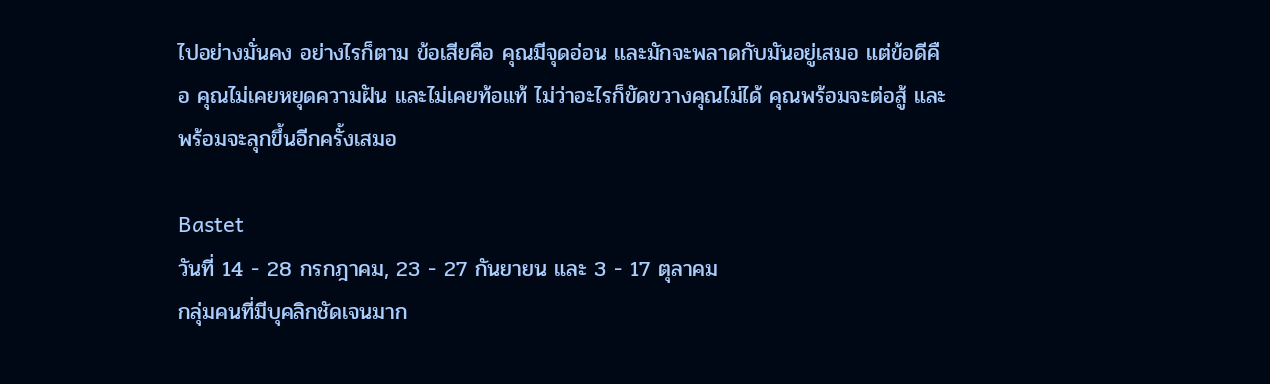ไปอย่างมั่นคง อย่างไรก็ตาม ข้อเสียคือ คุณมีจุดอ่อน และมักจะพลาดกับมันอยู่เสมอ แต่ข้อดีคือ คุณไม่เคยหยุดความฝัน และไม่เคยท้อแท้ ไม่ว่าอะไรก็ขัดขวางคุณไม่ได้ คุณพร้อมจะต่อสู้ และพร้อมจะลุกขึ้นอีกครั้งเสมอ

Bastet
วันที่ 14 - 28 กรกฎาคม, 23 - 27 กันยายน และ 3 - 17 ตุลาคม
กลุ่มคนที่มีบุคลิกชัดเจนมาก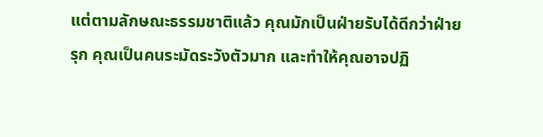แต่ตามลักษณะธรรมชาติแล้ว คุณมักเป็นฝ่ายรับได้ดีกว่าฝ่ายรุก คุณเป็นคนระมัดระวังตัวมาก และทำให้คุณอาจปฏิ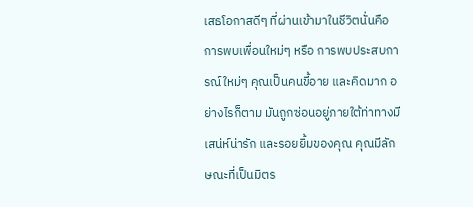เสธโอกาสดีๆ ที่ผ่านเข้ามาในชีวิตนั่นคือ การพบเพื่อนใหม่ๆ หรือ การพบประสบการณ์ใหม่ๆ คุณเป็นคนขี้อาย และคิดมาก อย่างไรก็ตาม มันถูกซ่อนอยู่ภายใต้ท่าทางมีเสน่ห์น่ารัก และรอยยิ้มของคุณ คุณมีลักษณะที่เป็นมิตร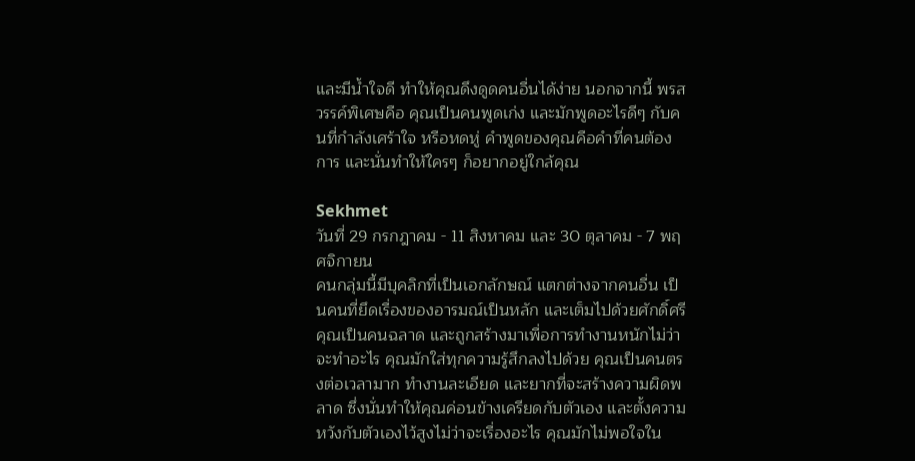และมีน้ำใจดี ทำให้คุณดึงดูดคนอื่นได้ง่าย นอกจากนี้ พรสวรรค์พิเศษคือ คุณเป็นคนพูดเก่ง และมักพูดอะไรดีๆ กับคนที่กำลังเศร้าใจ หรือหดหู่ คำพูดของคุณคือคำที่คนต้องการ และนั่นทำให้ใครๆ ก็อยากอยู่ใกล้คุณ

Sekhmet
วันที่ 29 กรกฎาคม - 11 สิงหาคม และ 30 ตุลาคม - 7 พฤศจิกายน
คนกลุ่มนี้มีบุคลิกที่เป็นเอกลักษณ์ แตกต่างจากคนอื่น เป็นคนที่ยึดเรื่องของอารมณ์เป็นหลัก และเต็มไปด้วยศักดิ์ศรี คุณเป็นคนฉลาด และถูกสร้างมาเพื่อการทำงานหนักไม่ว่าจะทำอะไร คุณมักใส่ทุกความรู้สึกลงไปด้วย คุณเป็นคนตรงต่อเวลามาก ทำงานละเอียด และยากที่จะสร้างความผิดพลาด ซึ่งนั่นทำให้คุณค่อนข้างเครียดกับตัวเอง และตั้งความหวังกับตัวเองไว้สูงไม่ว่าจะเรื่องอะไร คุณมักไม่พอใจใน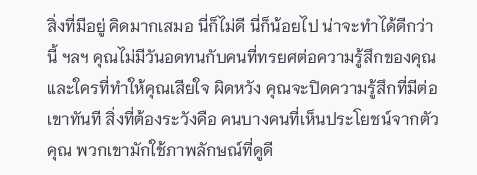สิ่งที่มีอยู่ คิดมากเสมอ นี่ก็ไม่ดี นี่ก็น้อยไป น่าจะทำได้ดีกว่านี้ ฯลฯ คุณไม่มีวันอดทนกับคนที่ทรยศต่อความรู้สึกของคุณ และใครที่ทำให้คุณเสียใจ ผิดหวัง คุณจะปิดความรู้สึกที่มีต่อเขาทันที สิ่งที่ต้องระวังคือ คนบางคนที่เห็นประโยชน์จากตัวคุณ พวกเขามักใช้ภาพลักษณ์ที่ดูดี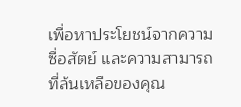เพื่อหาประโยชน์จากความซื่อสัตย์ และความสามารถที่ล้นเหลือของคุณ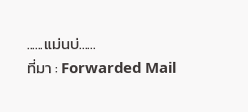......แม่นบ่......
ที่มา : Forwarded Mail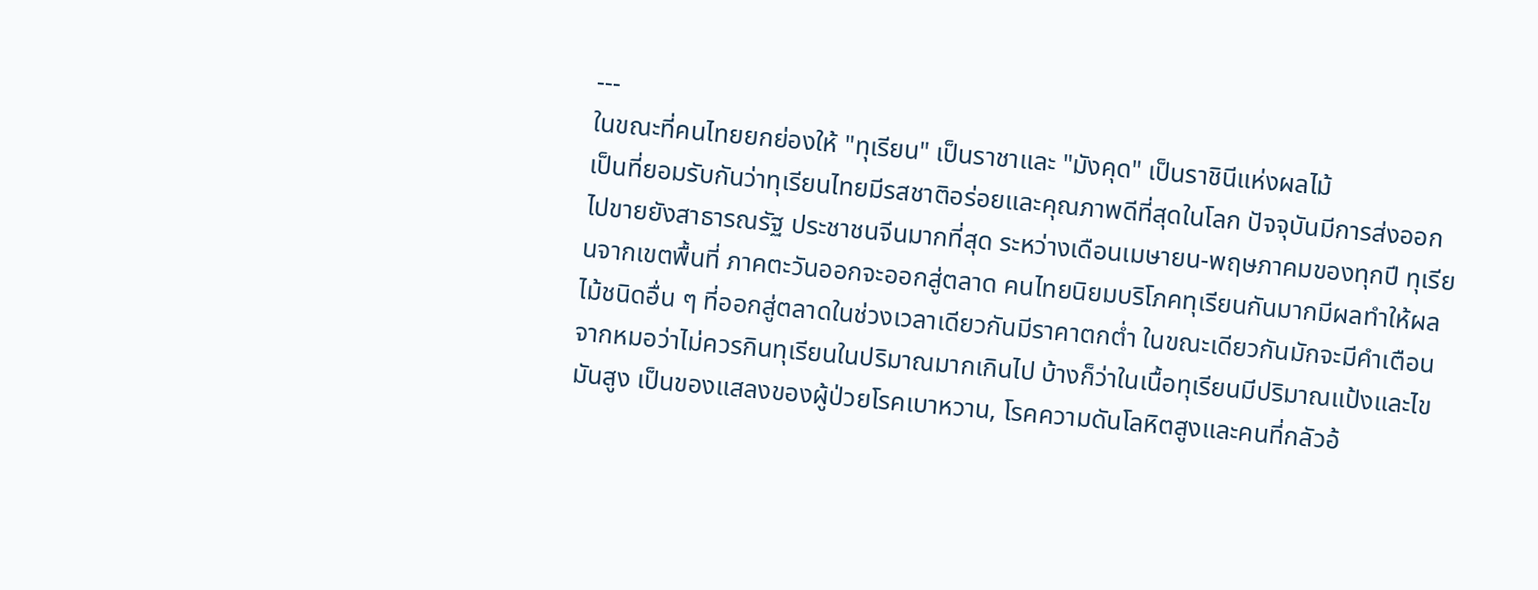---
ในขณะที่คนไทยยกย่องให้ "ทุเรียน" เป็นราชาและ "มังคุด" เป็นราชินีแห่งผลไม้
เป็นที่ยอมรับกันว่าทุเรียนไทยมีรสชาติอร่อยและคุณภาพดีที่สุดในโลก ปัจจุบันมีการส่งออกไปขายยังสาธารณรัฐ ประชาชนจีนมากที่สุด ระหว่างเดือนเมษายน-พฤษภาคมของทุกปี ทุเรียนจากเขตพื้นที่ ภาคตะวันออกจะออกสู่ตลาด คนไทยนิยมบริโภคทุเรียนกันมากมีผลทำให้ผลไม้ชนิดอื่น ๆ ที่ออกสู่ตลาดในช่วงเวลาเดียวกันมีราคาตกต่ำ ในขณะเดียวกันมักจะมีคำเตือนจากหมอว่าไม่ควรกินทุเรียนในปริมาณมากเกินไป บ้างก็ว่าในเนื้อทุเรียนมีปริมาณแป้งและไขมันสูง เป็นของแสลงของผู้ป่วยโรคเบาหวาน, โรคความดันโลหิตสูงและคนที่กลัวอ้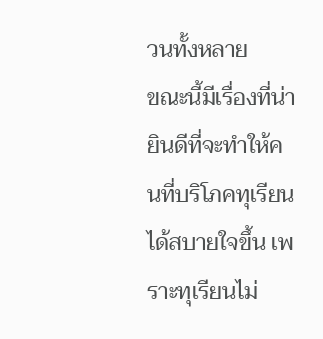วนทั้งหลาย
ขณะนี้มีเรื่องที่น่ายินดีที่จะทำให้คนที่บริโภคทุเรียนได้สบายใจขึ้น เพราะทุเรียนไม่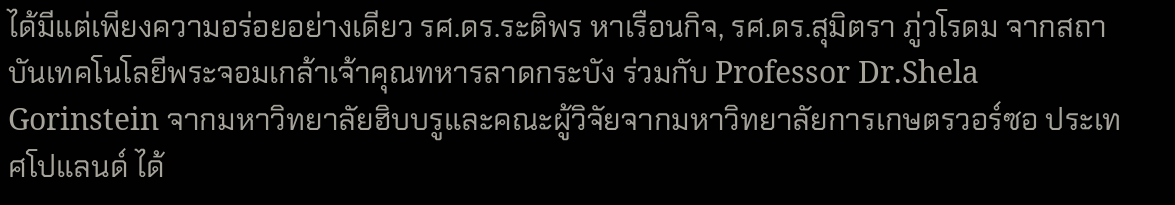ได้มีแต่เพียงความอร่อยอย่างเดียว รศ.ดร.ระติพร หาเรือนกิจ, รศ.ดร.สุมิตรา ภู่วโรดม จากสถาบันเทคโนโลยีพระจอมเกล้าเจ้าคุณทหารลาดกระบัง ร่วมกับ Professor Dr.Shela Gorinstein จากมหาวิทยาลัยฮิบบรูและคณะผู้วิจัยจากมหาวิทยาลัยการเกษตรวอร์ซอ ประเทศโปแลนด์ ได้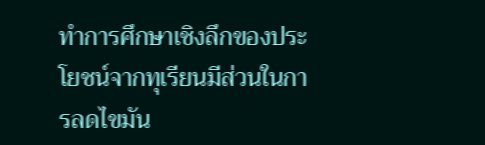ทำการศึกษาเชิงลึกของประโยชน์จากทุเรียนมีส่วนในการลดไขมัน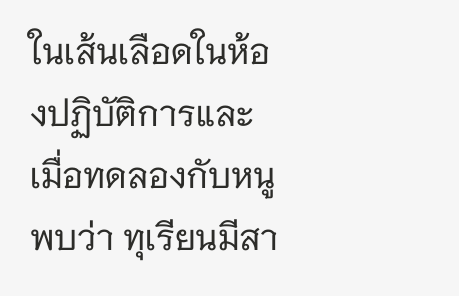ในเส้นเลือดในห้องปฏิบัติการและเมื่อทดลองกับหนูพบว่า ทุเรียนมีสา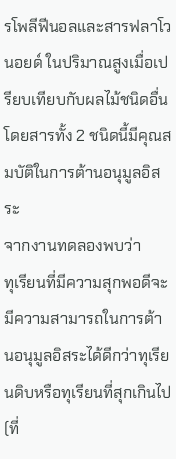รโพลีฟีนอลและสารฟลาโวนอยด์ ในปริมาณสูงเมื่อเปรียบเทียบกับผลไม้ชนิดอื่น โดยสารทั้ง 2 ชนิดนี้มีคุณสมบัติในการต้านอนุมูลอิสระ
จากงานทดลองพบว่า
ทุเรียนที่มีความสุกพอดีจะมีความสามารถในการต้านอนุมูลอิสระได้ดีกว่าทุเรียนดิบหรือทุเรียนที่สุกเกินไป (ที่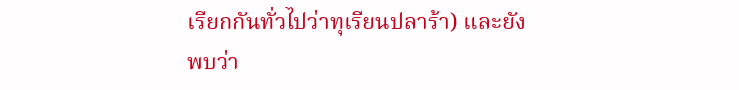เรียกกันทั่วไปว่าทุเรียนปลาร้า) และยังพบว่า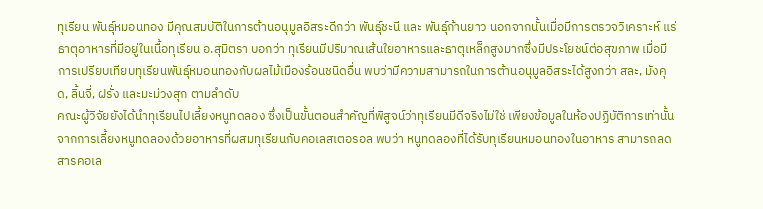ทุเรียน พันธุ์หมอนทอง มีคุณสมบัติในการต้านอนุมูลอิสระดีกว่า พันธุ์ชะนี และ พันธุ์ก้านยาว นอกจากนั้นเมื่อมีการตรวจวิเคราะห์ แร่ธาตุอาหารที่มีอยู่ในเนื้อทุเรียน อ.สุมิตรา บอกว่า ทุเรียนมีปริมาณเส้นใยอาหารและธาตุเหล็กสูงมากซึ่งมีประโยชน์ต่อสุขภาพ เมื่อมีการเปรียบเทียบทุเรียนพันธุ์หมอนทองกับผลไม้เมืองร้อนชนิดอื่น พบว่ามีความสามารถในการต้านอนุมูลอิสระได้สูงกว่า สละ, มังคุด, ลิ้นจี่, ฝรั่ง และมะม่วงสุก ตามลำดับ
คณะผู้วิจัยยังได้นำทุเรียนไปเลี้ยงหนูทดลอง ซึ่งเป็นขั้นตอนสำคัญที่พิสูจน์ว่าทุเรียนมีดีจริงไม่ใช่ เพียงข้อมูลในห้องปฏิบัติการเท่านั้น จากการเลี้ยงหนูทดลองด้วยอาหารที่ผสมทุเรียนกับคอเลสเตอรอล พบว่า หนูทดลองที่ได้รับทุเรียนหมอนทองในอาหาร สามารถลดสารคอเล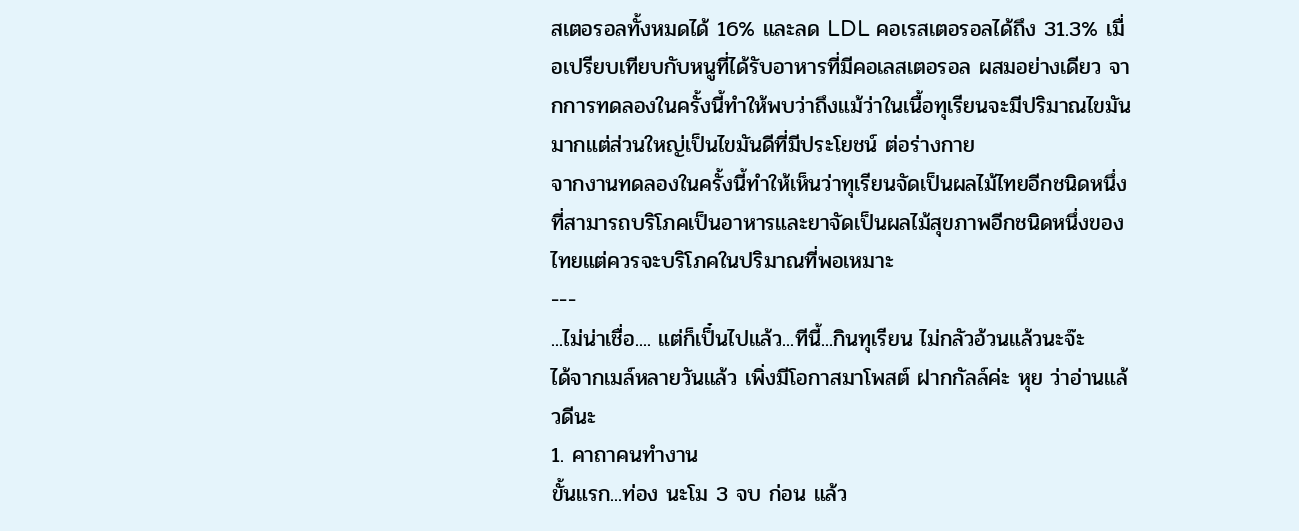สเตอรอลทั้งหมดได้ 16% และลด LDL คอเรสเตอรอลได้ถึง 31.3% เมื่อเปรียบเทียบกับหนูที่ได้รับอาหารที่มีคอเลสเตอรอล ผสมอย่างเดียว จากการทดลองในครั้งนี้ทำให้พบว่าถึงแม้ว่าในเนื้อทุเรียนจะมีปริมาณไขมันมากแต่ส่วนใหญ่เป็นไขมันดีที่มีประโยชน์ ต่อร่างกาย
จากงานทดลองในครั้งนี้ทำให้เห็นว่าทุเรียนจัดเป็นผลไม้ไทยอีกชนิดหนึ่งที่สามารถบริโภคเป็นอาหารและยาจัดเป็นผลไม้สุขภาพอีกชนิดหนึ่งของไทยแต่ควรจะบริโภคในปริมาณที่พอเหมาะ
---
...ไม่น่าเชื่อ.... แต่ก็เป็๋นไปแล้ว...ทีนี้...กินทุเรียน ไม่กลัวอ้วนแล้วนะจ๊ะ
ได้จากเมล์หลายวันแล้ว เพิ่งมีโอกาสมาโพสต์ ฝากกัลล์ค่ะ หุย ว่าอ่านแล้วดีนะ
1. คาถาคนทำงาน
ขั้นแรก...ท่อง นะโม 3 จบ ก่อน แล้ว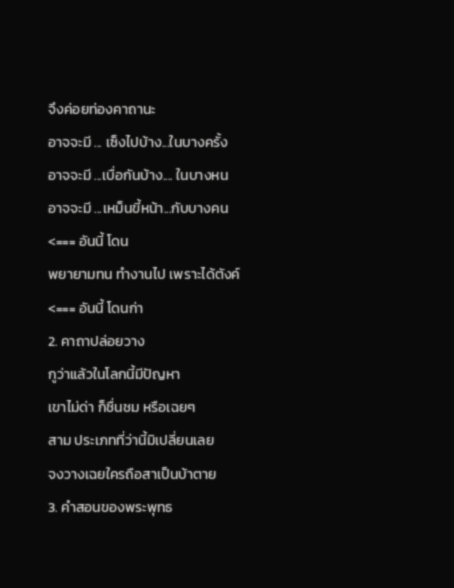จึงค่อยท่องคาถานะ
อาจจะมี ... เซ็งไปบ้าง...ในบางครั้ง
อาจจะมี ...เบื่อกันบ้าง.... ในบางหน
อาจจะมี ...เหม็นขี้หน้า...กับบางคน <=== อันนี้ โดน
พยายามทน ทำงานไป เพราะได้ตังค์ <=== อันนี้ โดนก่า
2. คาถาปล่อยวาง
กูว่าแล้วในโลกนี้มีปัญหา
เขาไม่ด่า ก็ชื่นชม หรือเฉยๆ
สาม ประเภทที่ว่านี้มิเปลี่ยนเลย
จงวางเฉยใครถือสาเป็นบ้าตาย
3. คำสอนของพระพุทธ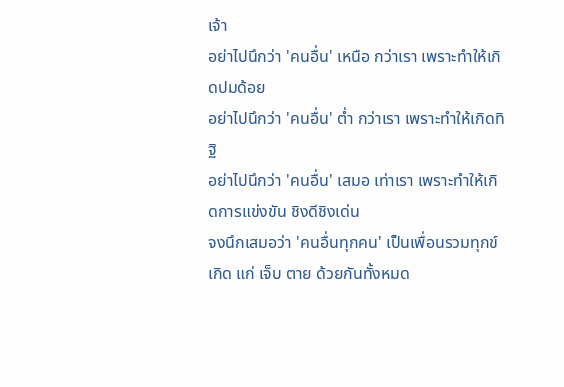เจ้า
อย่าไปนึกว่า 'คนอื่น' เหนือ กว่าเรา เพราะทำให้เกิดปมด้อย
อย่าไปนึกว่า 'คนอื่น' ต่ำ กว่าเรา เพราะทำให้เกิดทิฐิ
อย่าไปนึกว่า 'คนอื่น' เสมอ เท่าเรา เพราะทำให้เกิดการแข่งขัน ชิงดีชิงเด่น
จงนึกเสมอว่า 'คนอื่นทุกคน' เป็นเพื่อนรวมทุกข์ เกิด แก่ เจ็บ ตาย ด้วยกันทั้งหมด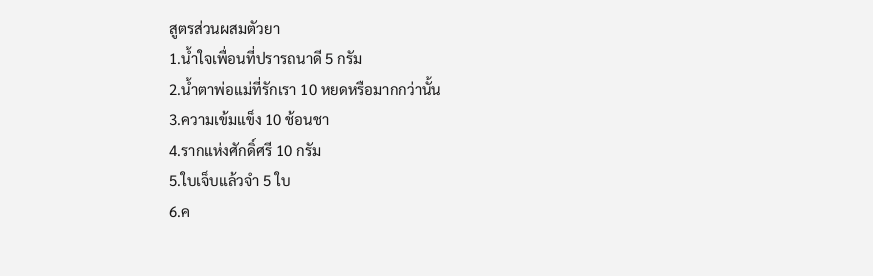สูตรส่วนผสมตัวยา
1.น้ำใจเพื่อนที่ปรารถนาดี 5 กรัม
2.น้ำตาพ่อแม่ที่รักเรา 10 หยดหรือมากกว่านั้น
3.ความเข้มแข็ง 10 ช้อนชา
4.รากแห่งศักดิ์ศรี 10 กรัม
5.ใบเจ็บแล้วจำ 5 ใบ
6.ค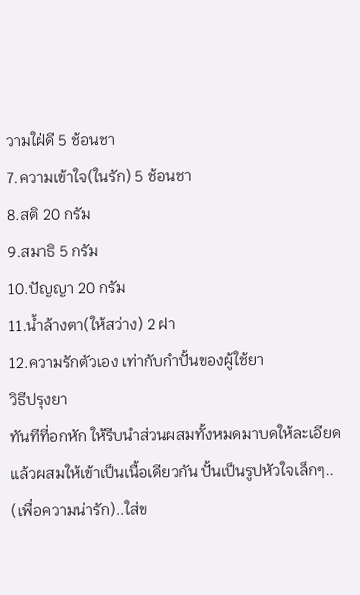วามใฝ่ดี 5 ช้อนชา
7.ความเข้าใจ(ในรัก) 5 ช้อนชา
8.สติ 20 กรัม
9.สมาธิ 5 กรัม
10.ปัญญา 20 กรัม
11.น้ำล้างตา(ให้สว่าง) 2 ฝา
12.ความรักตัวเอง เท่ากับกำปั้นของผู้ใช้ยา
วิธีปรุงยา
ทันทีที่อกหัก ให้รีบนำส่วนผสมทั้งหมดมาบดให้ละเอียด
แล้วผสมให้เข้าเป็นเนื้อเดียวกัน ปั้นเป็นรูปหัวใจเล็กๆ..
(เพื่อความน่ารัก)..ใส่ข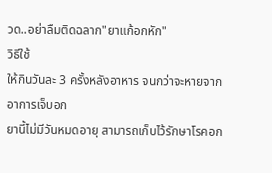วด..อย่าลืมติดฉลาก"ยาแก้อกหัก"
วิธีใช้
ให้กินวันละ 3 ครั้งหลังอาหาร จนกว่าจะหายจากอาการเจ็บอก
ยานี้ไม่มีวันหมดอายุ สามารถเก็บไว้รักษาโรคอก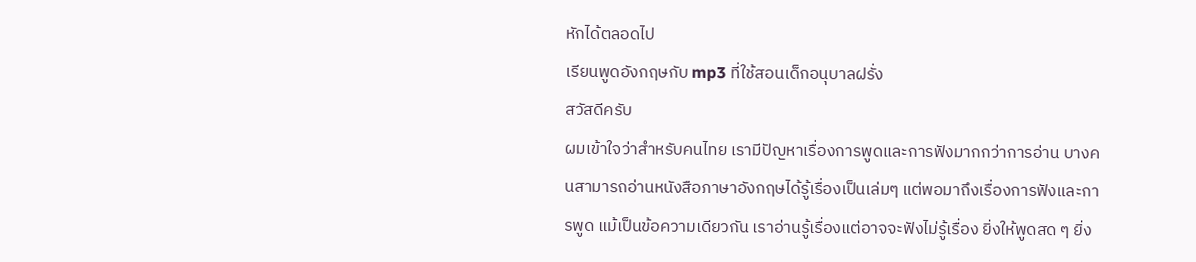หักได้ตลอดไป
เรียนพูดอังกฤษกับ mp3 ที่ใช้สอนเด็กอนุบาลฝรั่ง
สวัสดีครับ
ผมเข้าใจว่าสำหรับคนไทย เรามีปัญหาเรื่องการพูดและการฟังมากกว่าการอ่าน บางคนสามารถอ่านหนังสือภาษาอังกฤษได้รู้เรื่องเป็นเล่มๆ แต่พอมาถึงเรื่องการฟังและการพูด แม้เป็นข้อความเดียวกัน เราอ่านรู้เรื่องแต่อาจจะฟังไม่รู้เรื่อง ยิ่งให้พูดสด ๆ ยิ่ง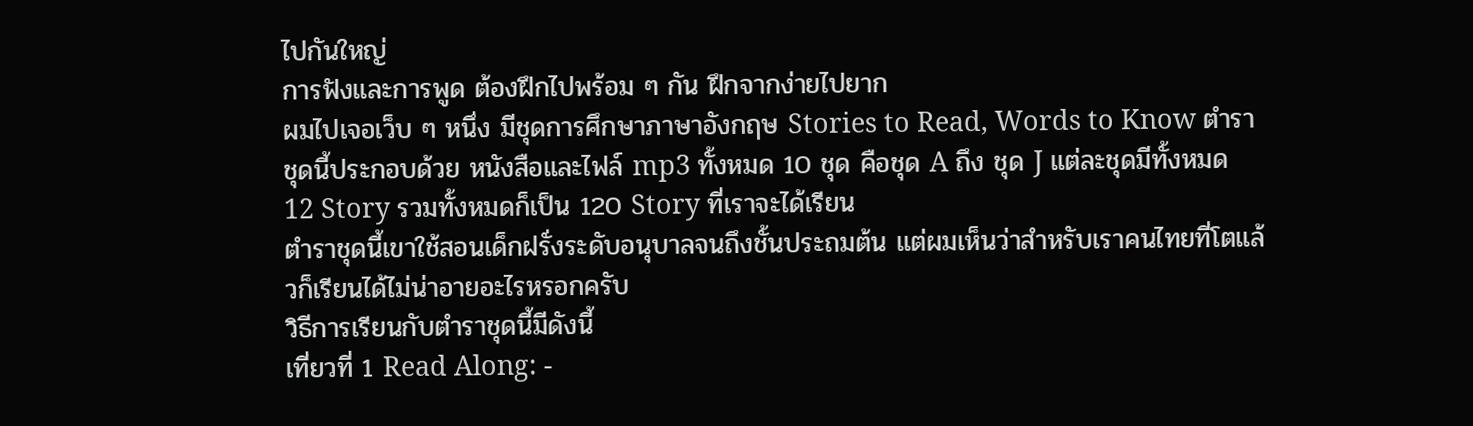ไปกันใหญ่
การฟังและการพูด ต้องฝึกไปพร้อม ๆ กัน ฝึกจากง่ายไปยาก
ผมไปเจอเว็บ ๆ หนึ่ง มีชุดการศึกษาภาษาอังกฤษ Stories to Read, Words to Know ตำราชุดนี้ประกอบด้วย หนังสือและไฟล์ mp3 ทั้งหมด 10 ชุด คือชุด A ถึง ชุด J แต่ละชุดมีทั้งหมด 12 Story รวมทั้งหมดก็เป็น 120 Story ที่เราจะได้เรียน
ตำราชุดนี้เขาใช้สอนเด็กฝรั่งระดับอนุบาลจนถึงชั้นประถมต้น แต่ผมเห็นว่าสำหรับเราคนไทยที่โตแล้วก็เรียนได้ไม่น่าอายอะไรหรอกครับ
วิธีการเรียนกับตำราชุดนี้มีดังนี้
เที่ยวที่ 1 Read Along: -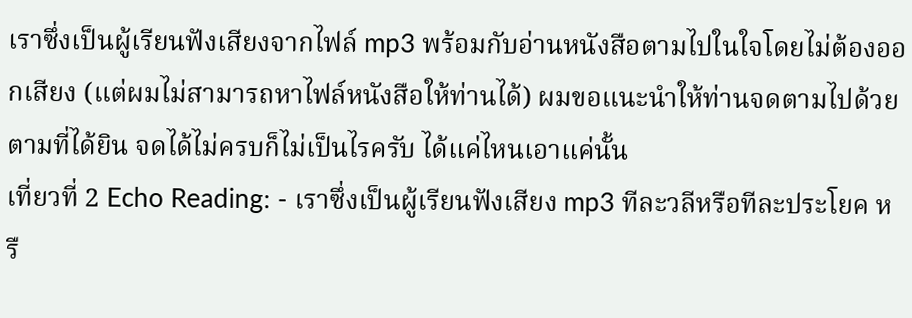เราซึ่งเป็นผู้เรียนฟังเสียงจากไฟล์ mp3 พร้อมกับอ่านหนังสือตามไปในใจโดยไม่ต้องออกเสียง (แต่ผมไม่สามารถหาไฟล์หนังสือให้ท่านได้) ผมขอแนะนำให้ท่านจดตามไปด้วยตามที่ได้ยิน จดได้ไม่ครบก็ไม่เป็นไรครับ ได้แค่ไหนเอาแค่นั้น
เที่ยวที่ 2 Echo Reading: - เราซึ่งเป็นผู้เรียนฟังเสียง mp3 ทีละวลีหรือทีละประโยค หรื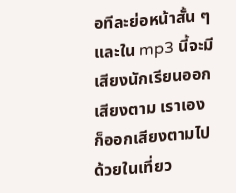อทีละย่อหน้าสั้น ๆ และใน mp3 นี้จะมีเสียงนักเรียนออกเสียงตาม เราเองก็ออกเสียงตามไปด้วยในเที่ยว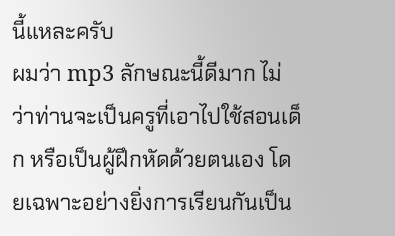นี้แหละครับ
ผมว่า mp3 ลักษณะนี้ดีมาก ไม่ว่าท่านจะเป็นครูที่เอาไปใช้สอนเด็ก หรือเป็นผู้ฝึกหัดด้วยตนเอง โดยเฉพาะอย่างยิ่งการเรียนกันเป็น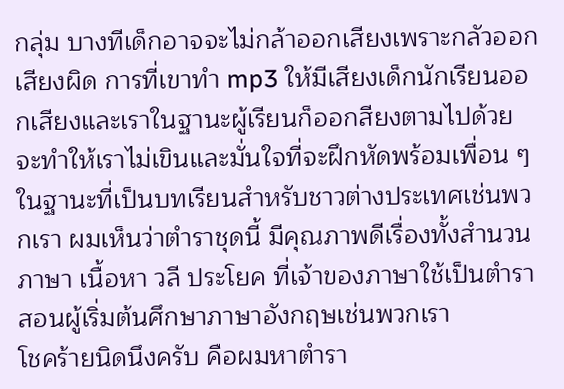กลุ่ม บางทีเด็กอาจจะไม่กล้าออกเสียงเพราะกลัวออกเสียงผิด การที่เขาทำ mp3 ให้มีเสียงเด็กนักเรียนออกเสียงและเราในฐานะผู้เรียนก็ออกสียงตามไปด้วย จะทำให้เราไม่เขินและมั่นใจที่จะฝึกหัดพร้อมเพื่อน ๆ
ในฐานะที่เป็นบทเรียนสำหรับชาวต่างประเทศเช่นพวกเรา ผมเห็นว่าตำราชุดนี้ มีคุณภาพดีเรื่องทั้งสำนวน ภาษา เนื้อหา วลี ประโยค ที่เจ้าของภาษาใช้เป็นตำราสอนผู้เริ่มต้นศึกษาภาษาอังกฤษเช่นพวกเรา
โชคร้ายนิดนึงครับ คือผมหาตำรา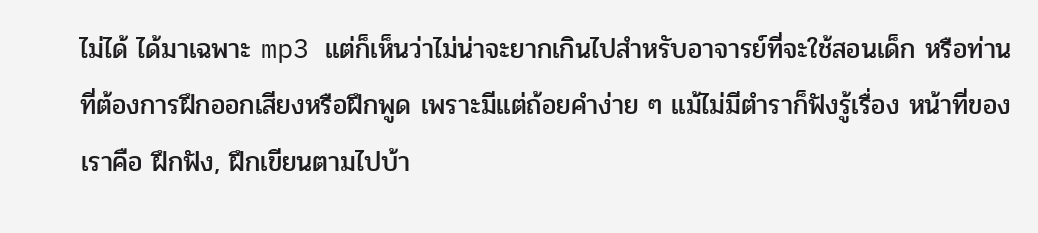ไม่ได้ ได้มาเฉพาะ mp3 แต่ก็เห็นว่าไม่น่าจะยากเกินไปสำหรับอาจารย์ที่จะใช้สอนเด็ก หรือท่านที่ต้องการฝึกออกเสียงหรือฝึกพูด เพราะมีแต่ถ้อยคำง่าย ๆ แม้ไม่มีตำราก็ฟังรู้เรื่อง หน้าที่ของเราคือ ฝึกฟัง, ฝึกเขียนตามไปบ้า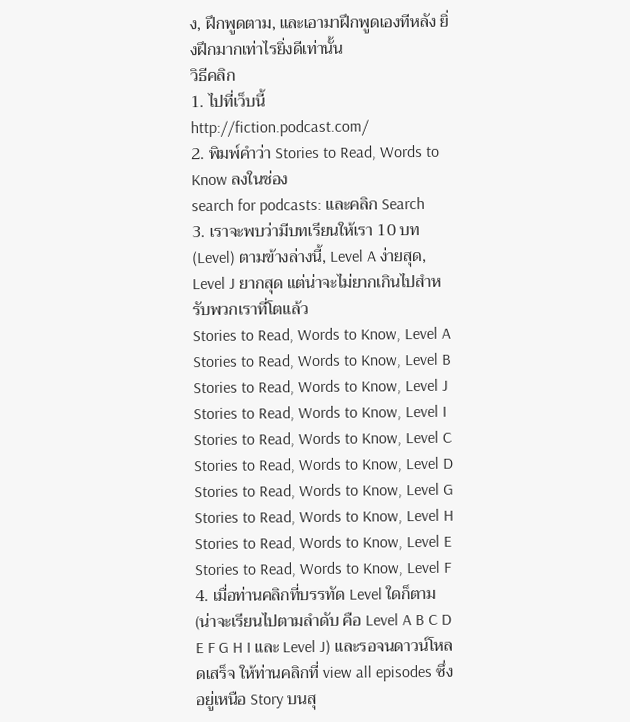ง, ฝึกพูดตาม, และเอามาฝึกพูดเองทีหลัง ยิ่งฝึกมากเท่าไรยิ่งดีเท่านั้น
วิธีคลิก
1. ไปที่เว็บนี้
http://fiction.podcast.com/
2. พิมพ์คำว่า Stories to Read, Words to Know ลงในช่อง
search for podcasts: และคลิก Search
3. เราจะพบว่ามีบทเรียนให้เรา 10 บท (Level) ตามข้างล่างนี้, Level A ง่ายสุด, Level J ยากสุด แต่น่าจะไม่ยากเกินไปสำหรับพวกเราที่โตแล้ว
Stories to Read, Words to Know, Level A
Stories to Read, Words to Know, Level B
Stories to Read, Words to Know, Level J
Stories to Read, Words to Know, Level I
Stories to Read, Words to Know, Level C
Stories to Read, Words to Know, Level D
Stories to Read, Words to Know, Level G
Stories to Read, Words to Know, Level H
Stories to Read, Words to Know, Level E
Stories to Read, Words to Know, Level F
4. เมื่อท่านคลิกที่บรรทัด Level ใดก็ตาม (น่าจะเรียนไปตามลำดับ คือ Level A B C D E F G H I และ Level J) และรอจนดาวน์โหลดเสร็จ ให้ท่านคลิกที่ view all episodes ซึ่งอยู่เหนือ Story บนสุ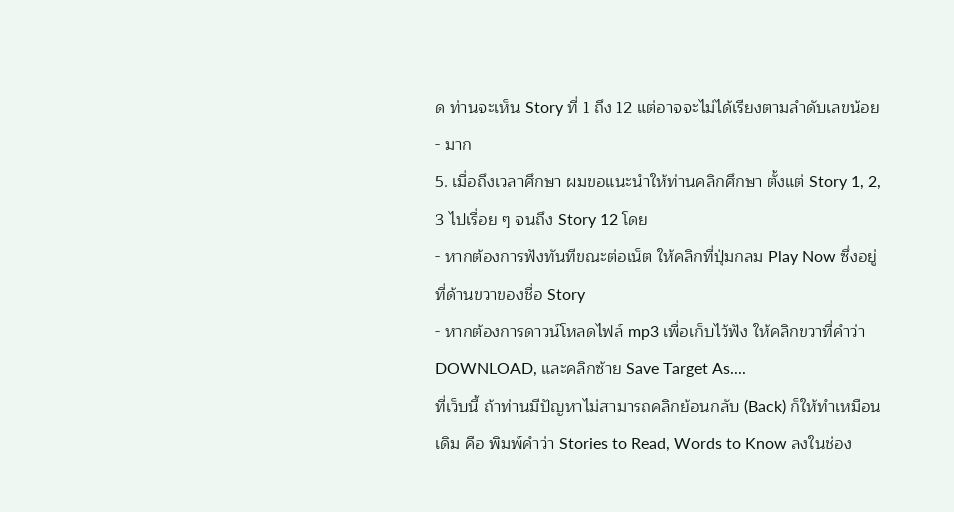ด ท่านจะเห็น Story ที่ 1 ถึง 12 แต่อาจจะไม่ได้เรียงตามลำดับเลขน้อย - มาก
5. เมื่อถึงเวลาศึกษา ผมขอแนะนำให้ท่านคลิกศึกษา ตั้งแต่ Story 1, 2, 3 ไปเรื่อย ๆ จนถึง Story 12 โดย
- หากต้องการฟังทันทีขณะต่อเน็ต ให้คลิกที่ปุ่มกลม Play Now ซึ่งอยู่ที่ด้านขวาของชื่อ Story
- หากต้องการดาวน์โหลดไฟล์ mp3 เพื่อเก็บไว้ฟัง ให้คลิกขวาที่คำว่า DOWNLOAD, และคลิกซ้าย Save Target As....
ที่เว็บนี้ ถ้าท่านมีปัญหาไม่สามารถคลิกย้อนกลับ (Back) ก็ให้ทำเหมือนเดิม คือ พิมพ์คำว่า Stories to Read, Words to Know ลงในช่อง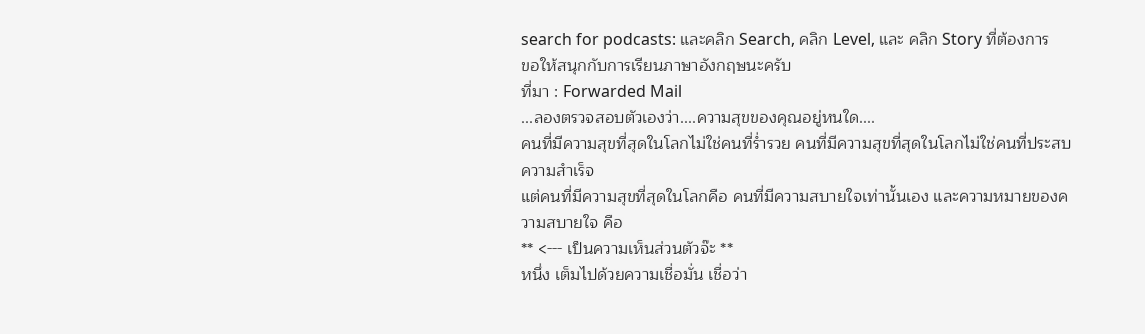search for podcasts: และคลิก Search, คลิก Level, และ คลิก Story ที่ต้องการ
ขอให้สนุกกับการเรียนภาษาอังกฤษนะครับ
ที่มา : Forwarded Mail
...ลองตรวจสอบตัวเองว่า....ความสุขของคุณอยู่หนใด....
คนที่มีความสุขที่สุดในโลกไม่ใช่คนที่ร่ำรวย คนที่มีความสุขที่สุดในโลกไม่ใช่คนที่ประสบความสำเร็จ
แต่คนที่มีความสุขที่สุดในโลกคือ คนที่มีความสบายใจเท่านั้นเอง และความหมายของความสบายใจ คือ
** <--- เป็นความเห็นส่วนตัวจ๊ะ **
หนึ่ง เต็มไปด้วยความเชื่อมั่น เชื่อว่า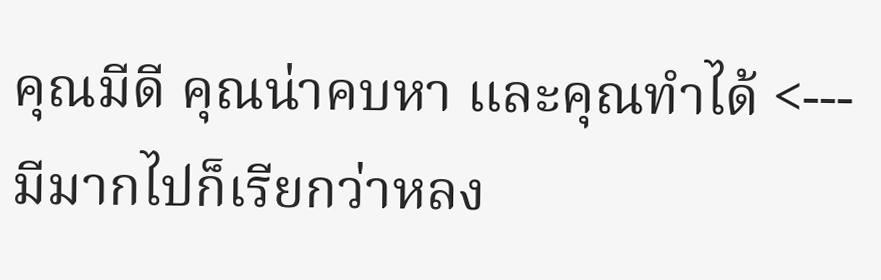คุณมีดี คุณน่าคบหา และคุณทำได้ <--- มีมากไปก็เรียกว่าหลง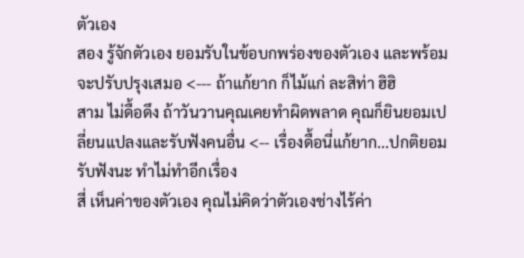ตัวเอง
สอง รู้จักตัวเอง ยอมรับในข้อบกพร่องของตัวเอง และพร้อมจะปรับปรุงเสมอ <--- ถ้าแก้ยาก ก็ไม้แก่ ละสิท่า ฮิฮิ
สาม ไม่ดื้อดึง ถ้าวันวานคุณเคยทำผิดพลาด คุณก็ยินยอมเปลี่ยนแปลงและรับฟังคนอื่น <-- เรื่องดื้อนี่แก้ยาก...ปกติยอมรับฟังนะ ทำไม่ทำอีกเรื่อง
สี่ เห็นค่าของตัวเอง คุณไม่คิดว่าตัวเองช่างไร้ค่า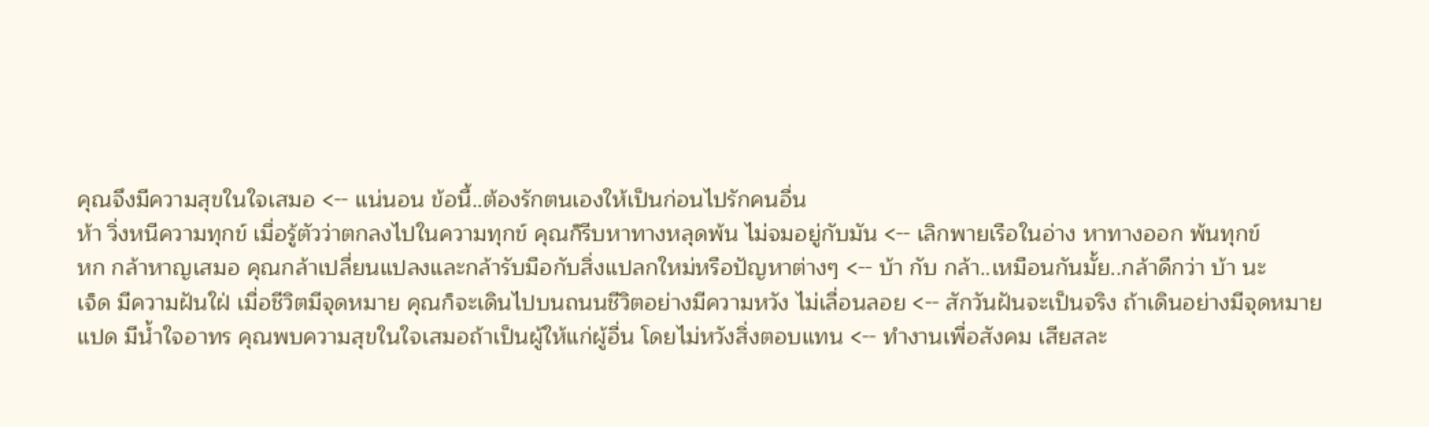คุณจึงมีความสุขในใจเสมอ <-- แน่นอน ข้อนี้..ต้องรักตนเองให้เป็นก่อนไปรักคนอื่น
ห้า วิ่งหนีความทุกข์ เมื่อรู้ตัวว่าตกลงไปในความทุกข์ คุณก็รีบหาทางหลุดพ้น ไม่จมอยู่กับมัน <-- เลิกพายเรือในอ่าง หาทางออก พ้นทุกข์
หก กล้าหาญเสมอ คุณกล้าเปลี่ยนแปลงและกล้ารับมือกับสิ่งแปลกใหม่หรือปัญหาต่างๆ <-- บ้า กับ กล้า..เหมือนกันมั้ย..กล้าดีกว่า บ้า นะ
เจ็ด มีความฝันใฝ่ เมื่อชีวิตมีจุดหมาย คุณก็จะเดินไปบนถนนชีวิตอย่างมีความหวัง ไม่เลื่อนลอย <-- สักวันฝันจะเป็นจริง ถ้าเดินอย่างมีจุดหมาย
แปด มีน้ำใจอาทร คุณพบความสุขในใจเสมอถ้าเป็นผู้ให้แก่ผู้อื่น โดยไม่หวังสิ่งตอบแทน <-- ทำงานเพื่อสังคม เสียสละ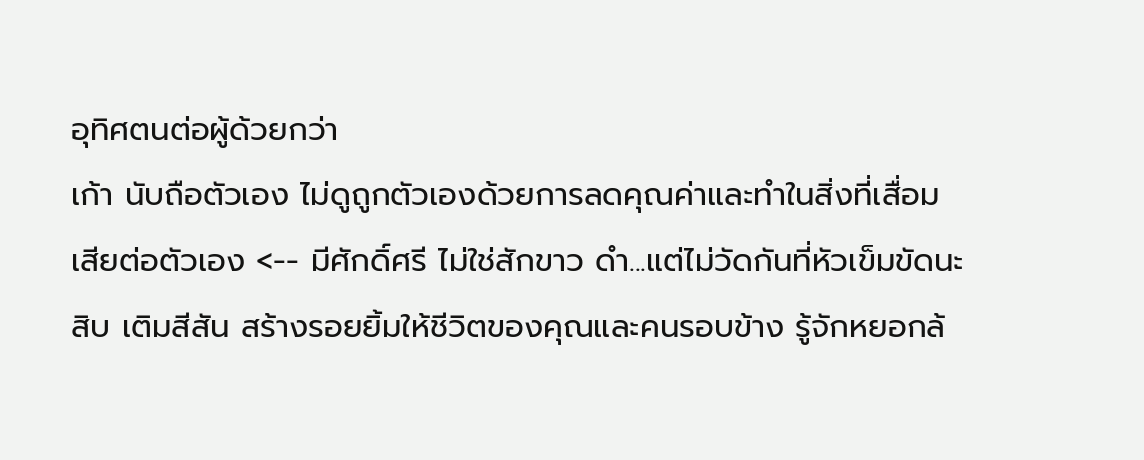อุทิศตนต่อผู้ด้วยกว่า
เก้า นับถือตัวเอง ไม่ดูถูกตัวเองด้วยการลดคุณค่าและทำในสิ่งที่เสื่อมเสียต่อตัวเอง <-- มีศักดิ์ศรี ไม่ใช่สักขาว ดำ...แต่ไม่วัดกันที่หัวเข็มขัดนะ
สิบ เติมสีสัน สร้างรอยยิ้มให้ชีวิตของคุณและคนรอบข้าง รู้จักหยอกล้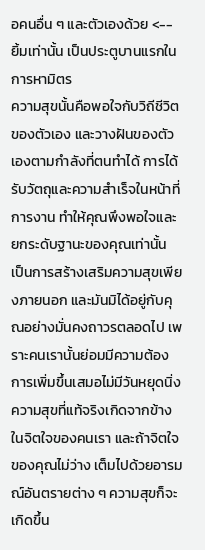อคนอื่น ๆ และตัวเองด้วย <-- ยิ้มเท่านั้น เป็นประตูบานแรกในการหามิตร
ความสุขนั้นคือพอใจกับวิถีชีวิตของตัวเอง และวางฝันของตัวเองตามกำลังที่ตนทำได้ การได้รับวัตถุและความสำเร็จในหน้าที่การงาน ทำให้คุณพึงพอใจและยกระดับฐานะของคุณเท่านั้น เป็นการสร้างเสริมความสุขเพียงภายนอก และมันมิได้อยู่กับคุณอย่างมั่นคงถาวรตลอดไป เพราะคนเรานั้นย่อมมีความต้องการเพิ่มขึ้นเสมอไม่มีวันหยุดนิ่ง
ความสุขที่แท้จริงเกิดจากข้างในจิตใจของคนเรา และถ้าจิตใจของคุณไม่ว่าง เต็มไปด้วยอารมณ์อันตรายต่าง ๆ ความสุขก็จะเกิดขึ้น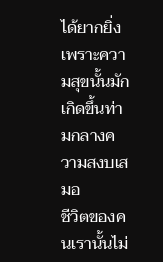ได้ยากยิ่ง เพราะความสุขนั้นมักเกิดขึ้นท่ามกลางความสงบเสมอ
ชีวิตของคนเรานั้นไม่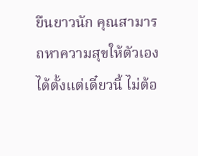ยืนยาวนัก คุณสามารถหาความสุขให้ตัวเองได้ตั้งแต่เดี๋ยวนี้ ไม่ต้อ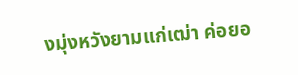งมุ่งหวังยามแก่เฒ่า ค่อยอ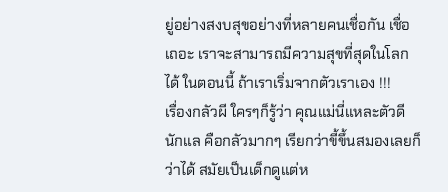ยู่อย่างสงบสุขอย่างที่หลายคนเชื่อกัน เชื่อเถอะ เราจะสามารถมีความสุขที่สุดในโลกได้ ในตอนนี้ ถ้าเราเริ่มจากตัวเราเอง !!!
เรื่องกลัวผี ใครๆก็รู้ว่า คุณแม่นี่แหละตัวดีนักแล คือกลัวมากๆ เรียกว่าขี้ขึ้นสมองเลยก็ว่าได้ สมัยเป็นเด็กดูแต่ห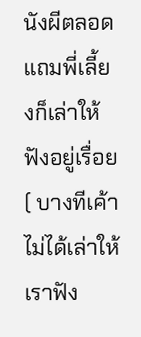นังผีตลอด แถมพี่เลี้ยงก็เล่าให้ฟังอยู่เรื่อย ( บางทีเค้าไม่ได้เล่าให้เราฟัง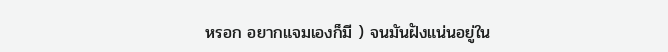หรอก อยากแจมเองก็มี ) จนมันฝังแน่นอยู่ใน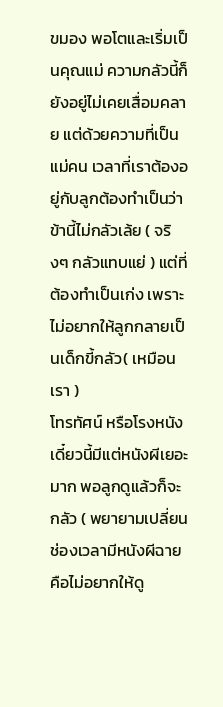ขมอง พอโตและเริ่มเป็นคุณแม่ ความกลัวนี้ก็ยังอยู่ไม่เคยเสื่อมคลาย แต่ด้วยความที่เป็นแม่คน เวลาที่เราต้องอยู่กับลูกต้องทำเป็นว่า ข้านี้ไม่กลัวเล้ย ( จริงๆ กลัวแทบแย่ ) แต่ที่ต้องทำเป็นเก่ง เพราะไม่อยากให้ลูกกลายเป็นเด็กขี้กลัว( เหมือนเรา )
โทรทัศน์ หรือโรงหนังเดี๋ยวนี้มีแต่หนังผีเยอะมาก พอลูกดูแล้วก็จะกลัว ( พยายามเปลี่ยนช่องเวลามีหนังผีฉาย คือไม่อยากให้ดู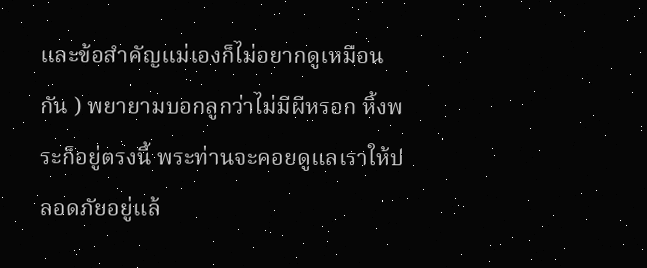และข้อสำคัญแม่เองก็ไม่อยากดูเหมือนกัน ) พยายามบอกลูกว่าไม่มีผีหรอก หิ้งพระก็อยู่ตรงนี้ พระท่านจะคอยดูแลเราให้ปลอดภัยอยู่แล้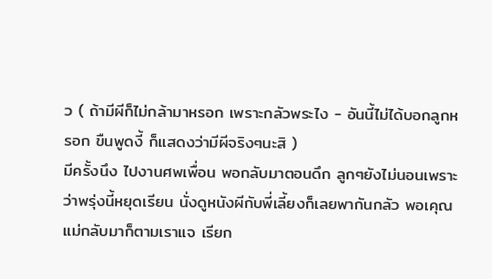ว ( ถ้ามีผีก็ไม่กล้ามาหรอก เพราะกลัวพระไง - อันนี้ไม่ได้บอกลูกหรอก ขืนพูดงี้ ก็แสดงว่ามีผีจริงๆนะสิ )
มีครั้งนึง ไปงานศพเพื่อน พอกลับมาตอนดึก ลูกๆยังไม่นอนเพราะว่าพรุ่งนี้หยุดเรียน นั่งดูหนังผีกับพี่เลี้ยงก็เลยพากันกลัว พอเคุณแม่กลับมาก็ตามเราแจ เรียก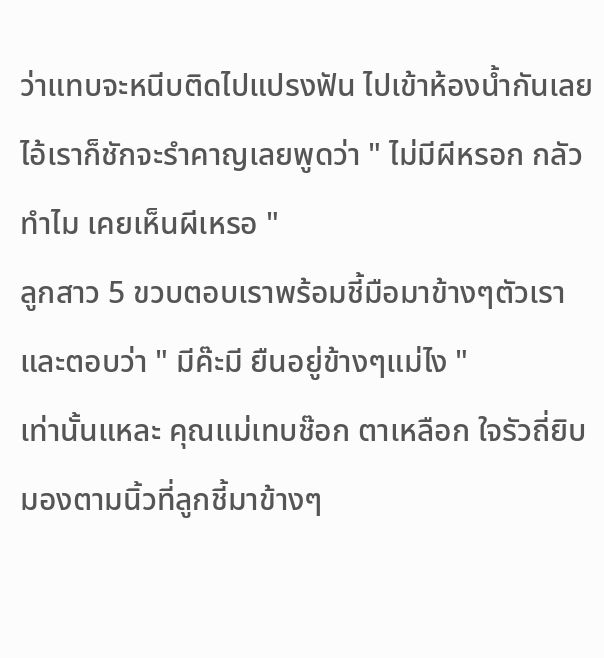ว่าแทบจะหนีบติดไปแปรงฟัน ไปเข้าห้องน้ำกันเลย ไอ้เราก็ชักจะรำคาญเลยพูดว่า " ไม่มีผีหรอก กลัวทำไม เคยเห็นผีเหรอ "
ลูกสาว 5 ขวบตอบเราพร้อมชี้มือมาข้างๆตัวเราและตอบว่า " มีค๊ะมี ยืนอยู่ข้างๆแม่ไง "
เท่านั้นแหละ คุณแม่เทบช๊อก ตาเหลือก ใจรัวถี่ยิบ มองตามนิ้วที่ลูกชี้มาข้างๆ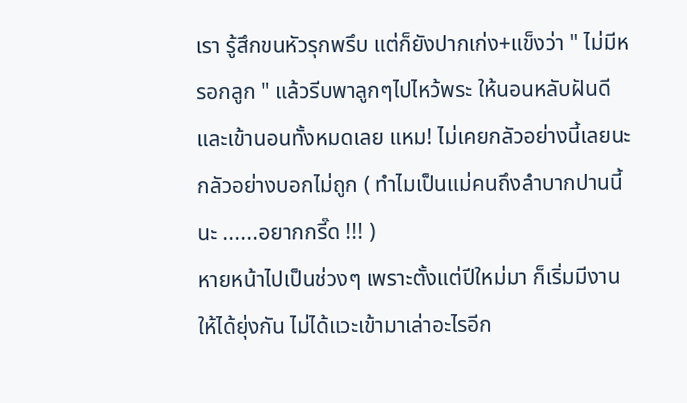เรา รู้สึกขนหัวรุกพรึบ แต่ก็ยังปากเก่ง+แข็งว่า " ไม่มีหรอกลูก " แล้วรีบพาลูกๆไปไหว้พระ ให้นอนหลับฝันดี และเข้านอนทั้งหมดเลย แหม! ไม่เคยกลัวอย่างนี้เลยนะ กลัวอย่างบอกไม่ถูก ( ทำไมเป็นแม่คนถึงลำบากปานนี้นะ ......อยากกรี๊ด !!! )
หายหน้าไปเป็นช่วงๆ เพราะตั้งแต่ปีใหม่มา ก็เริ่มมีงานให้ได้ยุ่งกัน ไม่ได้แวะเข้ามาเล่าอะไรอีก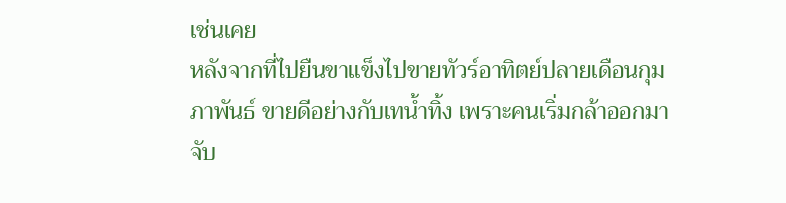เช่นเคย
หลังจากที่ไปยืนขาแข็งไปขายทัวร์อาทิตย์ปลายเดือนกุมภาพันธ์ ขายดีอย่างกับเทน้ำทิ้ง เพราะคนเริ่มกล้าออกมาจับ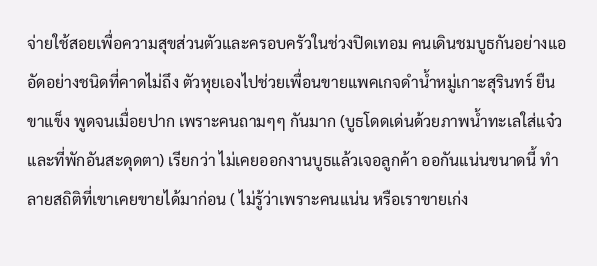จ่ายใช้สอยเพื่อความสุขส่วนตัวและครอบครัวในช่วงปิดเทอม คนเดินชมบูธกันอย่างแออัดอย่างชนิดที่คาดไม่ถึง ตัวหุยเองไปช่วยเพื่อนขายแพคเกจดำน้ำหมู่เกาะสุรินทร์ ยืนขาแข็ง พูดจนเมื่อยปาก เพราะคนถามๆๆ กันมาก (บูธโดดเด่นด้วยภาพน้ำทะเลใส่แจ๋ว และที่พักอันสะดุดตา) เรียกว่า ไม่เคยออกงานบูธแล้วเจอลูกค้า ออกันแน่นขนาดนี้ ทำลายสถิติที่เขาเคยขายได้มาก่อน ( ไม่รู้ว่าเพราะคนแน่น หรือเราขายเก่ง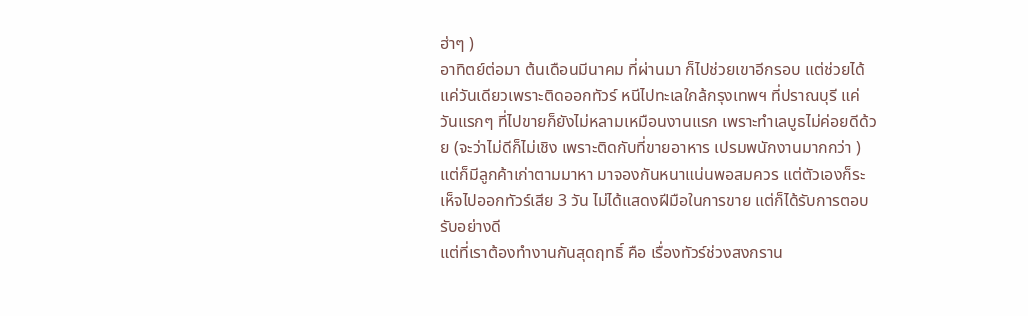ฮ่าๆ )
อาทิตย์ต่อมา ต้นเดือนมีนาคม ที่ผ่านมา ก็ไปช่วยเขาอีกรอบ แต่ช่วยได้แค่วันเดียวเพราะติดออกทัวร์ หนีไปทะเลใกล้กรุงเทพฯ ที่ปราณบุรี แค่วันแรกๆ ที่ไปขายก็ยังไม่หลามเหมือนงานแรก เพราะทำเลบูธไม่ค่อยดีด้วย (จะว่าไม่ดีก็ไม่เชิง เพราะติดกับที่ขายอาหาร เปรมพนักงานมากกว่า ) แต่ก็มีลูกค้าเก่าตามมาหา มาจองกันหนาแน่นพอสมควร แต่ตัวเองก็ระเห็จไปออกทัวร์เสีย 3 วัน ไม่ได้แสดงฝีมือในการขาย แต่ก็ได้รับการตอบรับอย่างดี
แต่ที่เราต้องทำงานกันสุดฤทธิ์ คือ เรื่องทัวร์ช่วงสงกราน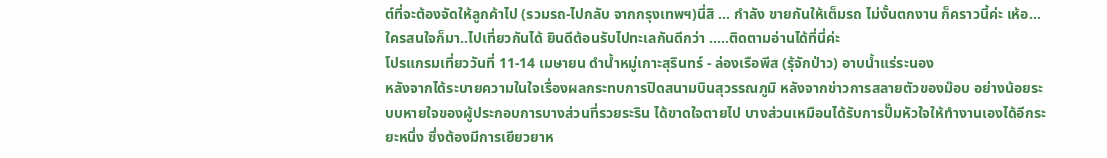ต์ที่จะต้องจัดให้ลูกค้าไป (รวมรถ-ไปกลับ จากกรุงเทพฯ)นี่สิ ... กำลัง ขายกันให้เต็มรถ ไม่งั้นตกงาน ก็คราวนี้ค่ะ เห้อ...ใครสนใจก็มา..ไปเที่ยวกันได้ ยินดีต้อนรับไปทะเลกันดีกว่า .....ติดตามอ่านได้ที่นี่ค่ะ
โปรแกรมเที่ยววันที่ 11-14 เมษายน ดำน้ำหมู่เกาะสุรินทร์ - ล่องเรือพีส (รุ้จักป่าว) อาบน้ำแร่ระนอง
หลังจากได้ระบายความในใจเรื่องผลกระทบการปิดสนามบินสุวรรณภูมิ หลังจากข่าวการสลายตัวของม๊อบ อย่างน้อยระบบหายใจของผู้ประกอบการบางส่วนที่รวยระริน ได้ขาดใจตายไป บางส่วนเหมือนได้รับการปั๊มหัวใจให้ทำงานเองได้อีกระยะหนึ่ง ซึ่งต้องมีการเยียวยาห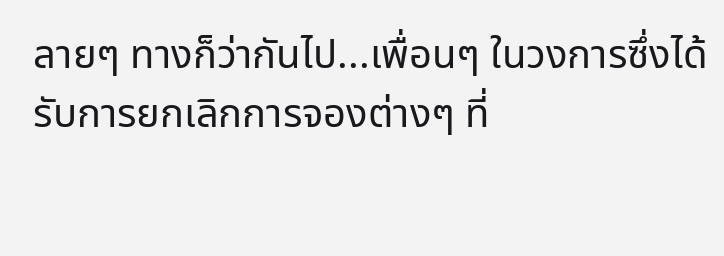ลายๆ ทางก็ว่ากันไป...เพื่อนๆ ในวงการซึ่งได้รับการยกเลิกการจองต่างๆ ที่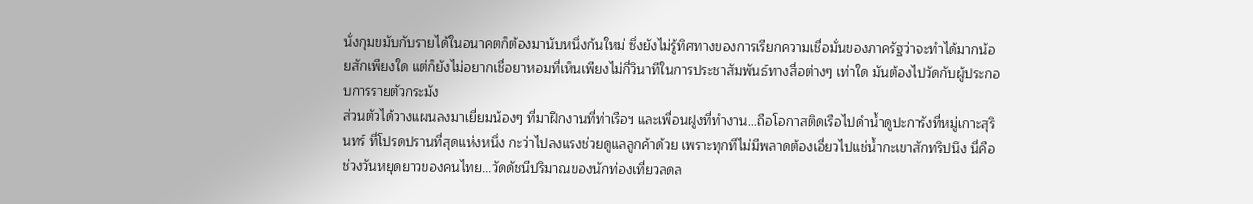นั่งกุมขมับกับรายได้ในอนาคตก็ต้องมานับหนึ่งก้นใหม่ ซึ่งยังไม่รู้ทิศทางของการเรียกความเชื่อมั่นของภาครัฐว่าจะทำได้มากน้อยสักเพียงใด แต่ก็ยังไม่อยากเชื่อยาหอมที่เห็นเพียงไม่กี่วินาทีในการประชาสัมพันธ์ทางสื่อต่างๆ เท่าใด มันต้องไปวัดกับผู้ประกอบการรายตัวกระมัง
ส่วนตัวได้วางแผนลงมาเยี่ยมน้องๆ ที่มาฝึกงานที่ท่าเรือฯ และเพื่อนฝูงที่ทำงาน...ถือโอกาสติดเรือไปดำน้ำดูปะการังที่หมู่เกาะสุรินทร์ ที่โปรดปรานที่สุดแห่งหนึ่ง กะว่าไปลงแรงช่วยดูแลลูกค้าด้วย เพราะทุกทีไม่มีพลาดต้องเอี่ยวไปแช่น้ำกะเขาสักทริปนึง นี่คือช่วงวันหยุดยาวของคนไทย...วัดดัชนีปริมาณของนักท่องเที่ยวลดล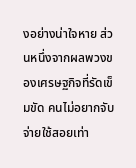งอย่างน่าใจหาย ส่วนหนึ่งจากผลพวงของเศรษฐกิจที่รัดเข็มขัด คนไม่อยากจับจ่ายใช้สอยเท่า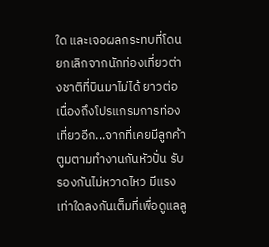ใด และเจอผลกระทบที่โดนยกเลิกจากนักท่องเที่ยวต่างชาติที่บินมาไม่ได้ ยาวต่อเนื่องถึงโปรแกรมการท่องเที่ยวอีก...จากที่เคยมีลูกค้าตูมตามทำงานกันหัวปั่น รับรองกันไม่หวาดไหว มีแรงเท่าใดลงกันเต็มที่เพื่อดูแลลู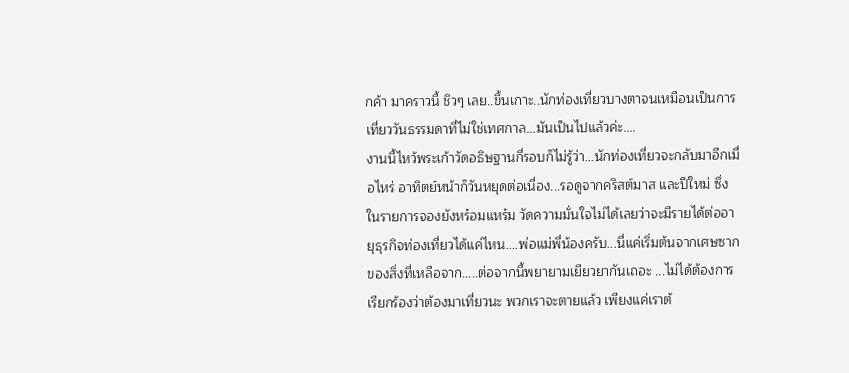กค้า มาคราวนี้ ชิวๆ เลย..ขึ้นเกาะ..นักท่องเที่ยวบางตาจนเหมือนเป็นการเที่ยววันธรรมดาที่ไม่ใช่เทศกาล...มันเป็นไปแล้วค่ะ....
งานนี้ไหว้พระเก้าวัดอธิษฐานกี่รอบก็ไม่รู้ว่า...นักท่องเที่ยวจะกลับมาอีกเมื่อไหร่ อาทิตย์หน้าก็วันหยุดต่อเนื่อง...รอดูจากคริสต์มาส และปีใหม่ ซึ่งในรายการจองยังหร๋อมแหร๋ม วัดความมั่นใจไม่ได้เลยว่าจะมีรายได้ต่ออายุธุรกิจท่องเที่ยวได้แค่ไหน....พ่อแม่พี่น้องครับ...นี่แค่เริ่มต้นจากเศษซากของสิ่งที่เหลือจาก.....ต่อจากนี้พยายามเยียวยากันเถอะ ...ไม่ได้ต้องการเรียกร้องว่าต้องมาเที่ยวนะ พวกเราจะตายแล้ว เพียงแค่เราต้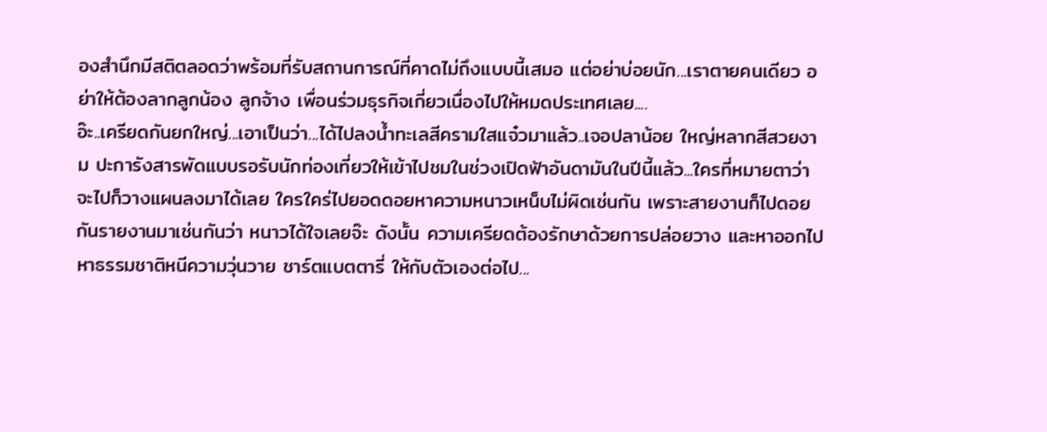องสำนึกมีสติตลอดว่าพร้อมที่รับสถานการณ์ที่คาดไม่ถึงแบบนี้เสมอ แต่อย่าบ่อยนัก...เราตายคนเดียว อย่าให้ต้องลากลูกน้อง ลูกจ้าง เพื่อนร่วมธุรกิจเกี่ยวเนื่องไปให้หมดประเทศเลย....
อ๊ะ..เครียดกันยกใหญ่...เอาเป็นว่า...ได้ไปลงน้ำทะเลสีครามใสแจ๋วมาแล้ว..เจอปลาน้อย ใหญ่หลากสีสวยงาม ปะการังสารพัดแบบรอรับนักท่องเที่ยวให้เข้าไปชมในช่วงเปิดฟ้าอันดามันในปีนี้แล้ว...ใครที่หมายตาว่าจะไปก็วางแผนลงมาได้เลย ใครใคร่ไปยอดดอยหาความหนาวเหน็บไม่ผิดเช่นกัน เพราะสายงานก็ไปดอยกันรายงานมาเช่นกันว่า หนาวได้ใจเลยจ๊ะ ดังนั้น ความเครียดต้องรักษาด้วยการปล่อยวาง และหาออกไปหาธรรมชาติหนีความวุ่นวาย ชาร์ตแบตตารี่ ให้กับตัวเองต่อไป...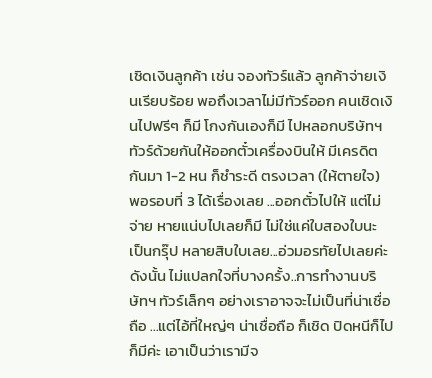เชิดเงินลูกค้า เช่น จองทัวร์แล้ว ลูกค้าจ่ายเงินเรียบร้อย พอถึงเวลาไม่มีทัวร์ออก คนเชิดเงินไปฟรีๆ ก็มี โกงกันเองก็มี ไปหลอกบริษัทฯ ทัวร์ด้วยกันให้ออกตั๋วเครื่องบินให้ มีเครดิตกันมา 1-2 หน ก็ชำระดี ตรงเวลา (ให้ตายใจ) พอรอบที่ 3 ได้เรื่องเลย ...ออกตั๋วไปให้ แต่ไม่จ่าย หายแน่บไปเลยก็มี ไม่ใช่แค่ใบสองใบนะ เป็นกรุ๊ป หลายสิบใบเลย...อ่วมอรทัยไปเลยค่ะ ดังนั้น ไม่แปลกใจที่บางครั้ง..การทำงานบริษัทฯ ทัวร์เล็กๆ อย่างเราอาจจะไม่เป็นที่น่าเชื่อถือ ...แต่ไอ้ที่ใหญ่ๆ น่าเชื่อถือ ก็เชิด ปิดหนีก็ไปก็มีค่ะ เอาเป็นว่าเรามีจ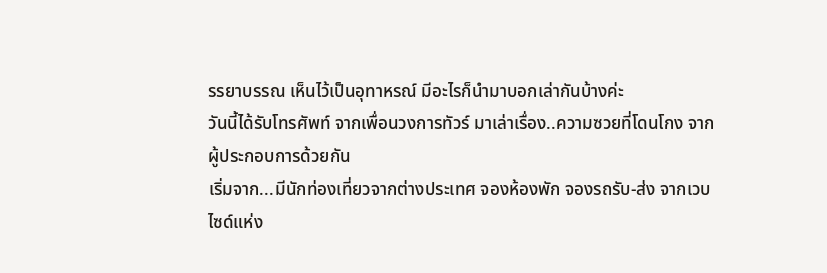รรยาบรรณ เห็นไว้เป็นอุทาหรณ์ มีอะไรก็นำมาบอกเล่ากันบ้างค่ะ
วันนี้ได้รับโทรศัพท์ จากเพื่อนวงการทัวร์ มาเล่าเรื่อง..ความซวยที่โดนโกง จากผู้ประกอบการด้วยกัน
เริ่มจาก...มีนักท่องเที่ยวจากต่างประเทศ จองห้องพัก จองรถรับ-ส่ง จากเวบไซด์แห่ง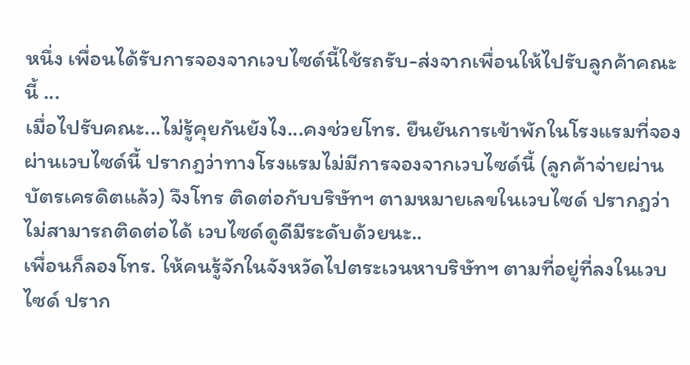หนึ่ง เพื่อนได้รับการจองจากเวบไซด์นี้ใช้รถรับ-ส่งจากเพื่อนให้ไปรับลูกค้าคณะนี้ ...
เมื่อไปรับคณะ...ไม่รู้คุยกันยังไง...คงช่วยโทร. ยืนยันการเข้าพักในโรงแรมที่จองผ่านเวบไซด์นี้ ปรากฎว่าทางโรงแรมไม่มีการจองจากเวบไซด์นี้ (ลูกค้าจ่ายผ่านบัตรเครดิตแล้ว) จึงโทร ติดต่อกับบริษัทฯ ตามหมายเลขในเวบไซด์ ปรากฎว่าไม่สามารถติดต่อได้ เวบไซด์ดูดีมีระดับด้วยนะ..
เพื่อนก็ลองโทร. ให้คนรู้จักในจังหวัดไปตระเวนหาบริษัทฯ ตามที่อยู่ที่ลงในเวบไซด์ ปราก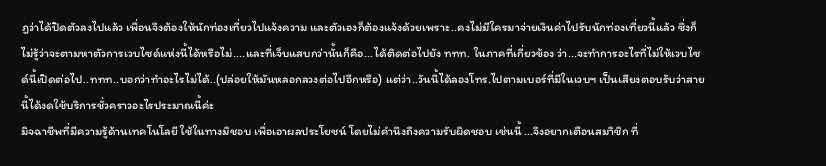ฎว่าได้ปิดตัวลงไปแล้ว เพื่อนจึงต้องให้นักท่องเที่ยวไปแจ้งความ และตัวเองก็ต้องแจ้งด้วยเพราะ..คงไม่มีใครมาจ่ายเงินค่าไปรับนักท่องเที่ยวนี้แล้ว ซึ่งก็ไม่รู้ว่าจะตามหาตัวการเวบไซด์แห่งนี้ได้หรือไม่....และที่เจ็บแสบกว่านั้นก็คือ...ได้ติดต่อไปยัง ททท. ในภาคที่เกี่ยวข้อง ว่า...จะทำการอะไรที่ไม่ให้เวบไซด์นี้เปิดต่อไป..ททท..บอกว่าทำอะไรไม่ได้..(ปล่อยให้มันหลอกลวงต่อไปอีกหรือ) แต่ว่า..วันนี้ได้ลองโทร.ไปตามเบอร์ที่มีในเวบฯ เป็นเสียงตอบรับว่าสายนี้ได้งดใช้บริการชั่วคราวอะไรประมาณนี้ค่ะ
มิจฉาชีพที่มีความรู้ด้านเทคโนโลยี ใช้ในทางมิชอบ เพื่อเอาผลประโยชน์ โดยไม่คำนึงถึงความรับผิดชอบ เช่นนี้ ...จึงอยากเตือนสมาิชิก ที่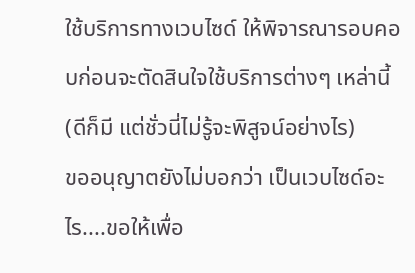ใช้บริการทางเวบไซด์ ให้พิจารณารอบคอบก่อนจะตัดสินใจใช้บริการต่างๆ เหล่านี้ (ดีก็มี แต่ชั่วนี่ไม่รู้จะพิสูจน์อย่างไร)
ขออนุญาตยังไม่บอกว่า เป็นเวบไซด์อะไร....ขอให้เพื่อ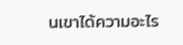นเขาได้ความอะไร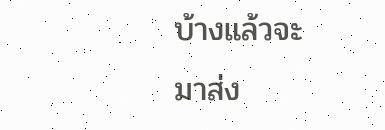บ้างแล้วจะมาส่ง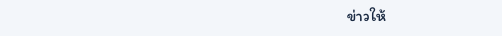ข่าวให้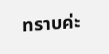ทราบค่ะ